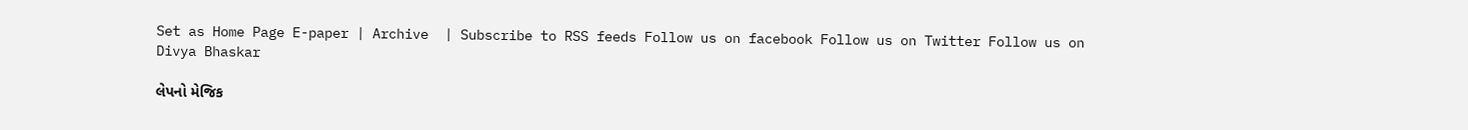Set as Home Page E-paper | Archive  | Subscribe to RSS feeds Follow us on facebook Follow us on Twitter Follow us on
Divya Bhaskar

લેપનો મેજિક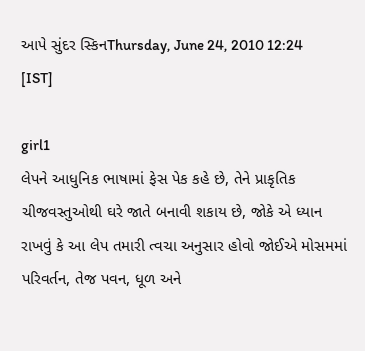આપે સુંદર સ્કિનThursday, June 24, 2010 12:24 [IST]

girl1
લેપને આધુનિક ભાષામાં ફેસ પેક કહે છે, તેને પ્રાકૃતિક ચીજવસ્તુઓથી ઘરે જાતે બનાવી શકાય છે, જોકે એ ધ્યાન રાખવું કે આ લેપ તમારી ત્વચા અનુસાર હોવો જોઈએ મોસમમાં પરિવર્તન, તેજ પવન, ધૂળ અને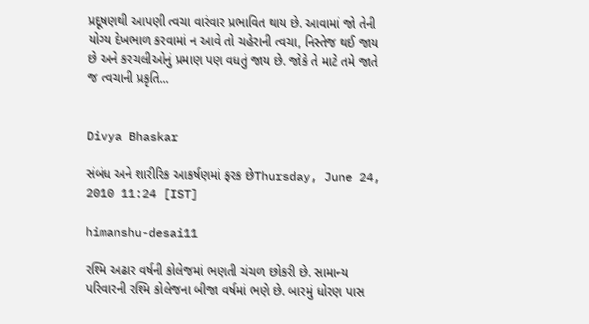પ્રદૂષણથી આપણી ત્વચા વારંવાર પ્રભાવિત થાય છે. આવામાં જો તેની યોગ્ય દેખભાળ કરવામાં ન આવે તો ચહેરાની ત્વચા, નિસ્તેજ થઈ જાય છે અને કરચલીઓનું પ્રમાણ પણ વધતું જાય છે. જોકે તે માટે તમે જાતે જ ત્વચાની પ્રકૃતિ...


Divya Bhaskar

સંબંધ અને શારીરિક આકર્ષણમાં ફરક છેThursday, June 24, 2010 11:24 [IST]

himanshu-desai11

રશ્મિ અઢાર વર્ષની કોલેજમાં ભણતી ચંચળ છોકરી છે. સામાન્ય પરિવારની રશ્મિ કોલેજના બીજા વર્ષમાં ભણે છે. બારમું ધોરણ પાસ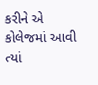કરીને એ કોલેજમાં આવી ત્યાં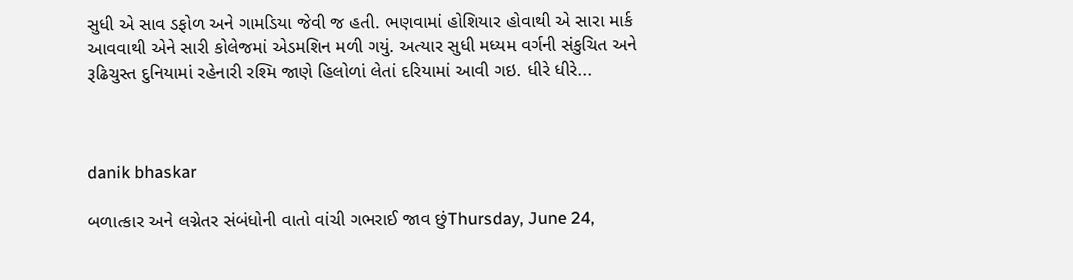સુધી એ સાવ ડફોળ અને ગામડિયા જેવી જ હતી. ભણવામાં હોશિયાર હોવાથી એ સારા માર્ક આવવાથી એને સારી કોલેજમાં એડમશિન મળી ગયું. અત્યાર સુધી મધ્યમ વર્ગની સંકુચિત અને રૂઢિચુસ્ત દુનિયામાં રહેનારી રશ્મિ જાણે હિલોળાં લેતાં દરિયામાં આવી ગઇ. ધીરે ધીરે...



danik bhaskar

બળાત્કાર અને લગ્નેતર સંબંધોની વાતો વાંચી ગભરાઈ જાવ છુંThursday, June 24,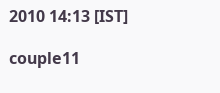2010 14:13 [IST]

couple11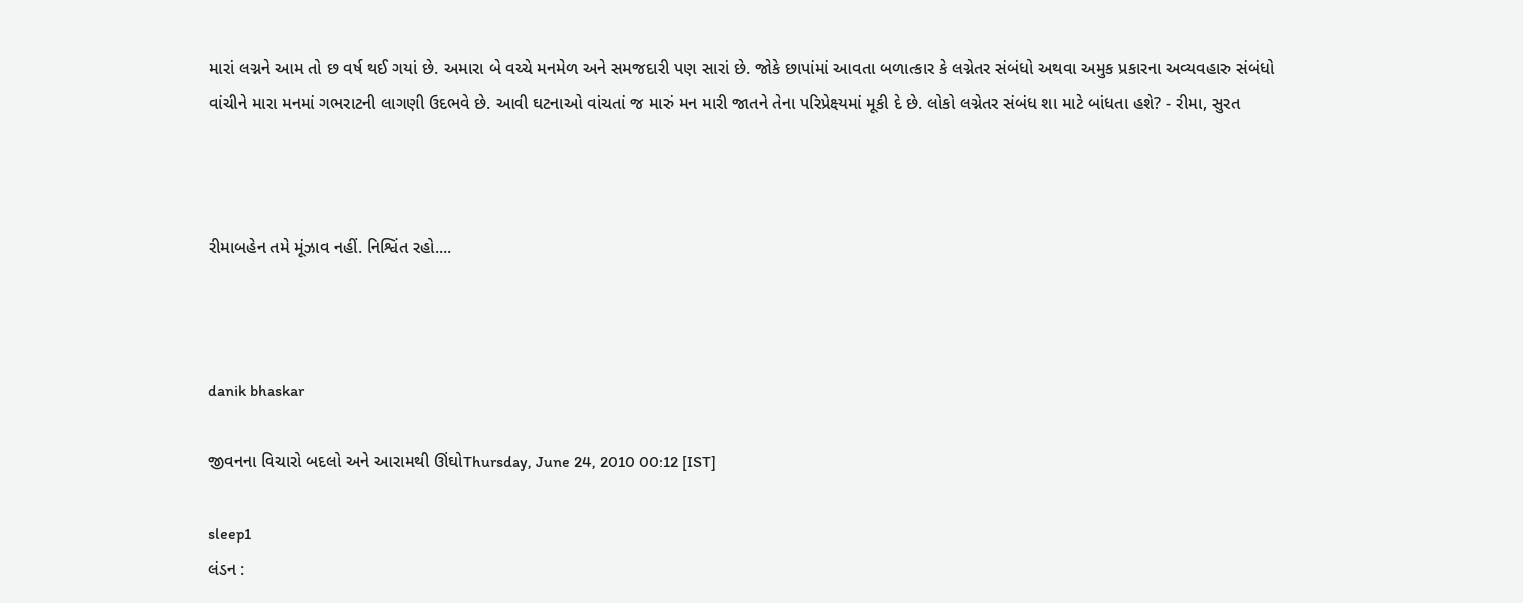મારાં લગ્નને આમ તો છ વર્ષ થઈ ગયાં છે. અમારા બે વચ્ચે મનમેળ અને સમજદારી પણ સારાં છે. જોકે છાપાંમાં આવતા બળાત્કાર કે લગ્નેતર સંબંધો અથવા અમુક પ્રકારના અવ્યવહારુ સંબંધો વાંચીને મારા મનમાં ગભરાટની લાગણી ઉદભવે છે. આવી ઘટનાઓ વાંચતાં જ મારું મન મારી જાતને તેના પરિપ્રેક્ષ્યમાં મૂકી દે છે. લોકો લગ્નેતર સંબંધ શા માટે બાંધતા હશે? - રીમા, સુરત



રીમાબહેન તમે મૂંઝાવ નહીં. નિશ્વિંત રહો....



danik bhaskar

જીવનના વિચારો બદલો અને આરામથી ઊંઘોThursday, June 24, 2010 00:12 [IST]

sleep1
લંડન :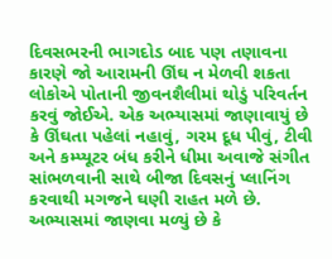દિવસભરની ભાગદોડ બાદ પણ તણાવના કારણે જો આરામની ઊંઘ ન મેળવી શકતા લોકોએ પોતાની જીવનશૈલીમાં થોડું પરિવર્તન કરવું જોઈએ. એક અભ્યાસમાં જાણાવાયું છે કે ઊંઘતા પહેલાં નહાવું, ગરમ દૂધ પીવું, ટીવી અને કમ્પ્યૂટર બંધ કરીને ધીમા અવાજે સંગીત સાંભળવાની સાથે બીજા દિવસનું પ્લાનિંગ કરવાથી મગજને ઘણી રાહત મળે છે. અભ્યાસમાં જાણવા મળ્યું છે કે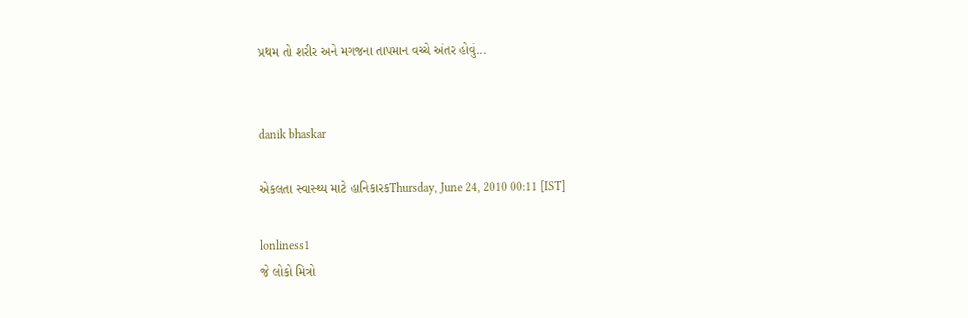પ્રથમ તો શરીર અને મગજના તાપમાન વચ્ચે અંતર હોવું...


danik bhaskar

એકલતા સ્વાસ્થ્ય માટે હાનિકારકThursday, June 24, 2010 00:11 [IST]

lonliness1
જે લોકો મિત્રો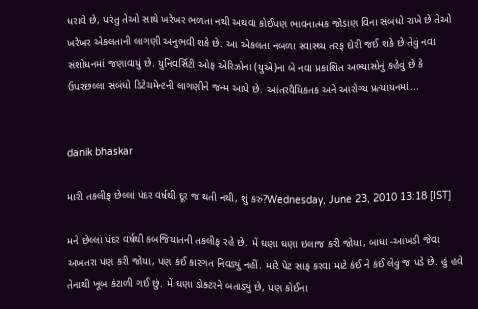ધરાવે છે, પરંતુ તેઓ સાથે ખરેખર ભળતા નથી અથવા કોઈપણ ભાવનાત્મક જોડાણ વિના સંબંધો રાખે છે તેઓ ખરેખર એકલતાની લાગણી અનુભવી શકે છે. આ એકલતા નબળા સ્વાસ્થ્ય તરફ દોરી જઈ શકે છે તેવું નવા સંશોધનમાં જણાવાયું છે. યુનિવર્સિટી ઓફ એરિઝોના (યુએ)ના બે નવા પ્રકાશિત અભ્યાસોનું કહેવું છે કે ઉપરછલ્લા સંબંધો ડિટેચમેન્ટની લાગણીને જન્મ આપે છે. આંતરવૈયિકતક અને આરોગ્ય પ્રત્યાયનમાં...


danik bhaskar

મારી તકલીફ છેલ્લાં પંદર વર્ષથી દૂર જ થતી નથી, શું કરું?Wednesday, June 23, 2010 13:18 [IST]

મને છેલ્લાં પંદર વર્ષથી કબજિયાતની તકલીફ રહે છે. મેં ઘણા ઘણા ઇલાજ કરી જોયા, બાધા -આખડી જેવા અખતરા પણ કરી જોયા, પણ કંઈ કારગત નિવડ્યું નહીં. મારે પેટ સાફ કરવા માટે કંઈ ને કંઈ લેવું જ પડે છે. હું હવે તેનાથી ખૂબ કંટાળી ગઈ છું. મેં ઘણા ડોક્ટરને બતાડ્યું છે, પણ કોઈના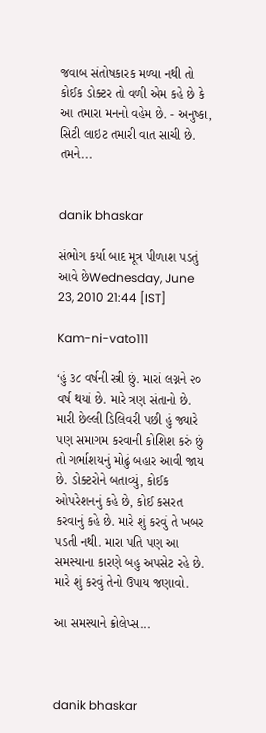જવાબ સંતોષકારક મળ્યા નથી તો કોઈક ડોક્ટર તો વળી એમ કહે છે કે આ તમારા મનનો વહેમ છે. - અનુષ્કા, સિટી લાઇટ તમારી વાત સાચી છે. તમને...


danik bhaskar

સંભોગ કર્યા બાદ મૂત્ર પીળાશ પડતું આવે છેWednesday, June 23, 2010 21:44 [IST]

Kam-ni-vato111

‘હું ૩૮ વર્ષની સ્ત્રી છું. મારાં લગ્નને ૨૦ વર્ષ થયાં છે. મારે ત્રણ સંતાનો છે. મારી છેલ્લી ડિલિવરી પછી હું જ્યારે પણ સમાગમ કરવાની કોશિશ કરું છું તો ગર્ભાશયનું મોઢું બહાર આવી જાય છે. ડોક્ટરોને બતાવ્યું, કોઈક ઓપરેશનનું કહે છે, કોઈ કસરત કરવાનું કહે છે. મારે શું કરવું તે ખબર પડતી નથી. મારા પતિ પણ આ સમસ્યાના કારણે બહુ અપસેટ રહે છે. મારે શું કરવું તેનો ઉપાય જણાવો.

આ સમસ્યાને ક્રોલેપ્સ...



danik bhaskar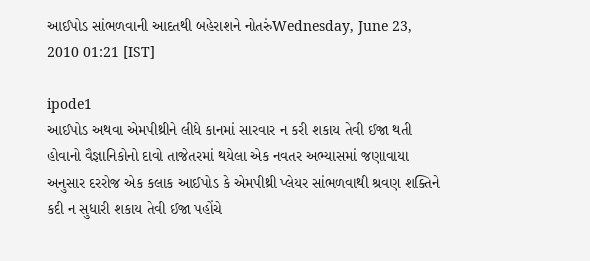આઈપોડ સાંભળવાની આદતથી બહેરાશને નોતરુંWednesday, June 23, 2010 01:21 [IST]

ipode1
આઈપોડ અથવા એમપીથ્રીને લીધે કાનમાં સારવાર ન કરી શકાય તેવી ઈજા થતી હોવાનો વૈજ્ઞાનિકોનો દાવો તાજેતરમાં થયેલા એક નવતર અભ્યાસમાં જણાવાયા અનુસાર દરરોજ એક કલાક આઈપોડ કે એમપીથ્રી પ્લેયર સાંભળવાથી શ્રવણ શક્તિને કદી ન સુધારી શકાય તેવી ઈજા પહોંચે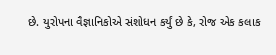છે. યુરોપના વૈજ્ઞાનિકોએ સંશોધન કર્યું છે કે, રોજ એક કલાક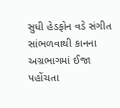સુધી હેડફોન વડે સંગીત સાંભળવાથી કાનના અગ્રભાગમાં ઈજા પહોંચતા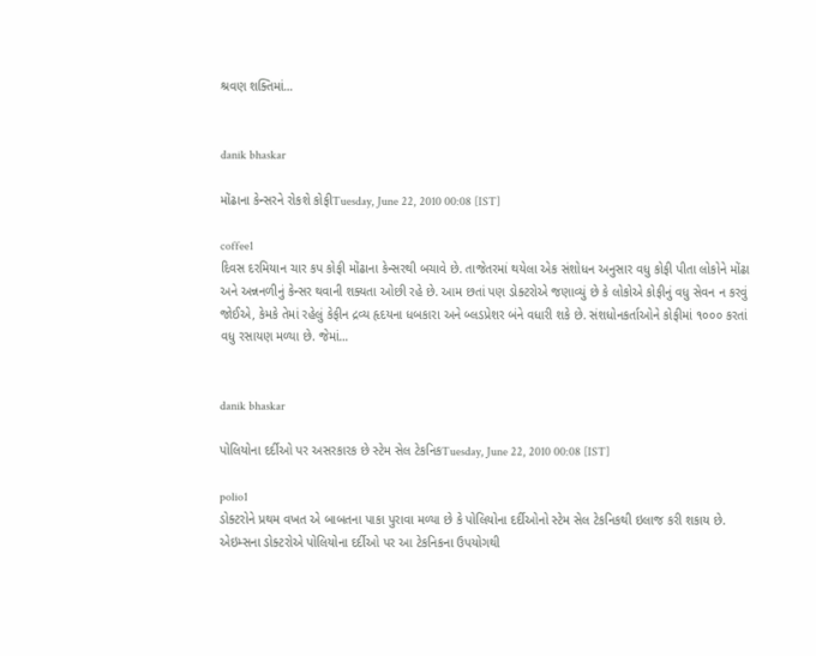શ્રવણ શક્તિમાં...


danik bhaskar

મોંઢાના કેન્સરને રોકશે કોફીTuesday, June 22, 2010 00:08 [IST]

coffee1
દિવસ દરમિયાન ચાર કપ કોફી મોંઢાના કેન્સરથી બચાવે છે. તાજેતરમાં થયેલા એક સંશોધન અનુસાર વધુ કોફી પીતા લોકોને મોંઢા અને અન્નનળીનું કેન્સર થવાની શક્યતા ઓછી રહે છે. આમ છતાં પણ ડોક્ટરોએ જણાવ્યું છે કે લોકોએ કોફીનું વધુ સેવન ન કરવું જોઈએ, કેમકે તેમાં રહેલું કેફીન દ્રવ્ય હૃદયના ધબકારા અને બ્લડપ્રેશર બંને વધારી શકે છે. સંશધોનકર્તાઓને કોફીમાં ૧૦૦૦ કરતાં વધુ રસાયણ મળ્યા છે. જેમાં...


danik bhaskar

પોલિયોના દર્દીઓ પર અસરકારક છે સ્ટેમ સેલ ટેકનિકTuesday, June 22, 2010 00:08 [IST]

polio1
ડોક્ટરોને પ્રથમ વખત એ બાબતના પાકા પુરાવા મળ્યા છે કે પોલિયોના દર્દીઓનો સ્ટેમ સેલ ટેકનિકથી ઇલાજ કરી શકાય છે. એઇમ્સના ડોક્ટરોએ પોલિયોના દર્દીઓ પર આ ટેકનિકના ઉપયોગથી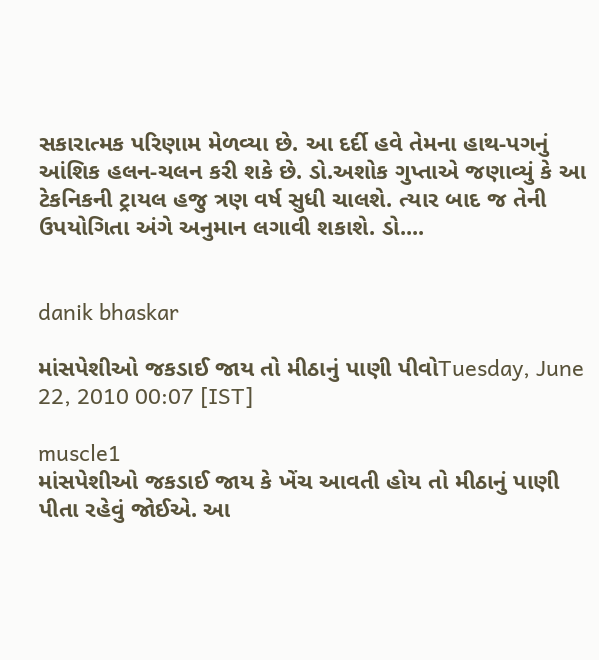સકારાત્મક પરિણામ મેળવ્યા છે. આ દર્દી હવે તેમના હાથ-પગનું આંશિક હલન-ચલન કરી શકે છે. ડો.અશોક ગુપ્તાએ જણાવ્યું કે આ ટેકનિકની ટ્રાયલ હજુ ત્રણ વર્ષ સુધી ચાલશે. ત્યાર બાદ જ તેની ઉપયોગિતા અંગે અનુમાન લગાવી શકાશે. ડો....


danik bhaskar

માંસપેશીઓ જકડાઈ જાય તો મીઠાનું પાણી પીવોTuesday, June 22, 2010 00:07 [IST]

muscle1
માંસપેશીઓ જકડાઈ જાય કે ખેંચ આવતી હોય તો મીઠાનું પાણી પીતા રહેવું જોઈએ. આ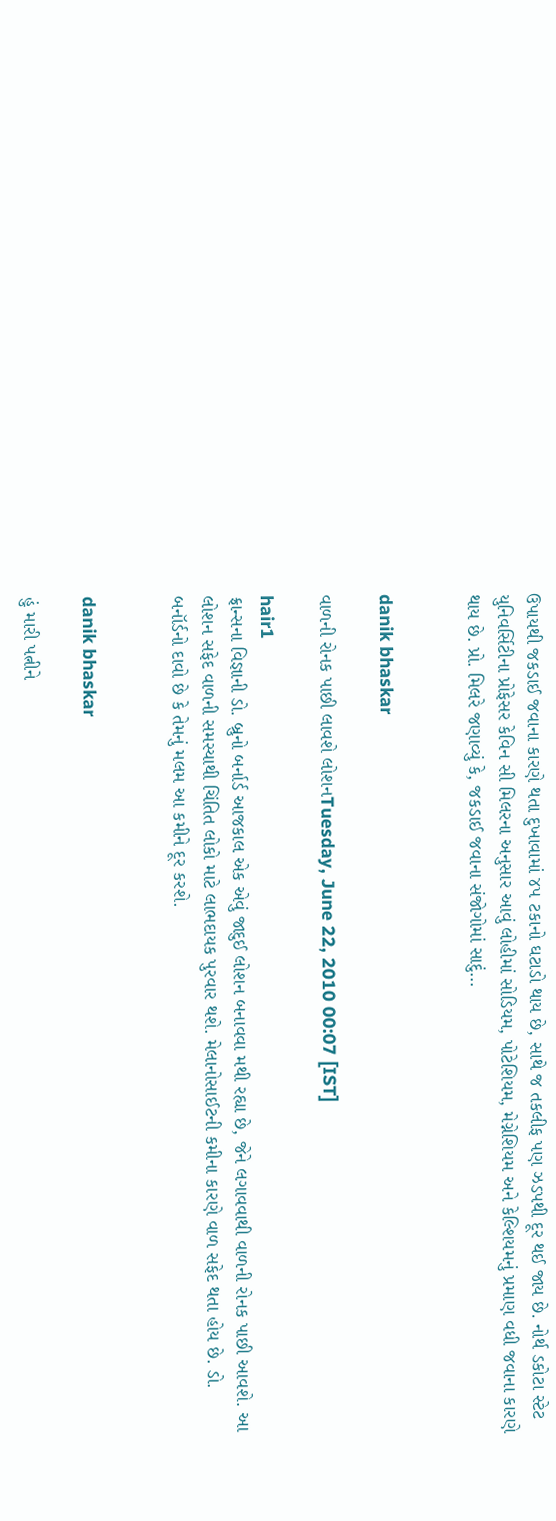ઉપાયથી જકડાઈ જવાના કારણે થતા દુખાવામાં ૪૫ ટકાનો ઘટાડો થાય છે, સાથે જ તકલીફ પણ ઝડપથી દૂર થઈ જાય છે. નોર્થ ડકોટા સ્ટેટ યુનિવર્સિટીના પ્રોફેસર કેવિન સી મિલરના અનુસાર આવું લોહીમાં સોડિયમ, પોટેશિયમ, મેગ્નેશિયમ અને કેલ્શિયમનું પ્રમાણ વધી જવાના કારણે થાય છે. પ્રો. મિલરે જણાવ્યું કે, જકડાઈ જવાના સંજોગોમાં સાદું...


danik bhaskar

વાળની રોનક પાછી લાવશે લોશનTuesday, June 22, 2010 00:07 [IST]

hair1
ફ્રાન્સના વિજ્ઞાની ડો. બ્રુનો બર્નાર્ડ આજકાલ એક એવું જાદુઈ લોશન બનાવવા મથી રહ્યા છે, જેને લગાવવાથી વાળની રોનક પાછી આવશે. આ લોશન સફેદ વાળની સમસ્યાથી ચિંતિત લોકો માટે લાભદાયક પુરવાર થશે. મેલાનોસાઈટની કમીના કારણે વાળ સફેદ થતા હોય છે. ડો. બનૉર્ડનો દાવો છે કે તેમનું મલમ આ કમીને દૂર કરશે.


danik bhaskar

હું મારી પત્નીને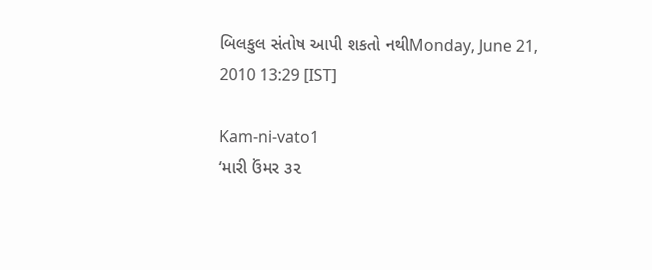બિલકુલ સંતોષ આપી શકતો નથીMonday, June 21, 2010 13:29 [IST]

Kam-ni-vato1
‘મારી ઉંમર ૩૨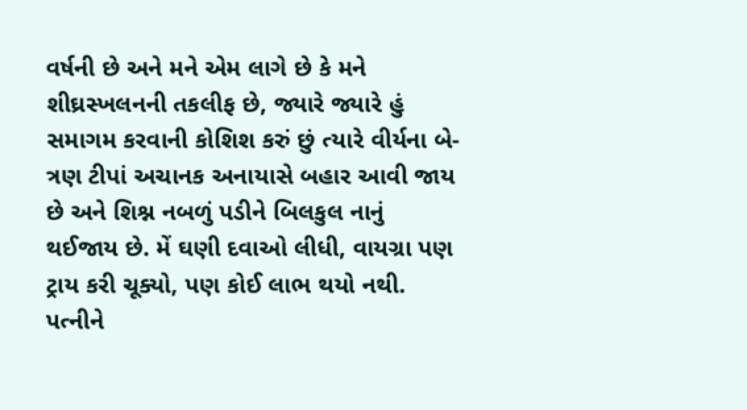વર્ષની છે અને મને એમ લાગે છે કે મને શીઘ્રસ્ખલનની તકલીફ છે, જ્યારે જ્યારે હું સમાગમ કરવાની કોશિશ કરું છું ત્યારે વીર્યના બે-ત્રણ ટીપાં અચાનક અનાયાસે બહાર આવી જાય છે અને શિશ્ન નબળું પડીને બિલકુલ નાનું થઈજાય છે. મેં ઘણી દવાઓ લીધી, વાયગ્રા પણ ટ્રાય કરી ચૂક્યો, પણ કોઈ લાભ થયો નથી. પત્નીને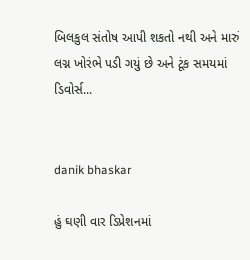બિલકુલ સંતોષ આપી શકતો નથી અને મારું લગ્ન ખોરંભે પડી ગયું છે અને ટૂંક સમયમાં ડિવોર્સ...


danik bhaskar

હું ઘણી વાર ડિપ્રેશનમાં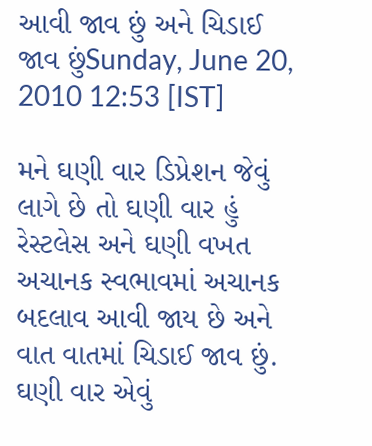આવી જાવ છું અને ચિડાઈ જાવ છુંSunday, June 20, 2010 12:53 [IST]

મને ઘણી વાર ડિપ્રેશન જેવું લાગે છે તો ઘણી વાર હું રેસ્ટલેસ અને ઘણી વખત અચાનક સ્વભાવમાં અચાનક બદલાવ આવી જાય છે અને વાત વાતમાં ચિડાઈ જાવ છું. ઘણી વાર એવું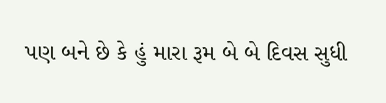પણ બને છે કે હું મારા રૂમ બે બે દિવસ સુધી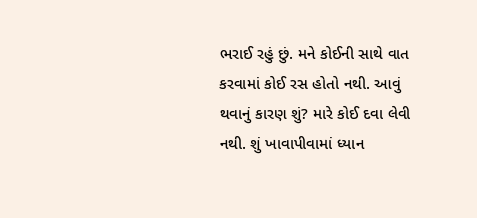ભરાઈ રહું છું. મને કોઈની સાથે વાત કરવામાં કોઈ રસ હોતો નથી. આવું થવાનું કારણ શું? મારે કોઈ દવા લેવી નથી. શું ખાવાપીવામાં ધ્યાન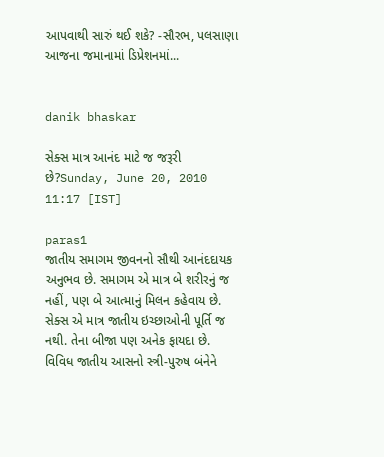આપવાથી સારું થઈ શકે? -સૌરભ, પલસાણા આજના જમાનામાં ડિપ્રેશનમાં...


danik bhaskar

સેક્સ માત્ર આનંદ માટે જ જરૂરી છે?Sunday, June 20, 2010 11:17 [IST]

paras1
જાતીય સમાગમ જીવનનો સૌથી આનંદદાયક અનુભવ છે. સમાગમ એ માત્ર બે શરીરનું જ નહીં, પણ બે આત્માનું મિલન કહેવાય છે. સેક્સ એ માત્ર જાતીય ઇચ્છાઓની પૂર્તિ જ નથી. તેના બીજા પણ અનેક ફાયદા છે. વિવિધ જાતીય આસનો સ્ત્રી-પુરુષ બંનેને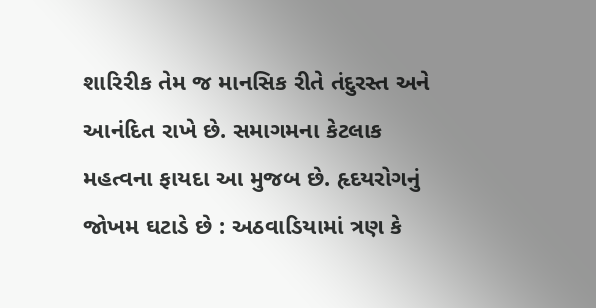શારિરીક તેમ જ માનસિક રીતે તંદુરસ્ત અને આનંદિત રાખે છે. સમાગમના કેટલાક મહત્વના ફાયદા આ મુજબ છે. હૃદયરોગનું જોખમ ઘટાડે છે : અઠવાડિયામાં ત્રણ કે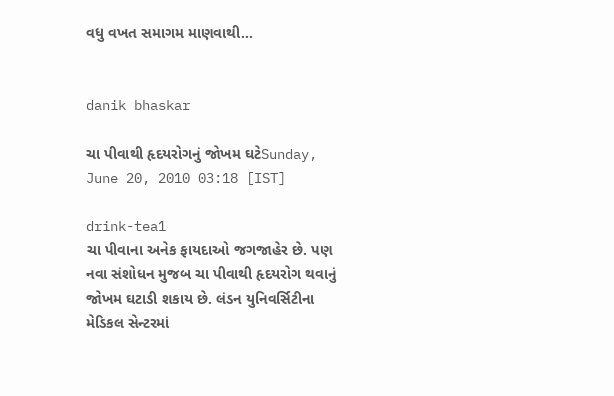વધુ વખત સમાગમ માણવાથી...


danik bhaskar

ચા પીવાથી હૃદયરોગનું જોખમ ઘટેSunday, June 20, 2010 03:18 [IST]

drink-tea1
ચા પીવાના અનેક ફાયદાઓ જગજાહેર છે. પણ નવા સંશોધન મુજબ ચા પીવાથી હૃદયરોગ થવાનું જોખમ ઘટાડી શકાય છે. લંડન યુનિવર્સિટીના મેડિકલ સેન્ટરમાં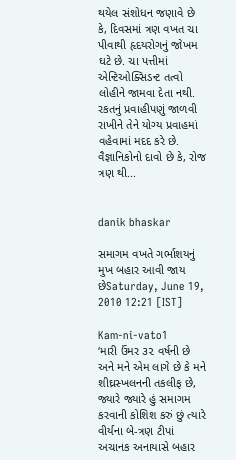થયેલ સંશોધન જણાવે છે કે, દિવસમાં ત્રણ વખત ચા પીવાથી હૃદયરોગનું જોખમ ઘટે છે. ચા પત્તીમાં એન્ટિઓક્સિડન્ટ તત્વો લોહીને જામવા દેતા નથી. રકતનું પ્રવાહીપણું જાળવી રાખીને તેને યોગ્ય પ્રવાહમાં વહેવામાં મદદ કરે છે. વૈજ્ઞાનિકોનો દાવો છે કે, રોજ ત્રણ થી...


danik bhaskar

સમાગમ વખતે ગર્ભાશયનું મુખ બહાર આવી જાય છેSaturday, June 19, 2010 12:21 [IST]

Kam-ni-vato1
‘મારી ઉંમર ૩૨ વર્ષની છે અને મને એમ લાગે છે કે મને શીઘ્રસ્ખલનની તકલીફ છે, જ્યારે જ્યારે હું સમાગમ કરવાની કોશિશ કરું છું ત્યારે વીર્યના બે-ત્રણ ટીપાં અચાનક અનાયાસે બહાર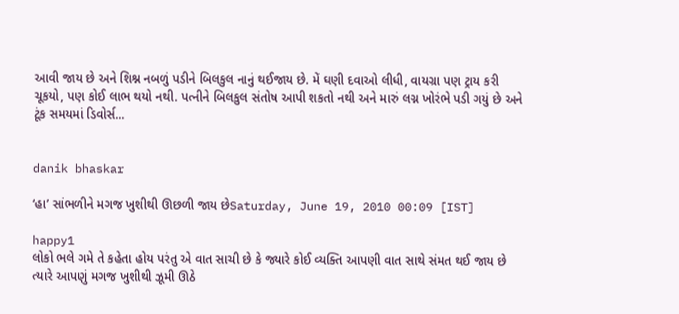આવી જાય છે અને શિશ્ન નબળું પડીને બિલકુલ નાનું થઈજાય છે. મેં ઘણી દવાઓ લીધી, વાયગ્રા પણ ટ્રાય કરી ચૂકયો, પણ કોઈ લાભ થયો નથી. પત્નીને બિલકુલ સંતોષ આપી શકતો નથી અને મારું લગ્ન ખોરંભે પડી ગયું છે અને ટૂંક સમયમાં ડિવોર્સ...


danik bhaskar

‘હા’ સાંભળીને મગજ ખુશીથી ઊછળી જાય છેSaturday, June 19, 2010 00:09 [IST]

happy1
લોકો ભલે ગમે તે કહેતા હોય પરંતુ એ વાત સાચી છે કે જ્યારે કોઈ વ્યક્તિ આપણી વાત સાથે સંમત થઈ જાય છે ત્યારે આપણું મગજ ખુશીથી ઝૂમી ઊઠે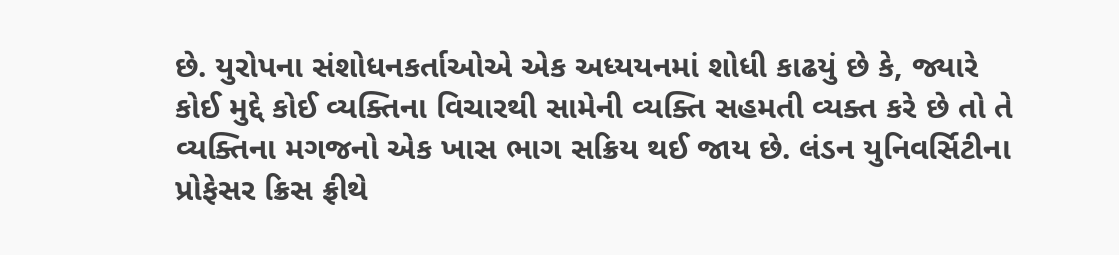છે. યુરોપના સંશોધનકર્તાઓએ એક અધ્યયનમાં શોધી કાઢયું છે કે, જ્યારે કોઈ મુદ્દે કોઈ વ્યક્તિના વિચારથી સામેની વ્યક્તિ સહમતી વ્યક્ત કરે છે તો તે વ્યક્તિના મગજનો એક ખાસ ભાગ સક્રિય થઈ જાય છે. લંડન યુનિવર્સિટીના પ્રોફેસર ક્રિસ ફ્રીથે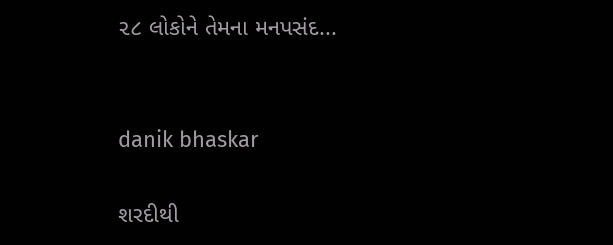૨૮ લોકોને તેમના મનપસંદ...


danik bhaskar

શરદીથી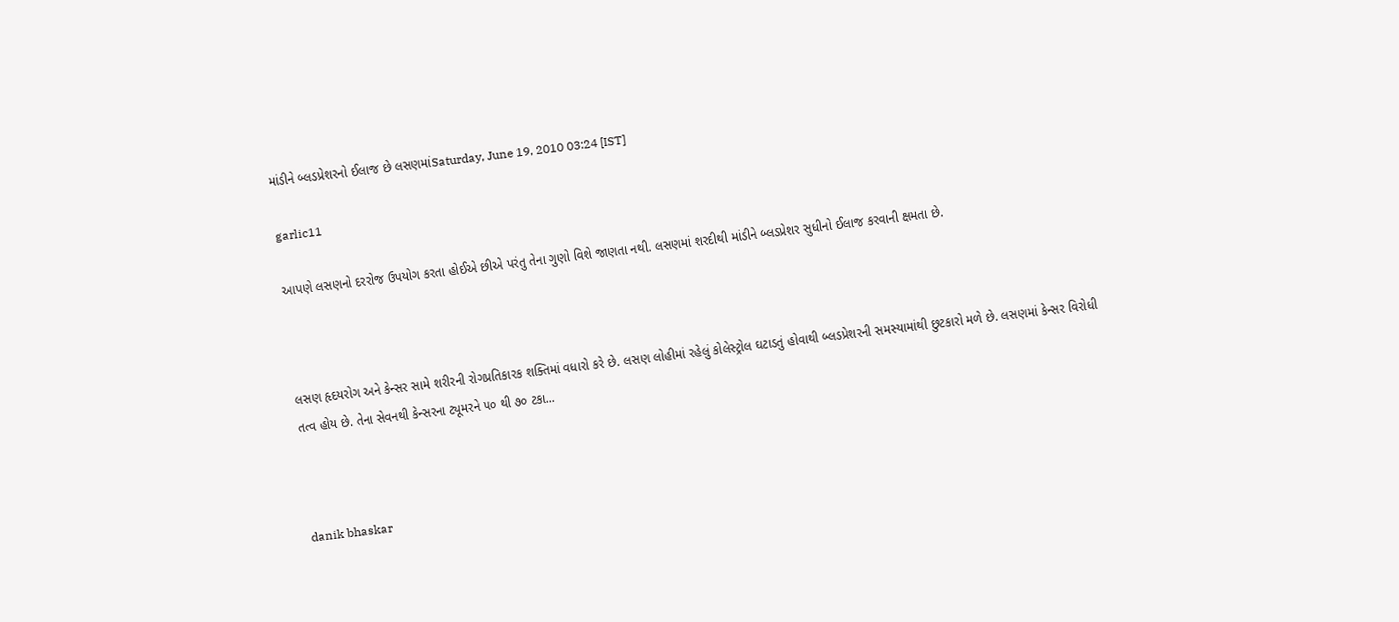માંડીને બ્લડપ્રેશરનો ઈલાજ છે લસણમાંSaturday, June 19, 2010 03:24 [IST]

garlic11

આપણે લસણનો દરરોજ ઉપયોગ કરતા હોઈએ છીએ પરંતુ તેના ગુણો વિશે જાણતા નથી. લસણમાં શરદીથી માંડીને બ્લડપ્રેશર સુધીનો ઈલાજ કરવાની ક્ષમતા છે.



લસણ હૃદયરોગ અને કેન્સર સામે શરીરની રોગપ્રતિકારક શક્તિમાં વધારો કરે છે. લસણ લોહીમાં રહેલું કોલેસ્ટ્રોલ ઘટાડતું હોવાથી બ્લડપ્રેશરની સમસ્યામાંથી છુટકારો મળે છે. લસણમાં કેન્સર વિરોધી તત્વ હોય છે. તેના સેવનથી કેન્સરના ટ્યૂમરને ૫૦ થી ૭૦ ટકા...



danik bhaskar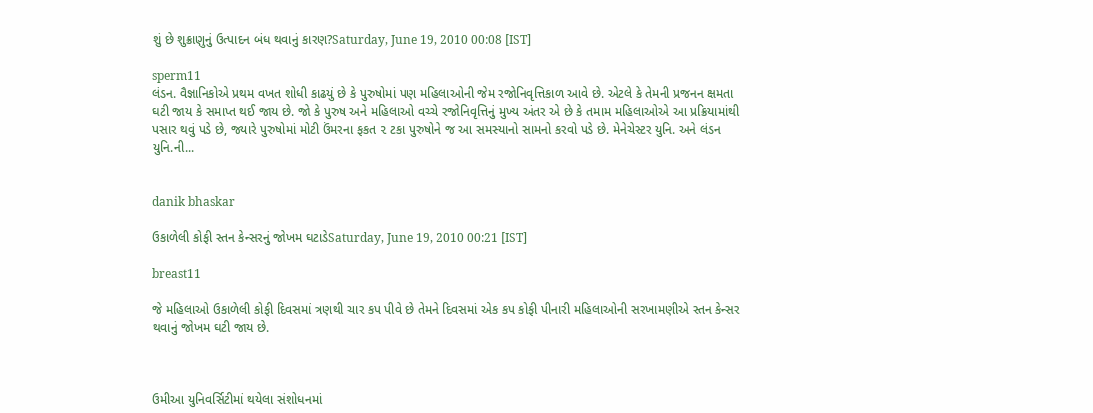શું છે શુક્રાણુનું ઉત્પાદન બંધ થવાનું કારણ?Saturday, June 19, 2010 00:08 [IST]

sperm11
લંડન. વૈજ્ઞાનિકોએ પ્રથમ વખત શોધી કાઢયું છે કે પુરુષોમાં પણ મહિલાઓની જેમ રજોનિવૃત્તિકાળ આવે છે. એટલે કે તેમની પ્રજનન ક્ષમતા ઘટી જાય કે સમાપ્ત થઈ જાય છે. જો કે પુરુષ અને મહિલાઓ વચ્ચે રજોનિવૃત્તિનું મુખ્ય અંતર એ છે કે તમામ મહિલાઓએ આ પ્રક્રિયામાંથી પસાર થવું પડે છે, જ્યારે પુરુષોમાં મોટી ઉંમરના ફકત ૨ ટકા પુરુષોને જ આ સમસ્યાનો સામનો કરવો પડે છે. મેનેચેસ્ટર યુનિ. અને લંડન યુનિ.ની...


danik bhaskar

ઉકાળેલી કોફી સ્તન કેન્સરનું જોખમ ઘટાડેSaturday, June 19, 2010 00:21 [IST]

breast11

જે મહિલાઓ ઉકાળેલી કોફી દિવસમાં ત્રણથી ચાર કપ પીવે છે તેમને દિવસમાં એક કપ કોફી પીનારી મહિલાઓની સરખામણીએ સ્તન કેન્સર થવાનું જોખમ ઘટી જાય છે.



ઉમીઆ યુનિવર્સિટીમાં થયેલા સંશોધનમાં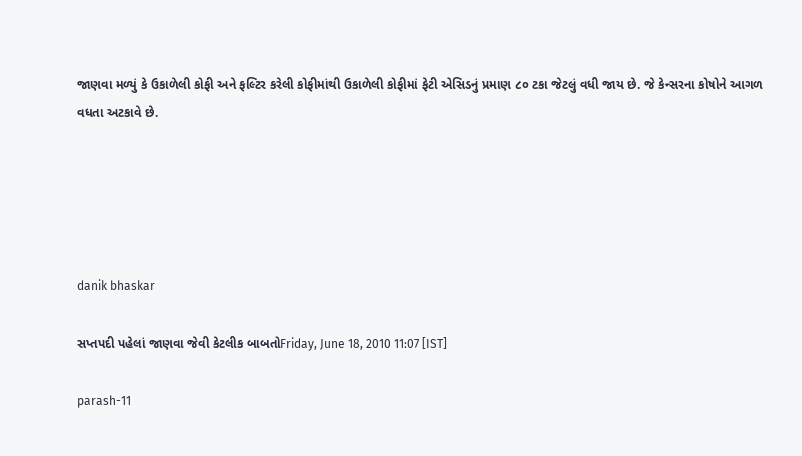જાણવા મળ્યું કે ઉકાળેલી કોફી અને ફલ્ટિર કરેલી કોફીમાંથી ઉકાળેલી કોફીમાં ફેટી એસિડનું પ્રમાણ ૮૦ ટકા જેટલું વધી જાય છે. જે કેન્સરના કોષોને આગળ વધતા અટકાવે છે.





danik bhaskar

સપ્તપદી પહેલાં જાણવા જેવી કેટલીક બાબતોFriday, June 18, 2010 11:07 [IST]

parash-11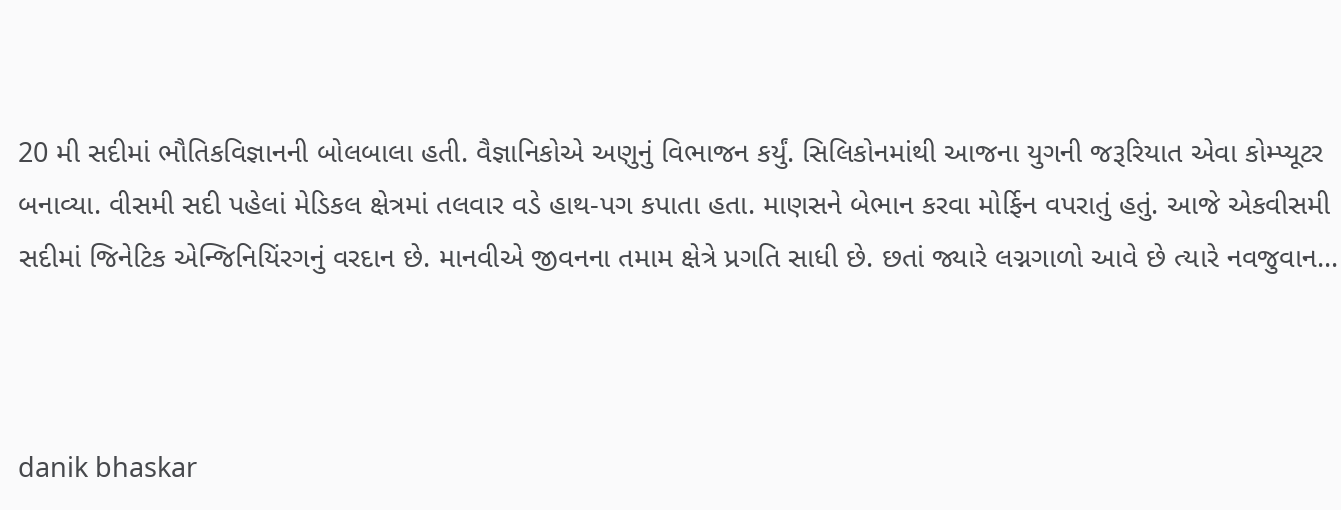20 મી સદીમાં ભૌતિકવિજ્ઞાનની બોલબાલા હતી. વૈજ્ઞાનિકોએ અણુનું વિભાજન કર્યું. સિલિકોનમાંથી આજના યુગની જરૂરિયાત એવા કોમ્પ્યૂટર બનાવ્યા. વીસમી સદી પહેલાં મેડિકલ ક્ષેત્રમાં તલવાર વડે હાથ-પગ કપાતા હતા. માણસને બેભાન કરવા મોર્ફિન વપરાતું હતું. આજે એકવીસમી સદીમાં જિનેટિક એન્જિનિયિંરગનું વરદાન છે. માનવીએ જીવનના તમામ ક્ષેત્રે પ્રગતિ સાધી છે. છતાં જ્યારે લગ્નગાળો આવે છે ત્યારે નવજુવાન...



danik bhaskar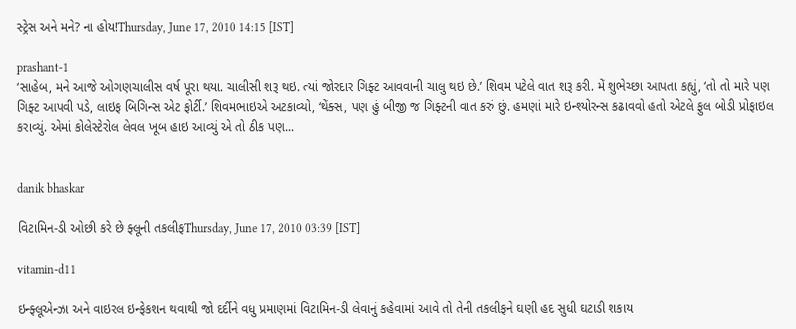સ્ટ્રેસ અને મને? ના હોય!Thursday, June 17, 2010 14:15 [IST]

prashant-1
‘સાહેબ, મને આજે ઓગણચાલીસ વર્ષ પૂરા થયા. ચાલીસી શરૂ થઇ. ત્યાં જોરદાર ગિફ્ટ આવવાની ચાલુ થઇ છે.’ શિવમ પટેલે વાત શરૂ કરી. મેં શુભેચ્છા આપતા કહ્યું, ‘તો તો મારે પણ ગિફ્ટ આપવી પડે, લાઇફ બિગિન્સ એટ ફોર્ટી.’ શિવમભાઇએ અટકાવ્યો, ‘થેંક્સ, પણ હું બીજી જ ગિફ્ટની વાત કરું છું. હમણાં મારે ઇન્શ્યોરન્સ કઢાવવો હતો એટલે ફુલ બોડી પ્રોફાઇલ કરાવ્યું. એમાં કોલેસ્ટેરોલ લેવલ ખૂબ હાઇ આવ્યું એ તો ઠીક પણ...


danik bhaskar

વિટામિન-ડી ઓછી કરે છે ફ્લૂની તકલીફThursday, June 17, 2010 03:39 [IST]

vitamin-d11

ઇન્ફ્લૂએન્ઝા અને વાઇરલ ઇન્ફેકશન થવાથી જો દર્દીને વધુ પ્રમાણમાં વિટામિન-ડી લેવાનું કહેવામાં આવે તો તેની તકલીફને ઘણી હદ સુધી ઘટાડી શકાય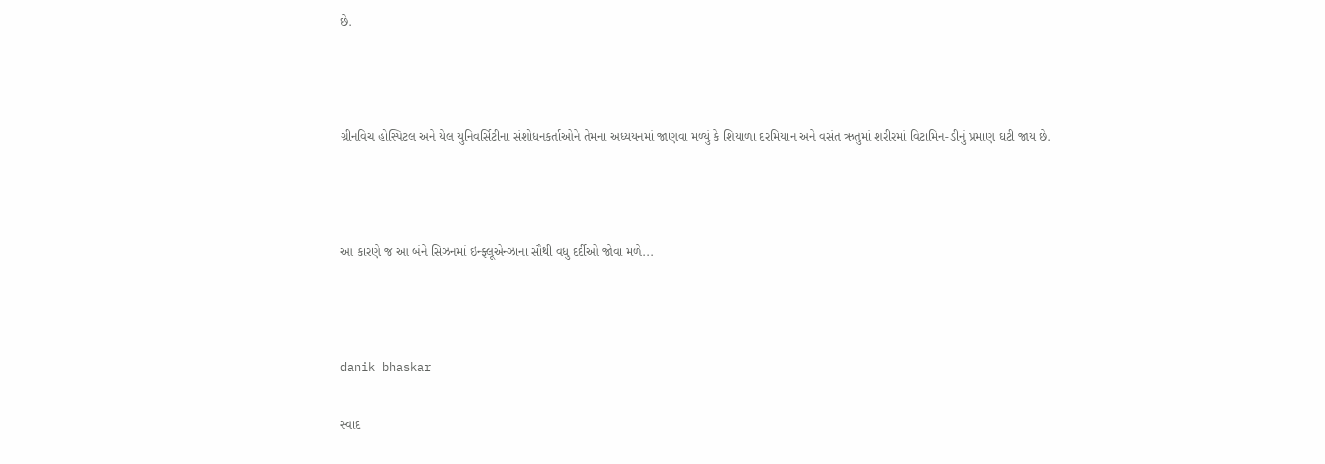છે.



ગ્રીનવિચ હોસ્પિટલ અને યેલ યુનિવર્સિટીના સંશોધનકર્તાઓને તેમના અધ્યયનમાં જાણવા મળ્યું કે શિયાળા દરમિયાન અને વસંત ઋતુમાં શરીરમાં વિટામિન-ડીનું પ્રમાણ ઘટી જાય છે.



આ કારણે જ આ બંને સિઝનમાં ઇન્ફ્લૂએન્ઝાના સૌથી વધુ દર્દીઓ જોવા મળે...



danik bhaskar

સ્વાદ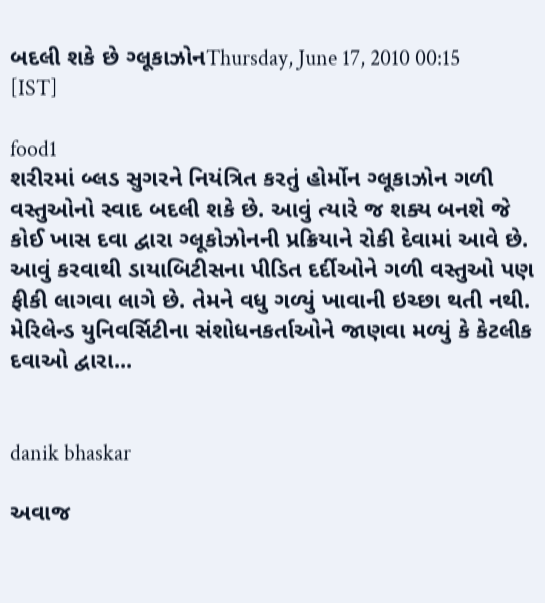બદલી શકે છે ગ્લૂકાઝોનThursday, June 17, 2010 00:15 [IST]

food1
શરીરમાં બ્લડ સુગરને નિયંત્રિત કરતું હોર્મોન ગ્લૂકાઝોન ગળી વસ્તુઓનો સ્વાદ બદલી શકે છે. આવું ત્યારે જ શક્ય બનશે જે કોઈ ખાસ દવા દ્વારા ગ્લૂકોઝોનની પ્રક્રિયાને રોકી દેવામાં આવે છે. આવું કરવાથી ડાયાબિટીસના પીડિત દર્દીઓને ગળી વસ્તુઓ પણ ફીકી લાગવા લાગે છે. તેમને વધુ ગળ્યું ખાવાની ઇચ્છા થતી નથી. મેરિલેન્ડ યુનિવર્સિટીના સંશોધનકર્તાઓને જાણવા મળ્યું કે કેટલીક દવાઓ દ્વારા...


danik bhaskar

અવાજ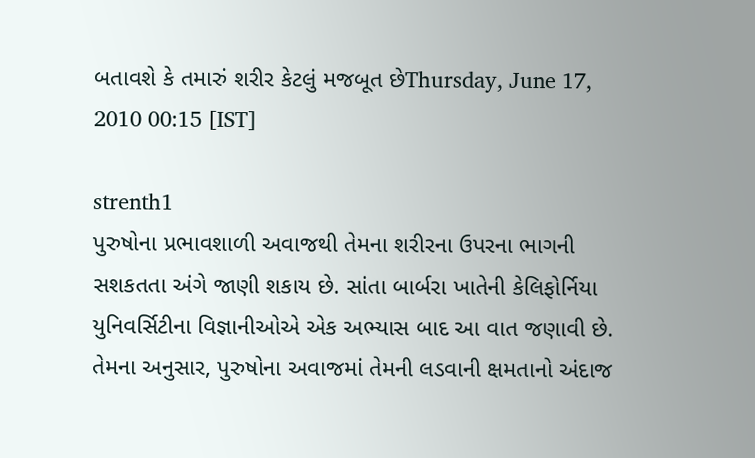બતાવશે કે તમારું શરીર કેટલું મજબૂત છેThursday, June 17, 2010 00:15 [IST]

strenth1
પુરુષોના પ્રભાવશાળી અવાજથી તેમના શરીરના ઉપરના ભાગની સશકતતા અંગે જાણી શકાય છે. સાંતા બાર્બરા ખાતેની કેલિફોર્નિયા યુનિવર્સિટીના વિજ્ઞાનીઓએ એક અભ્યાસ બાદ આ વાત જણાવી છે. તેમના અનુસાર, પુરુષોના અવાજમાં તેમની લડવાની ક્ષમતાનો અંદાજ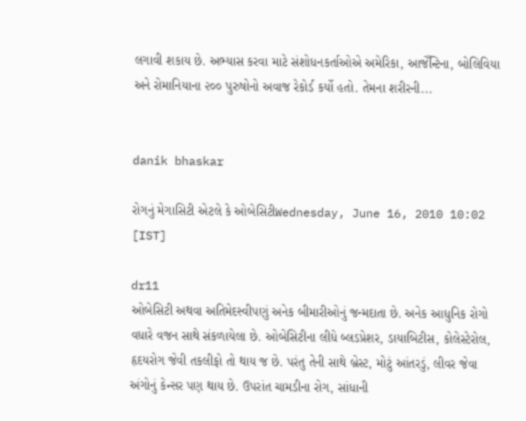લગાવી શકાય છે. અભ્યાસ કરવા માટે સંશોધનકર્તાઓએ અમેરિકા, આજેઁન્ટિના, બોલિવિયા અને રોમાનિયાના ૨૦૦ પુરુષોનો અવાજ રેકોર્ડ કર્યો હતો. તેમના શરીરની...


danik bhaskar

રોગનું મેગાસિટી એટલે કે ઓબેસિટીWednesday, June 16, 2010 10:02 [IST]

dr11
ઓબેસિટી અથવા અતિમેદસ્વીપણું અનેક બીમારીઓનું જન્મદાતા છે. અનેક આધુનિક રોગો વધારે વજન સાથે સંકળાયેલા છે. ઓબેસિટીના લીધે બ્લડપ્રેશર, ડાયાબિટીસ, કોલેસ્ટેરોલ, હૃદયરોગ જેવી તકલીફો તો થાય જ છે. પરંતુ તેની સાથે બ્રેસ્ટ, મોટું આંતરડું, લીવર જેવા અંગોનું કેન્સર પણ થાય છે. ઉપરાંત ચામડીના રોગ, સાંધાની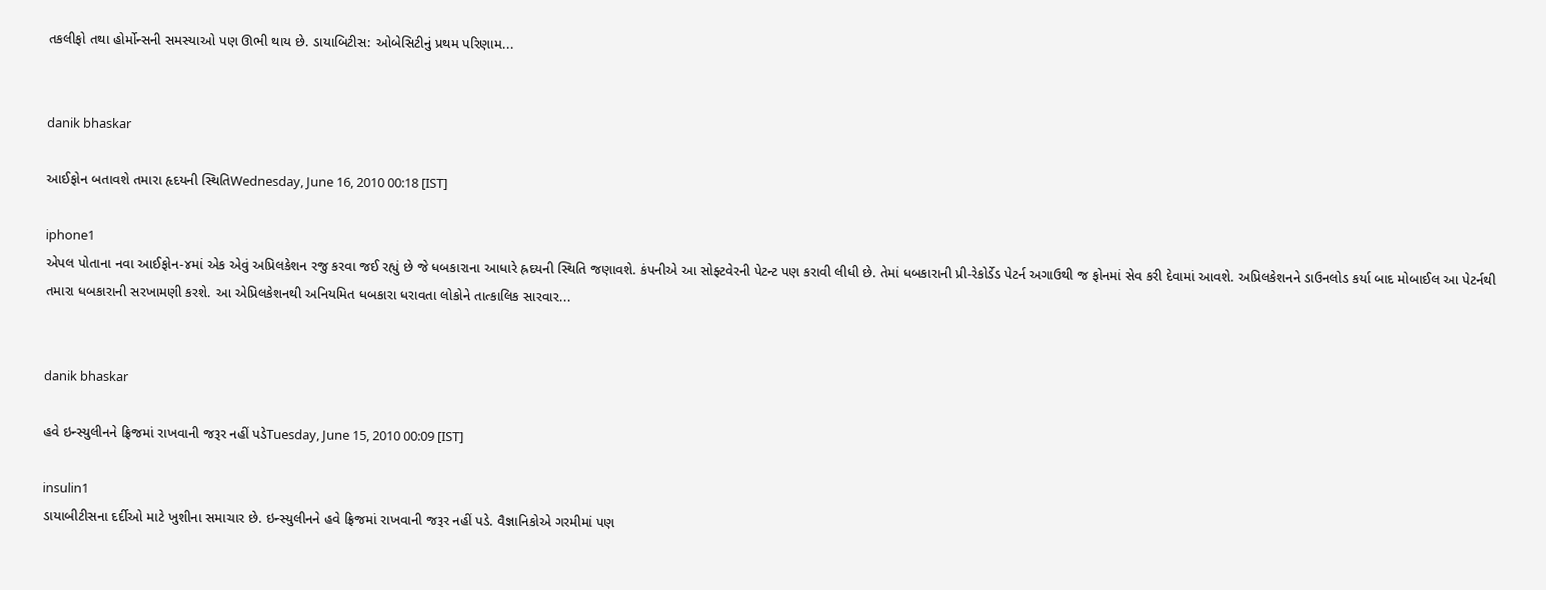તકલીફો તથા હોર્મોન્સની સમસ્યાઓ પણ ઊભી થાય છે. ડાયાબિટીસ: ઓબેસિટીનું પ્રથમ પરિણામ...


danik bhaskar

આઈફોન બતાવશે તમારા હૃદયની સ્થિતિWednesday, June 16, 2010 00:18 [IST]

iphone1
એપલ પોતાના નવા આઈફોન-૪માં એક એવું અપ્રિલકેશન રજુ કરવા જઈ રહ્યું છે જે ધબકારાના આધારે હ્રદયની સ્થિતિ જણાવશે. કંપનીએ આ સોફ્ટવેરની પેટન્ટ પણ કરાવી લીધી છે. તેમાં ધબકારાની પ્રી-રેકોર્ડેડ પેટર્ન અગાઉથી જ ફોનમાં સેવ કરી દેવામાં આવશે. અપ્રિલકેશનને ડાઉનલોડ કર્યા બાદ મોબાઈલ આ પેટર્નથી તમારા ધબકારાની સરખામણી કરશે. આ એપ્રિલકેશનથી અનિયમિત ધબકારા ધરાવતા લોકોને તાત્કાલિક સારવાર...


danik bhaskar

હવે ઇન્સ્યુલીનને ફ્રિજમાં રાખવાની જરૂર નહીં પડેTuesday, June 15, 2010 00:09 [IST]

insulin1
ડાયાબીટીસના દર્દીઓ માટે ખુશીના સમાચાર છે. ઇન્સ્યુલીનને હવે ફ્રિજમાં રાખવાની જરૂર નહીં પડે. વૈજ્ઞાનિકોએ ગરમીમાં પણ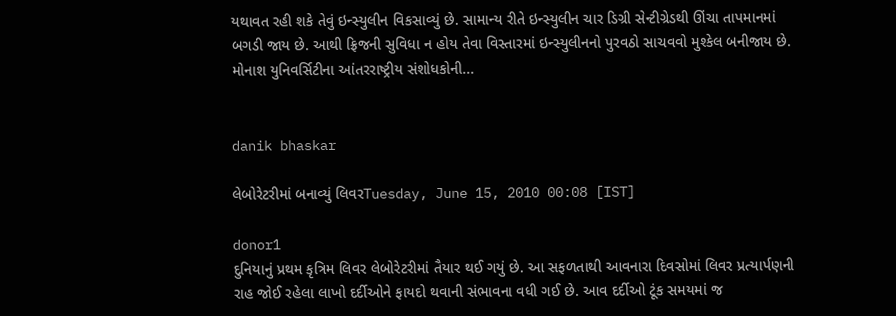યથાવત રહી શકે તેવું ઇન્સ્યુલીન વિકસાવ્યું છે. સામાન્ય રીતે ઇન્સ્યુલીન ચાર ડિગ્રી સેન્ટીગ્રેડથી ઊંચા તાપમાનમાં બગડી જાય છે. આથી ફ્રિજની સુવિધા ન હોય તેવા વિસ્તારમાં ઇન્સ્યુલીનનો પુરવઠો સાચવવો મુશ્કેલ બનીજાય છે. મોનાશ યુનિવર્સિટીના આંતરરાષ્ટ્રીય સંશોધકોની...


danik bhaskar

લેબોરેટરીમાં બનાવ્યું લિવરTuesday, June 15, 2010 00:08 [IST]

donor1
દુનિયાનું પ્રથમ કૃત્રિમ લિવર લેબોરેટરીમાં તૈયાર થઈ ગયું છે. આ સફળતાથી આવનારા દિવસોમાં લિવર પ્રત્યાર્પણની રાહ જોઈ રહેલા લાખો દર્દીઓને ફાયદો થવાની સંભાવના વધી ગઈ છે. આવ દર્દીઓ ટૂંક સમયમાં જ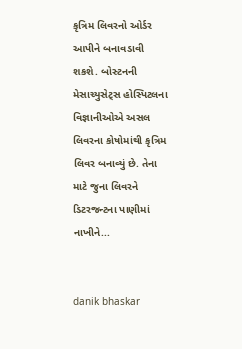કૃત્રિમ લિવરનો ઓર્ડર આપીને બનાવડાવી શકશે. બોસ્ટનની મેસાચ્યુસેટ્સ હોસ્પિટલના વિજ્ઞાનીઓએ અસલ લિવરના કોષોમાંથી કૃત્રિમ લિવર બનાવ્યું છે. તેના માટે જુના લિવરને ડિટરજન્ટના પાણીમાં નાખીને...


danik bhaskar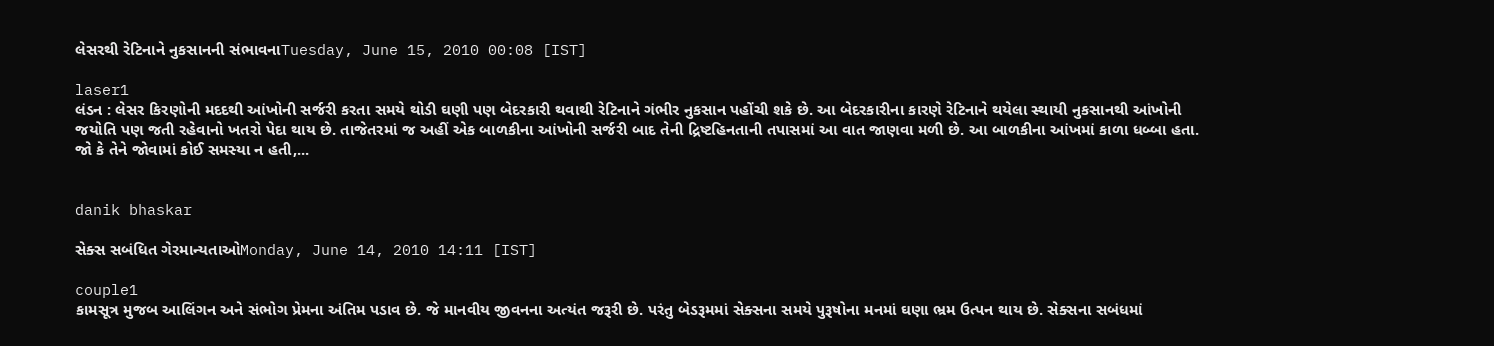લેસરથી રેટિનાને નુકસાનની સંભાવનાTuesday, June 15, 2010 00:08 [IST]

laser1
લંડન : લેસર કિરણોની મદદથી આંખોની સર્જરી કરતા સમયે થોડી ઘણી પણ બેદરકારી થવાથી રેટિનાને ગંભીર નુકસાન પહોંચી શકે છે. આ બેદરકારીના કારણે રેટિનાને થયેલા સ્થાયી નુકસાનથી આંખોની જયોતિ પણ જતી રહેવાનો ખતરો પેદા થાય છે. તાજેતરમાં જ અહીં એક બાળકીના આંખોની સર્જરી બાદ તેની દ્રિષ્ટહિનતાની તપાસમાં આ વાત જાણવા મળી છે. આ બાળકીના આંખમાં કાળા ધબ્બા હતા. જો કે તેને જોવામાં કોઈ સમસ્યા ન હતી,...


danik bhaskar

સેક્સ સબંધિત ગેરમાન્યતાઓMonday, June 14, 2010 14:11 [IST]

couple1
કામસૂત્ર મુજબ આલિંગન અને સંભોગ પ્રેમના અંતિમ પડાવ છે. જે માનવીય જીવનના અત્યંત જરૂરી છે. પરંતુ બેડરૂમમાં સેક્સના સમયે પુરૂષોના મનમાં ઘણા ભ્રમ ઉત્પન થાય છે. સેક્સના સબંધમાં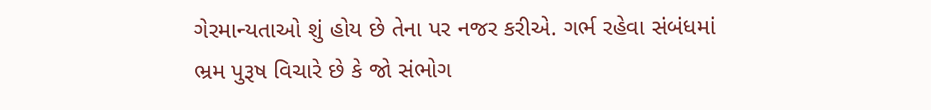ગેરમાન્યતાઓ શું હોય છે તેના પર નજર કરીએ. ગર્ભ રહેવા સંબંધમાં ભ્રમ પુરૂષ વિચારે છે કે જો સંભોગ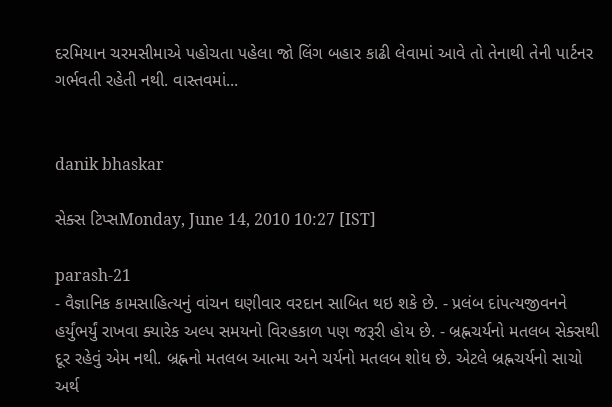દરમિયાન ચરમસીમાએ પહોચતા પહેલા જો લિંગ બહાર કાઢી લેવામાં આવે તો તેનાથી તેની પાર્ટનર ગર્ભવતી રહેતી નથી. વાસ્તવમાં...


danik bhaskar

સેક્સ ટિપ્સMonday, June 14, 2010 10:27 [IST]

parash-21
- વૈજ્ઞાનિક કામસાહિત્યનું વાંચન ઘણીવાર વરદાન સાબિત થઇ શકે છે. - પ્રલંબ દાંપત્યજીવનને હર્યુંભર્યું રાખવા ક્યારેક અલ્પ સમયનો વિરહકાળ પણ જરૂરી હોય છે. - બ્રહ્નચર્યનો મતલબ સેક્સથી દૂર રહેવું એમ નથી. બ્રહ્નનો મતલબ આત્મા અને ચર્યનો મતલબ શોધ છે. એટલે બ્રહ્નચર્યનો સાચો અર્થ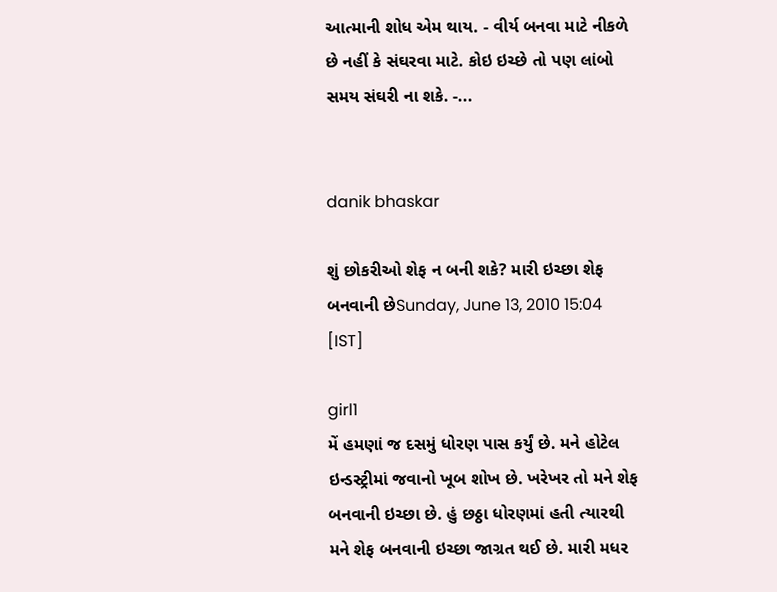આત્માની શોધ એમ થાય. - વીર્ય બનવા માટે નીકળે છે નહીં કે સંઘરવા માટે. કોઇ ઇચ્છે તો પણ લાંબો સમય સંઘરી ના શકે. -...


danik bhaskar

શું છોકરીઓ શેફ ન બની શકે? મારી ઇચ્છા શેફ બનવાની છેSunday, June 13, 2010 15:04 [IST]

girl1
મેં હમણાં જ દસમું ધોરણ પાસ કર્યું છે. મને હોટેલ ઇન્ડસ્ટ્રીમાં જવાનો ખૂબ શોખ છે. ખરેખર તો મને શેફ બનવાની ઇચ્છા છે. હું છઠ્ઠા ધોરણમાં હતી ત્યારથી મને શેફ બનવાની ઇચ્છા જાગ્રત થઈ છે. મારી મધર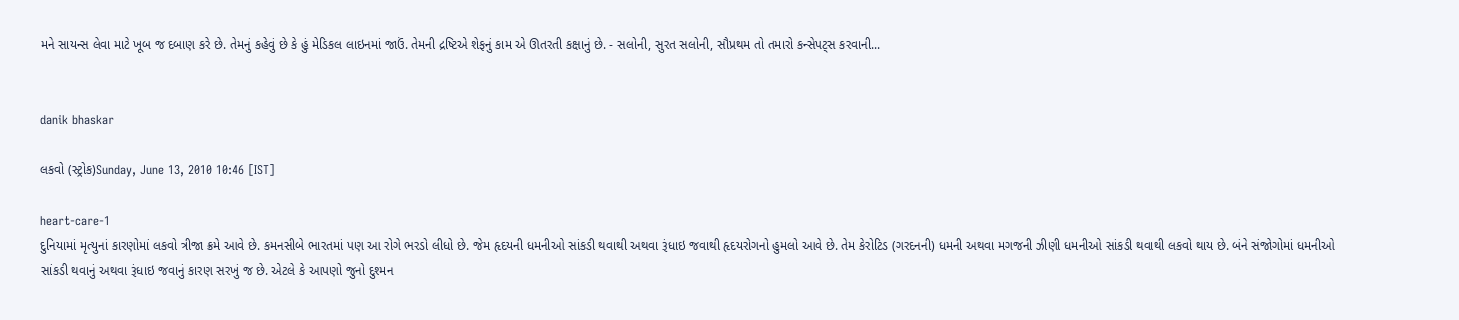મને સાયન્સ લેવા માટે ખૂબ જ દબાણ કરે છે. તેમનું કહેવું છે કે હું મેડિકલ લાઇનમાં જાઉં. તેમની દ્રષ્ટિએ શેફનું કામ એ ઊતરતી કક્ષાનું છે. - સલોની, સુરત સલોની, સૌપ્રથમ તો તમારો કન્સેપટ્સ કરવાની...


danik bhaskar

લકવો (સ્ટ્રોક)Sunday, June 13, 2010 10:46 [IST]

heart-care-1
દુનિયામાં મૃત્યુનાં કારણોમાં લકવો ત્રીજા ક્રમે આવે છે. કમનસીબે ભારતમાં પણ આ રોગે ભરડો લીધો છે. જેમ હૃદયની ધમનીઓ સાંકડી થવાથી અથવા રૂંધાઇ જવાથી હૃદયરોગનો હુમલો આવે છે. તેમ કેરોટિડ (ગરદનની) ધમની અથવા મગજની ઝીણી ધમનીઓ સાંકડી થવાથી લકવો થાય છે. બંને સંજોગોમાં ધમનીઓ સાંકડી થવાનું અથવા રૂંધાઇ જવાનું કારણ સરખું જ છે. એટલે કે આપણો જુનો દુશ્મન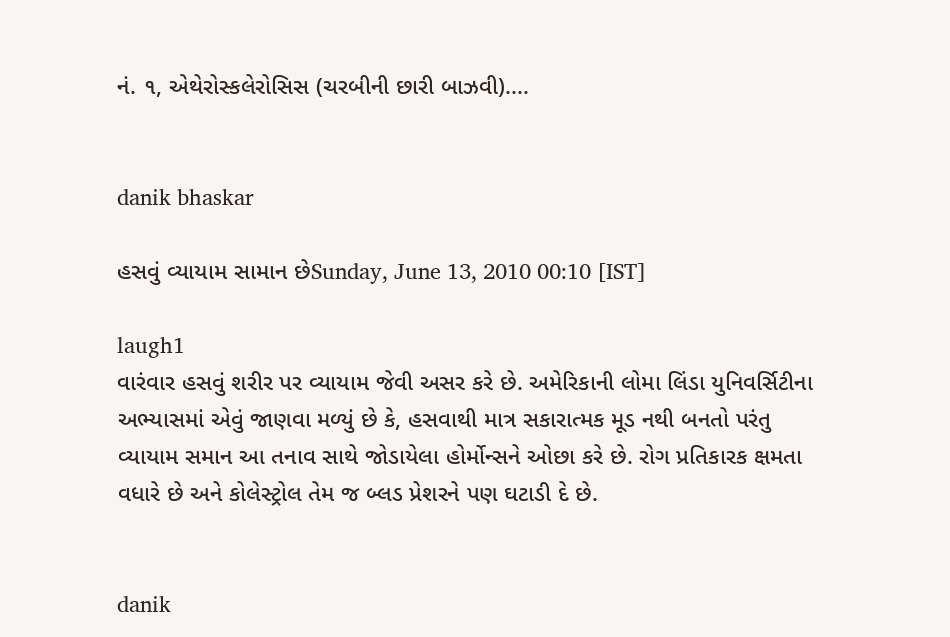નં. ૧, એથેરોસ્કલેરોસિસ (ચરબીની છારી બાઝવી)....


danik bhaskar

હસવું વ્યાયામ સામાન છેSunday, June 13, 2010 00:10 [IST]

laugh1
વારંવાર હસવું શરીર પર વ્યાયામ જેવી અસર કરે છે. અમેરિકાની લોમા લિંડા યુનિવર્સિટીના અભ્યાસમાં એવું જાણવા મળ્યું છે કે, હસવાથી માત્ર સકારાત્મક મૂડ નથી બનતો પરંતુ વ્યાયામ સમાન આ તનાવ સાથે જોડાયેલા હોર્મોન્સને ઓછા કરે છે. રોગ પ્રતિકારક ક્ષમતા વધારે છે અને કોલેસ્ટ્રોલ તેમ જ બ્લડ પ્રેશરને પણ ઘટાડી દે છે.


danik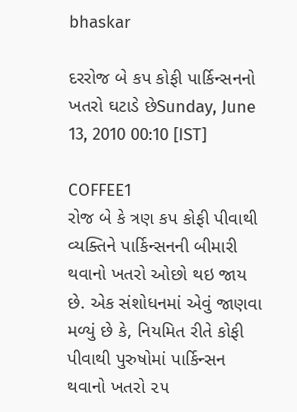bhaskar

દરરોજ બે કપ કોફી પાર્કિન્સનનો ખતરો ઘટાડે છેSunday, June 13, 2010 00:10 [IST]

COFFEE1
રોજ બે કે ત્રણ કપ કોફી પીવાથી વ્યક્તિને પાર્કિન્સનની બીમારી થવાનો ખતરો ઓછો થઇ જાય છે. એક સંશોધનમાં એવું જાણવા મળ્યું છે કે, નિયમિત રીતે કોફી પીવાથી પુરુષોમાં પાર્કિન્સન થવાનો ખતરો ૨૫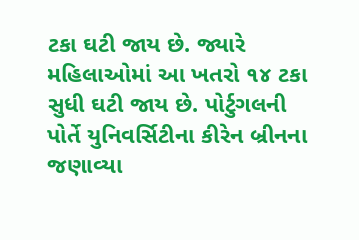ટકા ઘટી જાય છે. જ્યારે મહિલાઓમાં આ ખતરો ૧૪ ટકા સુધી ઘટી જાય છે. પોર્ટુગલની પોર્તે યુનિવર્સિટીના કીરેન બ્રીનના જણાવ્યા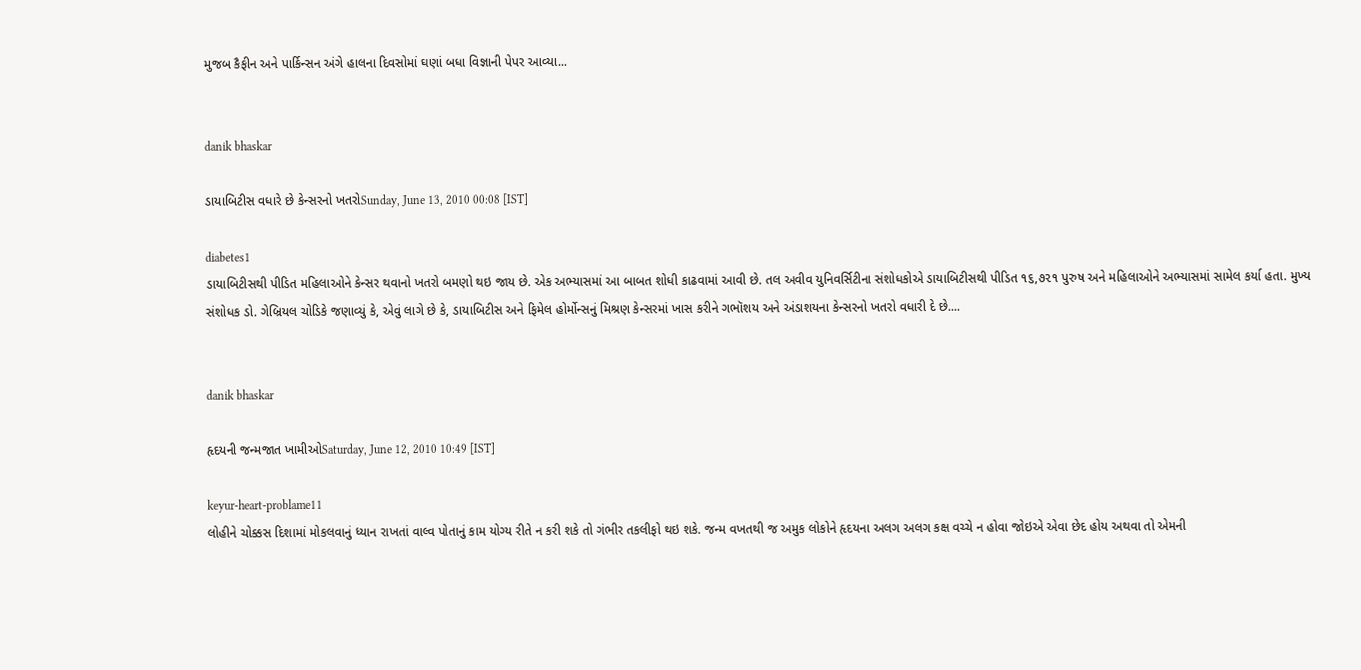મુજબ કૈફીન અને પાર્કિન્સન અંગે હાલના દિવસોમાં ઘણાં બધા વિજ્ઞાની પેપર આવ્યા...


danik bhaskar

ડાયાબિટીસ વધારે છે કેન્સરનો ખતરોSunday, June 13, 2010 00:08 [IST]

diabetes1
ડાયાબિટીસથી પીડિત મહિલાઓને કેન્સર થવાનો ખતરો બમણો થઇ જાય છે. એક અભ્યાસમાં આ બાબત શોધી કાઢવામાં આવી છે. તલ અવીવ યુનિવર્સિટીના સંશોધકોએ ડાયાબિટીસથી પીડિત ૧૬,૭૨૧ પુરુષ અને મહિલાઓને અભ્યાસમાં સામેલ કર્યા હતા. મુખ્ય સંશોધક ડો. ગેબ્રિયલ ચોડિકે જણાવ્યું કે, એવું લાગે છે કે, ડાયાબિટીસ અને ફિમેલ હોર્મોન્સનું મિશ્રણ કેન્સરમાં ખાસ કરીને ગભૉશય અને અંડાશયના કેન્સરનો ખતરો વધારી દે છે....


danik bhaskar

હૃદયની જન્મજાત ખામીઓSaturday, June 12, 2010 10:49 [IST]

keyur-heart-problame11
લોહીને ચોક્કસ દિશામાં મોકલવાનું ધ્યાન રાખતાં વાલ્વ પોતાનું કામ યોગ્ય રીતે ન કરી શકે તો ગંભીર તકલીફો થઇ શકે. જન્મ વખતથી જ અમુક લોકોને હૃદયના અલગ અલગ કક્ષ વચ્ચે ન હોવા જોઇએ એવા છેદ હોય અથવા તો એમની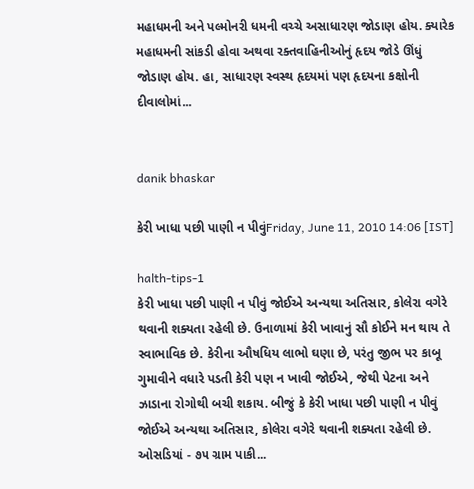મહાધમની અને પલ્મોનરી ધમની વચ્ચે અસાધારણ જોડાણ હોય. ક્યારેક મહાધમની સાંકડી હોવા અથવા રક્તવાહિનીઓનું હૃદય જોડે ઊંધું જોડાણ હોય. હા, સાધારણ સ્વસ્થ હૃદયમાં પણ હૃદયના કક્ષોની દીવાલોમાં...


danik bhaskar

કેરી ખાધા પછી પાણી ન પીવુંFriday, June 11, 2010 14:06 [IST]

halth-tips-1
કેરી ખાધા પછી પાણી ન પીવું જોઈએ અન્યથા અતિસાર, કોલેરા વગેરે થવાની શક્યતા રહેલી છે. ઉનાળામાં કેરી ખાવાનું સૌ કોઈને મન થાય તે સ્વાભાવિક છે. કેરીના ઔષધિય લાભો ઘણા છે, પરંતુ જીભ પર કાબૂ ગુમાવીને વધારે પડતી કેરી પણ ન ખાવી જોઈએ, જેથી પેટના અને ઝાડાના રોગોથી બચી શકાય. બીજું કે કેરી ખાધા પછી પાણી ન પીવું જોઈએ અન્યથા અતિસાર, કોલેરા વગેરે થવાની શક્યતા રહેલી છે. ઓસડિયાં - ૭૫ ગ્રામ પાકી...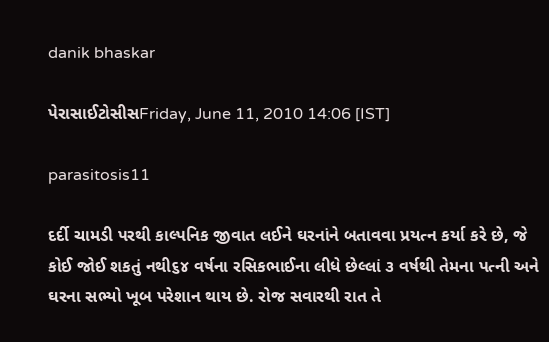danik bhaskar

પેરાસાઈટોસીસFriday, June 11, 2010 14:06 [IST]

parasitosis11

દર્દી ચામડી પરથી કાલ્પનિક જીવાત લઈને ઘરનાંને બતાવવા પ્રયત્ન કર્યા કરે છે, જે કોઈ જોઈ શકતું નથી૬૪ વર્ષના રસિકભાઈના લીધે છેલ્લાં ૩ વર્ષથી તેમના પત્ની અને ઘરના સભ્યો ખૂબ પરેશાન થાય છે. રોજ સવારથી રાત તે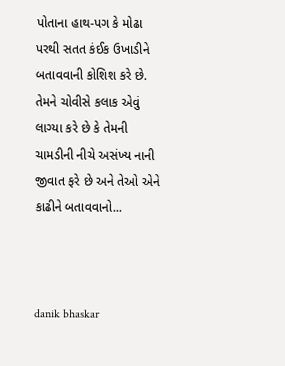પોતાના હાથ-પગ કે મોઢા પરથી સતત કંઈક ઉખાડીને બતાવવાની કોશિશ કરે છે. તેમને ચોવીસે કલાક એવું લાગ્યા કરે છે કે તેમની ચામડીની નીચે અસંખ્ય નાની જીવાત ફરે છે અને તેઓ એને કાઢીને બતાવવાનો...



danik bhaskar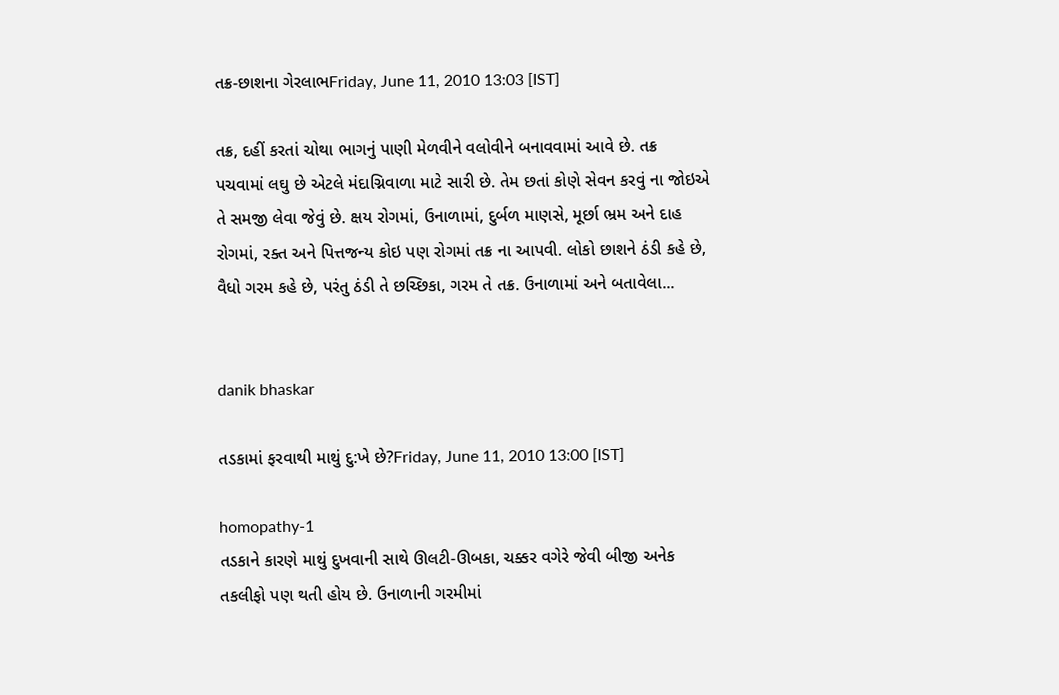તક્ર-છાશના ગેરલાભFriday, June 11, 2010 13:03 [IST]

તક્ર, દહીં કરતાં ચોથા ભાગનું પાણી મેળવીને વલોવીને બનાવવામાં આવે છે. તક્ર પચવામાં લઘુ છે એટલે મંદાગ્નિવાળા માટે સારી છે. તેમ છતાં કોણે સેવન કરવું ના જોઇએ તે સમજી લેવા જેવું છે. ક્ષય રોગમાં, ઉનાળામાં, દુર્બળ માણસે, મૂર્છા ભ્રમ અને દાહ રોગમાં, રક્ત અને પિત્તજન્ય કોઇ પણ રોગમાં તક્ર ના આપવી. લોકો છાશને ઠંડી કહે છે, વૈધો ગરમ કહે છે, પરંતુ ઠંડી તે છચ્છિકા, ગરમ તે તક્ર. ઉનાળામાં અને બતાવેલા...


danik bhaskar

તડકામાં ફરવાથી માથું દુ:ખે છે?Friday, June 11, 2010 13:00 [IST]

homopathy-1
તડકાને કારણે માથું દુખવાની સાથે ઊલટી-ઊબકા, ચક્કર વગેરે જેવી બીજી અનેક તકલીફો પણ થતી હોય છે. ઉનાળાની ગરમીમાં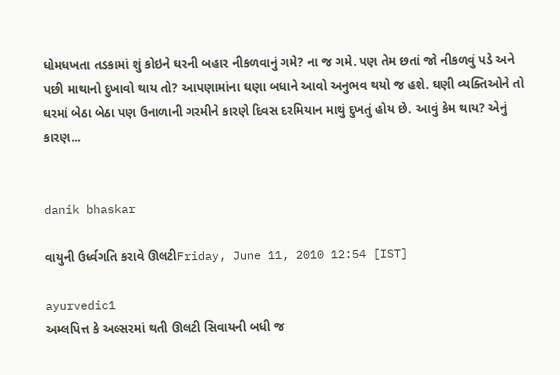ધોમધખતા તડકામાં શું કોઇને ઘરની બહાર નીકળવાનું ગમે? ના જ ગમે. પણ તેમ છતાં જો નીકળવું પડે અને પછી માથાનો દુખાવો થાય તો? આપણામાંના ઘણા બધાને આવો અનુભવ થયો જ હશે. ઘણી વ્યક્તિઓને તો ઘરમાં બેઠા બેઠા પણ ઉનાળાની ગરમીને કારણે દિવસ દરમિયાન માથું દુખતું હોય છે. આવું કેમ થાય? એનું કારણ...


danik bhaskar

વાયુની ઉર્ધ્વગતિ કરાવે ઊલટીFriday, June 11, 2010 12:54 [IST]

ayurvedic1
અમ્લપિત્ત કે અલ્સરમાં થતી ઊલટી સિવાયની બધી જ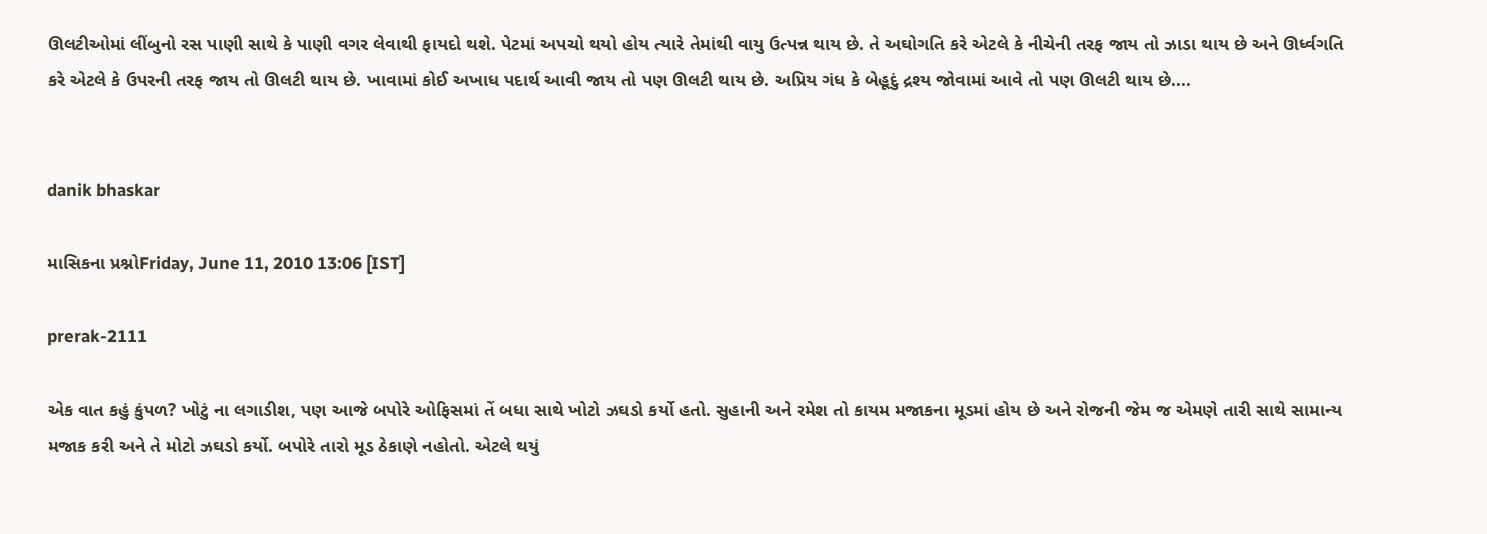ઊલટીઓમાં લીંબુનો રસ પાણી સાથે કે પાણી વગર લેવાથી ફાયદો થશે. પેટમાં અપચો થયો હોય ત્યારે તેમાંથી વાયુ ઉત્પન્ન થાય છે. તે અઘોગતિ કરે એટલે કે નીચેની તરફ જાય તો ઝાડા થાય છે અને ઊર્ધ્વગતિ કરે એટલે કે ઉપરની તરફ જાય તો ઊલટી થાય છે. ખાવામાં કોઈ અખાધ પદાર્થ આવી જાય તો પણ ઊલટી થાય છે. અપ્રિય ગંધ કે બેહૂદું દ્રશ્ય જોવામાં આવે તો પણ ઊલટી થાય છે....


danik bhaskar

માસિકના પ્રશ્નોFriday, June 11, 2010 13:06 [IST]

prerak-2111

એક વાત કહું કુંપળ? ખોટું ના લગાડીશ, પણ આજે બપોરે ઓફિસમાં તેં બધા સાથે ખોટો ઝઘડો કર્યો હતો. સુહાની અને રમેશ તો કાયમ મજાકના મૂડમાં હોય છે અને રોજની જેમ જ એમણે તારી સાથે સામાન્ય મજાક કરી અને તે મોટો ઝઘડો કર્યો. બપોરે તારો મૂડ ઠેકાણે નહોતો. એટલે થયું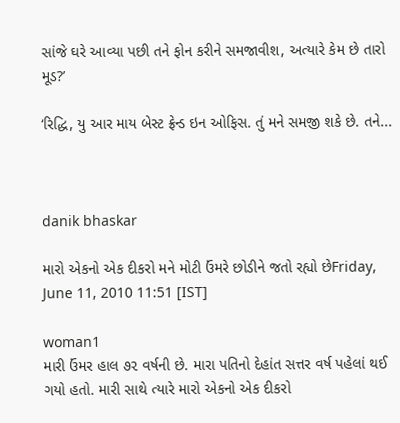સાંજે ઘરે આવ્યા પછી તને ફોન કરીને સમજાવીશ, અત્યારે કેમ છે તારો મૂડ?’

‘રિદ્ધિ, યુ આર માય બેસ્ટ ફ્રેન્ડ ઇન ઓફિસ. તું મને સમજી શકે છે. તને...



danik bhaskar

મારો એકનો એક દીકરો મને મોટી ઉંમરે છોડીને જતો રહ્યો છેFriday, June 11, 2010 11:51 [IST]

woman1
મારી ઉંમર હાલ ૭૨ વર્ષની છે. મારા પતિનો દેહાંત સત્તર વર્ષ પહેલાં થઈ ગયો હતો. મારી સાથે ત્યારે મારો એકનો એક દીકરો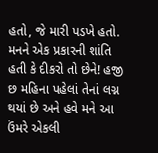હતો, જે મારી પડખે હતો. મનને એક પ્રકારની શાંતિ હતી કે દીકરો તો છેને! હજી છ મહિના પહેલાં તેનાં લગ્ન થયાં છે અને હવે મને આ ઉંમરે એકલી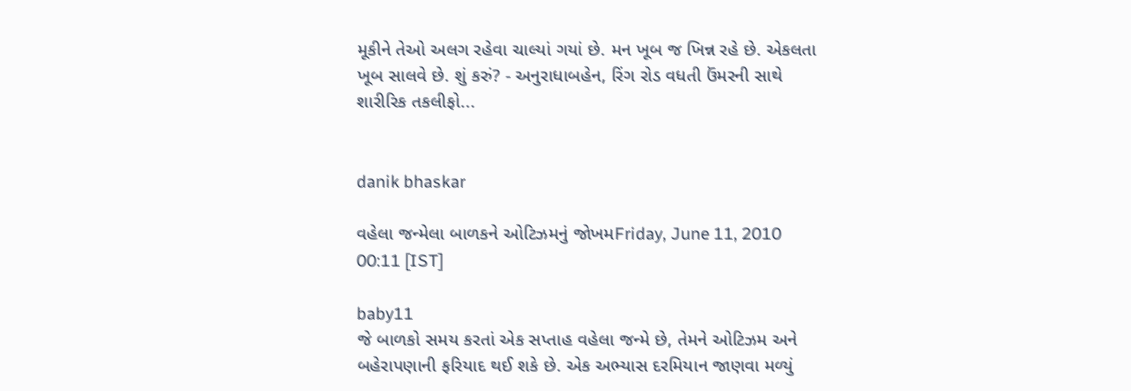મૂકીને તેઓ અલગ રહેવા ચાલ્યાં ગયાં છે. મન ખૂબ જ ખિન્ન રહે છે. એકલતા ખૂબ સાલવે છે. શું કરું? - અનુરાધાબહેન, રિંગ રોડ વધતી ઉંમરની સાથે શારીરિક તકલીફો...


danik bhaskar

વહેલા જન્મેલા બાળકને ઓટિઝમનું જોખમFriday, June 11, 2010 00:11 [IST]

baby11
જે બાળકો સમય કરતાં એક સપ્તાહ વહેલા જન્મે છે, તેમને ઓટિઝમ અને બહેરાપણાની ફરિયાદ થઈ શકે છે. એક અભ્યાસ દરમિયાન જાણવા મળ્યું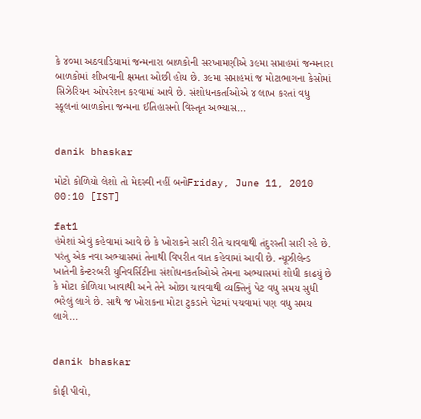કે ૪૦મા અઠવાડિયામાં જન્મનારા બાળકોની સરખામણીએ ૩૯મા સપ્તાહમાં જન્મનારા બાળકોમાં શીખવાની ક્ષમતા ઓછી હોય છે. ૩૯મા સપ્તાહમાં જ મોટાભાગના કેસોમાં સિઝેરિયન ઓપરેશન કરવામાં આવે છે. સંશોધનકર્તાઓએ ૪ લાખ કરતાં વધુ સ્કૂલનાં બાળકોના જન્મના ઈતિહાસનો વિસ્તૃત અભ્યાસ...


danik bhaskar

મોટો કોળિયો લેશો તો મેદસ્વી નહીં બનોFriday, June 11, 2010 00:10 [IST]

fat1
હંમેશાં એવું કહેવામાં આવે છે કે ખોરાકને સારી રીતે ચાવવાથી તંદુરસ્તી સારી રહે છે. પરંતુ એક નવા અભ્યાસમાં તેનાથી વિપરીત વાત કહેવામાં આવી છે. ન્યૂઝીલેન્ડ ખાતેની કેન્ટરબરી યુનિવર્સિટીના સંશોધનકર્તાઓએ તેમના અભ્યાસમાં શોધી કાઢયું છે કે મોટા કોળિયા ખાવાથી અને તેને ઓછા ચાવવાથી વ્યક્તિનું પેટ વધુ સમય સુધી ભરેલું લાગે છે. સાથે જ ખોરાકના મોટા ટુકડાને પેટમાં પચવામાં પણ વધુ સમય લાગે...


danik bhaskar

કોફી પીવો,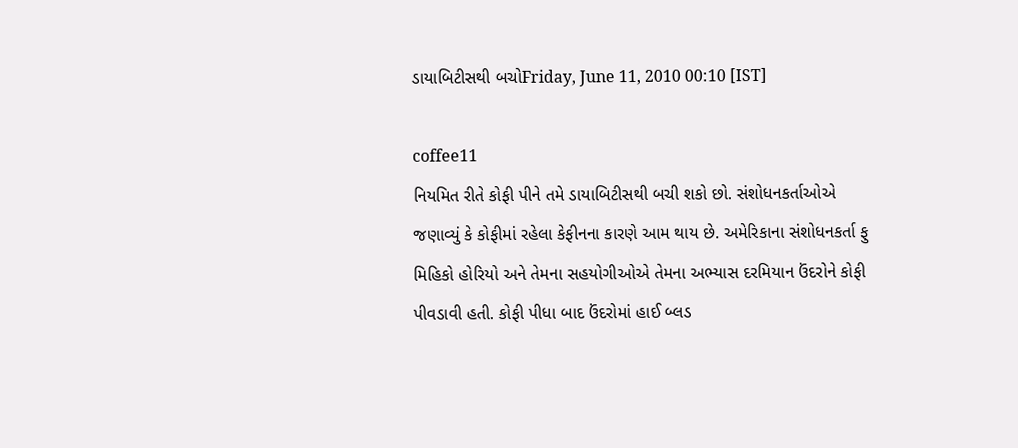ડાયાબિટીસથી બચોFriday, June 11, 2010 00:10 [IST]

coffee11
નિયમિત રીતે કોફી પીને તમે ડાયાબિટીસથી બચી શકો છો. સંશોધનકર્તાઓએ જણાવ્યું કે કોફીમાં રહેલા કેફીનના કારણે આમ થાય છે. અમેરિકાના સંશોધનકર્તા ફુ મિહિકો હોરિયો અને તેમના સહયોગીઓએ તેમના અભ્યાસ દરમિયાન ઉંદરોને કોફી પીવડાવી હતી. કોફી પીધા બાદ ઉંદરોમાં હાઈ બ્લડ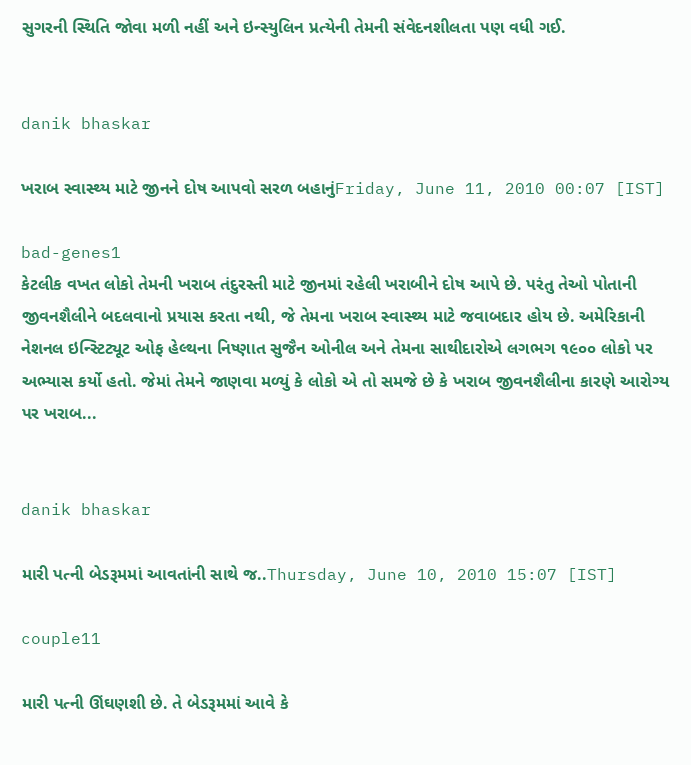સુગરની સ્થિતિ જોવા મળી નહીં અને ઇન્સ્યુલિન પ્રત્યેની તેમની સંવેદનશીલતા પણ વધી ગઈ.


danik bhaskar

ખરાબ સ્વાસ્થ્ય માટે જીનને દોષ આપવો સરળ બહાનુંFriday, June 11, 2010 00:07 [IST]

bad-genes1
કેટલીક વખત લોકો તેમની ખરાબ તંદુરસ્તી માટે જીનમાં રહેલી ખરાબીને દોષ આપે છે. પરંતુ તેઓ પોતાની જીવનશૈલીને બદલવાનો પ્રયાસ કરતા નથી, જે તેમના ખરાબ સ્વાસ્થ્ય માટે જવાબદાર હોય છે. અમેરિકાની નેશનલ ઇન્સ્ટિટ્યૂટ ઓફ હેલ્થના નિષ્ણાત સુજૈન ઓનીલ અને તેમના સાથીદારોએ લગભગ ૧૯૦૦ લોકો પર અભ્યાસ કર્યો હતો. જેમાં તેમને જાણવા મળ્યું કે લોકો એ તો સમજે છે કે ખરાબ જીવનશૈલીના કારણે આરોગ્ય પર ખરાબ...


danik bhaskar

મારી પત્ની બેડરૂમમાં આવતાંની સાથે જ..Thursday, June 10, 2010 15:07 [IST]

couple11

મારી પત્ની ઊંઘણશી છે. તે બેડરૂમમાં આવે કે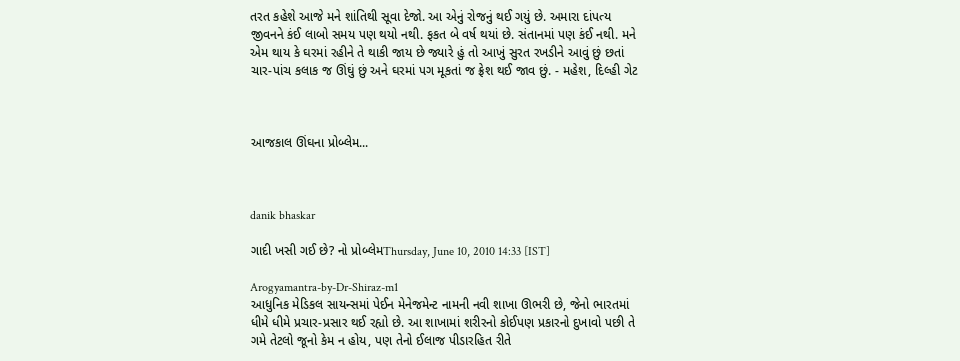તરત કહેશે આજે મને શાંતિથી સૂવા દેજો. આ એનું રોજનું થઈ ગયું છે. અમારા દાંપત્ય જીવનને કંઈ લાબો સમય પણ થયો નથી. ફકત બે વર્ષ થયાં છે. સંતાનમાં પણ કંઈ નથી. મને એમ થાય કે ઘરમાં રહીને તે થાકી જાય છે જ્યારે હું તો આખું સુરત રખડીને આવું છું છતાં ચાર-પાંચ કલાક જ ઊંઘું છું અને ઘરમાં પગ મૂકતાં જ ફ્રેશ થઈ જાવ છું. - મહેશ, દિલ્હી ગેટ



આજકાલ ઊંઘના પ્રોબ્લેમ...



danik bhaskar

ગાદી ખસી ગઈ છે? નો પ્રોબ્લેમThursday, June 10, 2010 14:33 [IST]

Arogyamantra-by-Dr-Shiraz-m1
આધુનિક મેડિકલ સાયન્સમાં પેઈન મેનેજમેન્ટ નામની નવી શાખા ઊભરી છે, જેનો ભારતમાં ધીમે ધીમે પ્રચાર-પ્રસાર થઈ રહ્યો છે. આ શાખામાં શરીરનો કોઈપણ પ્રકારનો દુખાવો પછી તે ગમે તેટલો જૂનો કેમ ન હોય, પણ તેનો ઈલાજ પીડારહિત રીતે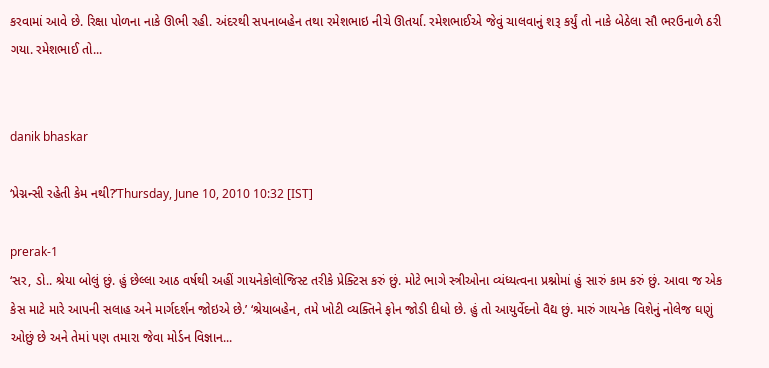કરવામાં આવે છે. રિક્ષા પોળના નાકે ઊભી રહી. અંદરથી સપનાબહેન તથા રમેશભાઇ નીચે ઊતર્યા. રમેશભાઈએ જેવું ચાલવાનું શરૂ કર્યું તો નાકે બેઠેલા સૌ ભરઉનાળે ઠરી ગયા. રમેશભાઈ તો...


danik bhaskar

‘પ્રેગ્નન્સી રહેતી કેમ નથી?’Thursday, June 10, 2010 10:32 [IST]

prerak-1
‘સર, ડો.. શ્રેયા બોલું છું. હું છેલ્લા આઠ વર્ષથી અહીં ગાયનેકોલોજિસ્ટ તરીકે પ્રેક્ટિસ કરું છું. મોટે ભાગે સ્ત્રીઓના વ્યંધ્યત્વના પ્રશ્નોમાં હું સારું કામ કરું છું. આવા જ એક કેસ માટે મારે આપની સલાહ અને માર્ગદર્શન જોઇએ છે.’ ‘શ્રેયાબહેન, તમે ખોટી વ્યક્તિને ફોન જોડી દીધો છે. હું તો આયુર્વેદનો વૈદ્ય છું. મારું ગાયનેક વિશેનું નોલેજ ઘણું ઓછું છે અને તેમાં પણ તમારા જેવા મોર્ડન વિજ્ઞાન...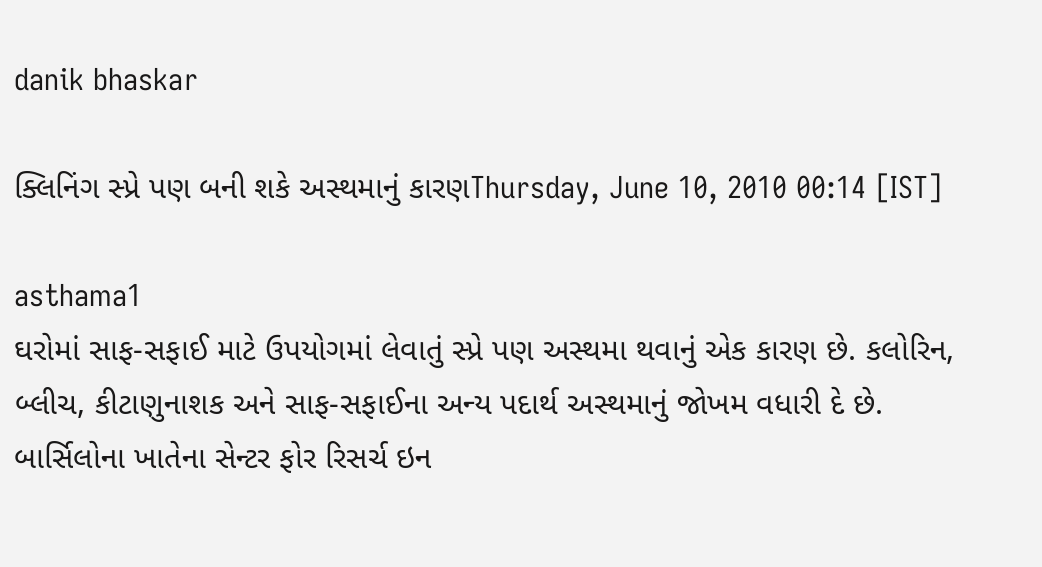danik bhaskar

ક્લિનિંગ સ્પ્રે પણ બની શકે અસ્થમાનું કારણThursday, June 10, 2010 00:14 [IST]

asthama1
ઘરોમાં સાફ-સફાઈ માટે ઉપયોગમાં લેવાતું સ્પ્રે પણ અસ્થમા થવાનું એક કારણ છે. કલોરિન, બ્લીચ, કીટાણુનાશક અને સાફ-સફાઈના અન્ય પદાર્થ અસ્થમાનું જોખમ વધારી દે છે. બાર્સિલોના ખાતેના સેન્ટર ફોર રિસર્ચ ઇન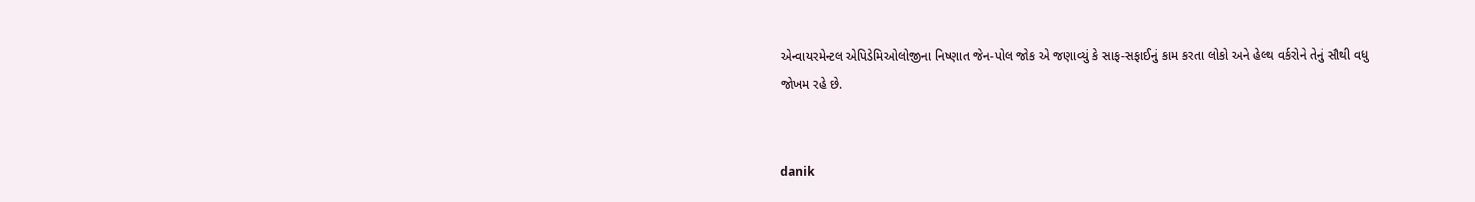એન્વાયરમેન્ટલ એપિડેમિઓલોજીના નિષ્ણાત જેન-પોલ જોક એ જણાવ્યું કે સાફ-સફાઈનું કામ કરતા લોકો અને હેલ્થ વર્કરોને તેનું સૌથી વધુ જોખમ રહે છે.


danik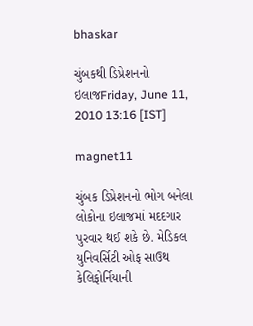bhaskar

ચુંબકથી ડિપ્રેશનનો ઇલાજFriday, June 11, 2010 13:16 [IST]

magnet11

ચુંબક ડિપ્રેશનનો ભોગ બનેલા લોકોના ઇલાજમાં મદદગાર પુરવાર થઈ શકે છે. મેડિકલ યુનિવર્સિટી ઓફ સાઉથ કેલિફોર્નિયાની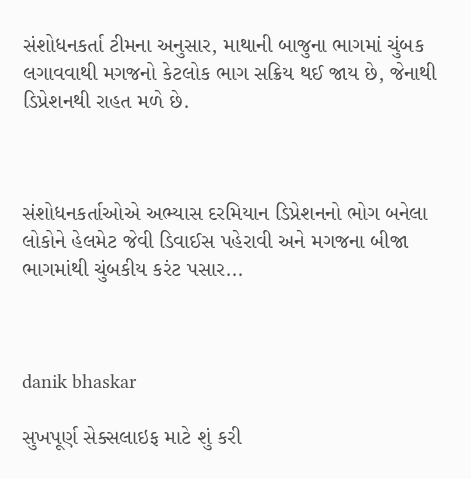સંશોધનકર્તા ટીમના અનુસાર, માથાની બાજુના ભાગમાં ચુંબક લગાવવાથી મગજનો કેટલોક ભાગ સક્રિય થઈ જાય છે, જેનાથી ડિપ્રેશનથી રાહત મળે છે.



સંશોધનકર્તાઓએ અભ્યાસ દરમિયાન ડિપ્રેશનનો ભોગ બનેલા લોકોને હેલમેટ જેવી ડિવાઈસ પહેરાવી અને મગજના બીજા ભાગમાંથી ચુંબકીય કરંટ પસાર...



danik bhaskar

સુખપૂર્ણ સેક્સલાઇફ માટે શું કરી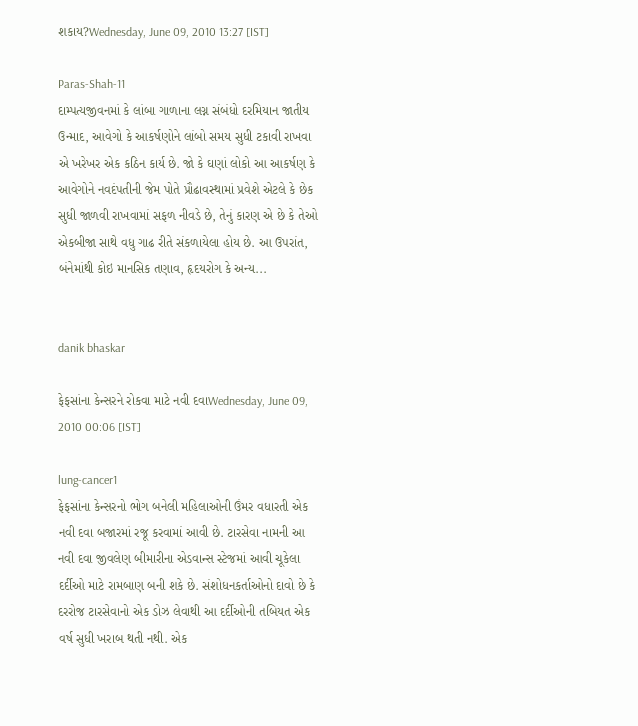શકાય?Wednesday, June 09, 2010 13:27 [IST]

Paras-Shah-11
દામ્પત્યજીવનમાં કે લાંબા ગાળાના લગ્ન સંબંધો દરમિયાન જાતીય ઉન્માદ, આવેગો કે આકર્ષણોને લાંબો સમય સુધી ટકાવી રાખવા એ ખરેખર એક કઠિન કાર્ય છે. જો કે ઘણાં લોકો આ આકર્ષણ કે આવેગોને નવદંપતીની જેમ પોતે પ્રૌઢાવસ્થામાં પ્રવેશે એટલે કે છેક સુધી જાળવી રાખવામાં સફળ નીવડે છે, તેનું કારણ એ છે કે તેઓ એકબીજા સાથે વધુ ગાઢ રીતે સંકળાયેલા હોય છે. આ ઉપરાંત, બંનેમાંથી કોઇ માનસિક તણાવ, હૃદયરોગ કે અન્ય...


danik bhaskar

ફેફસાંના કેન્સરને રોકવા માટે નવી દવાWednesday, June 09, 2010 00:06 [IST]

lung-cancer1
ફેફસાંના કેન્સરનો ભોગ બનેલી મહિલાઓની ઉંમર વધારતી એક નવી દવા બજારમાં રજૂ કરવામાં આવી છે. ટારસેવા નામની આ નવી દવા જીવલેણ બીમારીના એડવાન્સ સ્ટેજમાં આવી ચૂકેલા દર્દીઓ માટે રામબાણ બની શકે છે. સંશોધનકર્તાઓનો દાવો છે કે દરરોજ ટારસેવાનો એક ડોઝ લેવાથી આ દર્દીઓની તબિયત એક વર્ષ સુધી ખરાબ થતી નથી. એક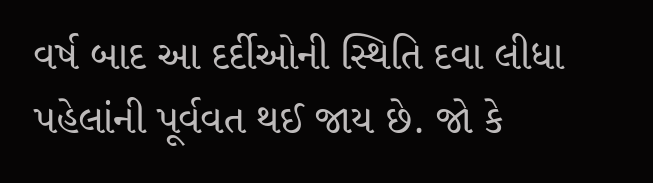વર્ષ બાદ આ દર્દીઓની સ્થિતિ દવા લીધા પહેલાંની પૂર્વવત થઈ જાય છે. જો કે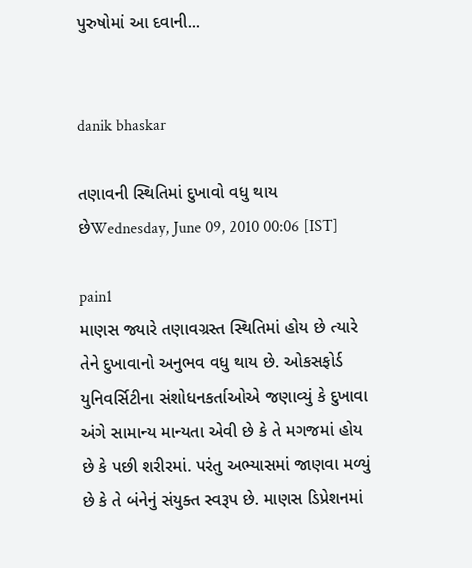પુરુષોમાં આ દવાની...


danik bhaskar

તણાવની સ્થિતિમાં દુખાવો વધુ થાય છેWednesday, June 09, 2010 00:06 [IST]

pain1
માણસ જ્યારે તણાવગ્રસ્ત સ્થિતિમાં હોય છે ત્યારે તેને દુખાવાનો અનુભવ વધુ થાય છે. ઓકસફોર્ડ યુનિવર્સિટીના સંશોધનકર્તાઓએ જણાવ્યું કે દુખાવા અંગે સામાન્ય માન્યતા એવી છે કે તે મગજમાં હોય છે કે પછી શરીરમાં. પરંતુ અભ્યાસમાં જાણવા મળ્યું છે કે તે બંનેનું સંયુક્ત સ્વરૂપ છે. માણસ ડિપ્રેશનમાં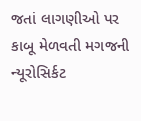જતાં લાગણીઓ પર કાબૂ મેળવતી મગજની ન્યૂરોસિર્કટ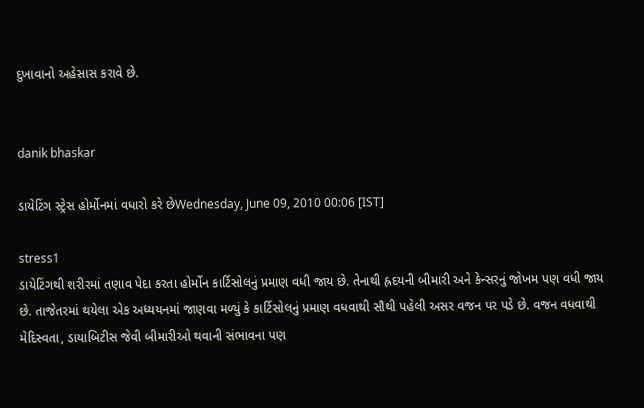દુખાવાનો અહેસાસ કરાવે છે.


danik bhaskar

ડાયેટિંગ સ્ટ્રેસ હોર્મોનમાં વધારો કરે છેWednesday, June 09, 2010 00:06 [IST]

stress1
ડાયેટિંગથી શરીરમાં તણાવ પેદા કરતા હોર્મોન કાર્ટિસોલનું પ્રમાણ વધી જાય છે. તેનાથી હ્રદયની બીમારી અને કેન્સરનું જોખમ પણ વધી જાય છે. તાજેતરમાં થયેલા એક અધ્યયનમાં જાણવા મળ્યું કે કાર્ટિસોલનું પ્રમાણ વધવાથી સૌથી પહેલી અસર વજન પર પડે છે. વજન વધવાથી મેદિસ્વતા, ડાયાબિટીસ જેવી બીમારીઓ થવાની સંભાવના પણ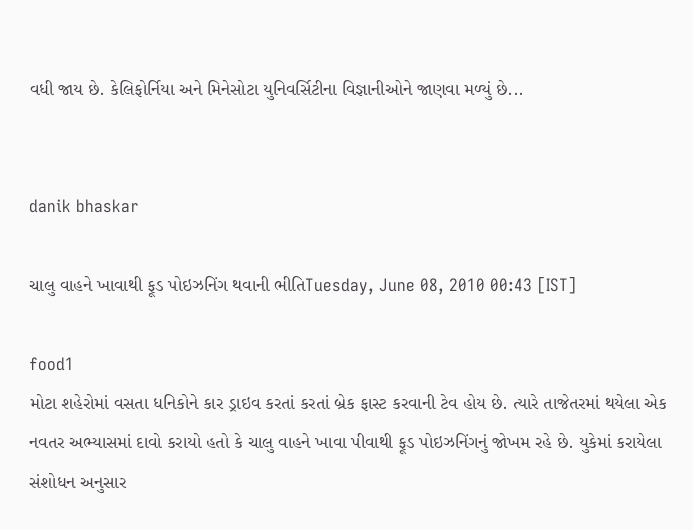વધી જાય છે. કેલિફોર્નિયા અને મિનેસોટા યુનિવર્સિટીના વિજ્ઞાનીઓને જાણવા મળ્યું છે...


danik bhaskar

ચાલુ વાહને ખાવાથી ફૂડ પોઇઝનિંગ થવાની ભીતિTuesday, June 08, 2010 00:43 [IST]

food1
મોટા શહેરોમાં વસતા ધનિકોને કાર ડ્રાઇવ કરતાં કરતાં બ્રેક ફાસ્ટ કરવાની ટેવ હોય છે. ત્યારે તાજેતરમાં થયેલા એક નવતર અભ્યાસમાં દાવો કરાયો હતો કે ચાલુ વાહને ખાવા પીવાથી ફૂડ પોઇઝનિંગનું જોખમ રહે છે. યુકેમાં કરાયેલા સંશોધન અનુસાર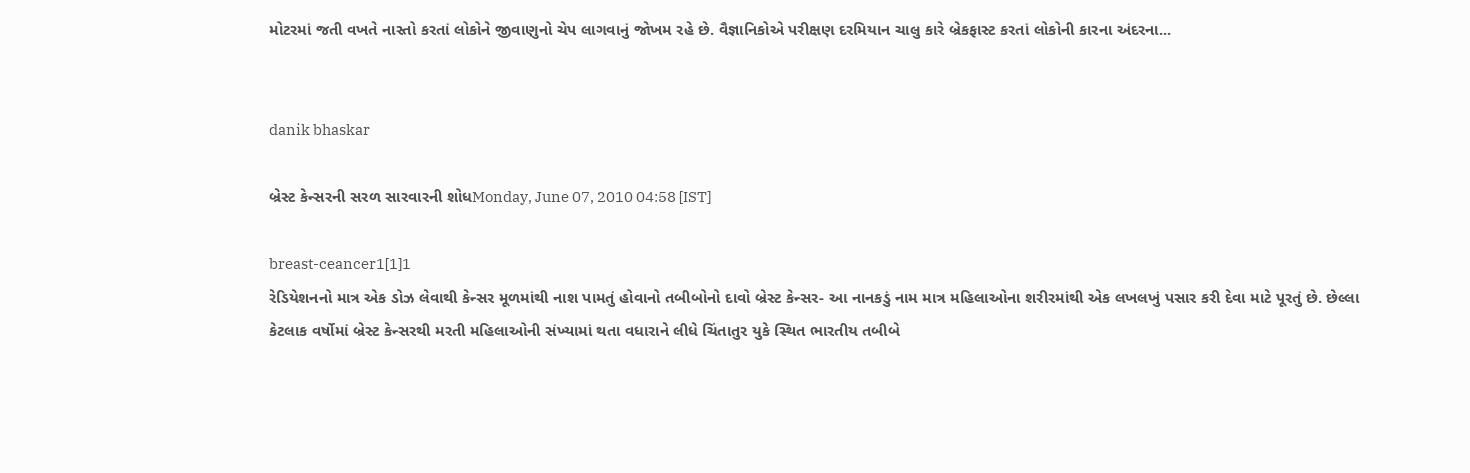મોટરમાં જતી વખતે નાસ્તો કરતાં લોકોને જીવાણુનો ચેપ લાગવાનું જોખમ રહે છે. વૈજ્ઞાનિકોએ પરીક્ષણ દરમિયાન ચાલુ કારે બ્રેકફાસ્ટ કરતાં લોકોની કારના અંદરના...


danik bhaskar

બ્રેસ્ટ કેન્સરની સરળ સારવારની શોધMonday, June 07, 2010 04:58 [IST]

breast-ceancer1[1]1
રેડિયેશનનો માત્ર એક ડોઝ લેવાથી કેન્સર મૂળમાંથી નાશ પામતું હોવાનો તબીબોનો દાવો બ્રેસ્ટ કેન્સર- આ નાનકડું નામ માત્ર મહિલાઓના શરીરમાંથી એક લખલખું પસાર કરી દેવા માટે પૂરતું છે. છેલ્લા કેટલાક વર્ષોમાં બ્રેસ્ટ કેન્સરથી મરતી મહિલાઓની સંખ્યામાં થતા વધારાને લીધે ચિંતાતુર યુકે સ્થિત ભારતીય તબીબે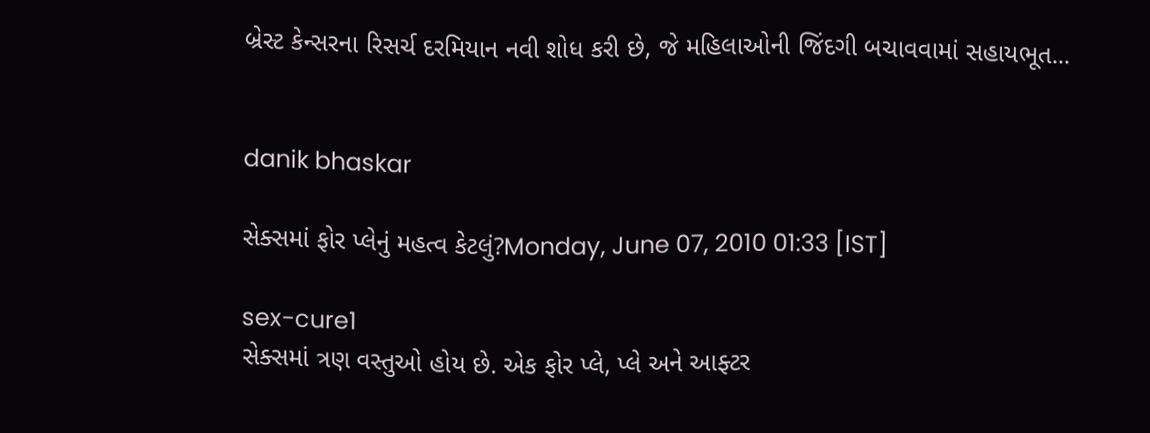બ્રેસ્ટ કેન્સરના રિસર્ચ દરમિયાન નવી શોધ કરી છે, જે મહિલાઓની જિંદગી બચાવવામાં સહાયભૂત...


danik bhaskar

સેક્સમાં ફોર પ્લેનું મહત્વ કેટલું?Monday, June 07, 2010 01:33 [IST]

sex-cure1
સેક્સમાં ત્રણ વસ્તુઓ હોય છે. એક ફોર પ્લે, પ્લે અને આફ્ટર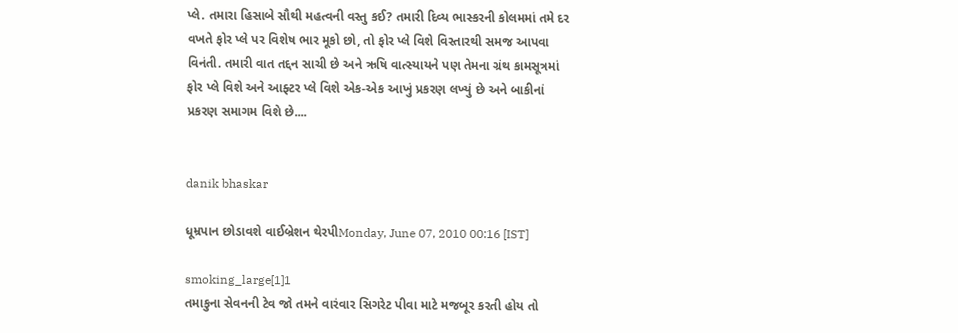પ્લે. તમારા હિસાબે સૌથી મહત્વની વસ્તુ કઈ? તમારી દિવ્ય ભાસ્કરની કોલમમાં તમે દર વખતે ફોર પ્લે પર વિશેષ ભાર મૂકો છો, તો ફોર પ્લે વિશે વિસ્તારથી સમજ આપવા વિનંતી. તમારી વાત તદ્દન સાચી છે અને ઋષિ વાત્સ્યાયને પણ તેમના ગ્રંથ કામસૂત્રમાં ફોર પ્લે વિશે અને આફ્ટર પ્લે વિશે એક-એક આખું પ્રકરણ લખ્યું છે અને બાકીનાં પ્રકરણ સમાગમ વિશે છે....


danik bhaskar

ધૂમ્રપાન છોડાવશે વાઈબ્રેશન થેરપીMonday, June 07, 2010 00:16 [IST]

smoking_large[1]1
તમાકુના સેવનની ટેવ જો તમને વારંવાર સિગરેટ પીવા માટે મજબૂર કરતી હોય તો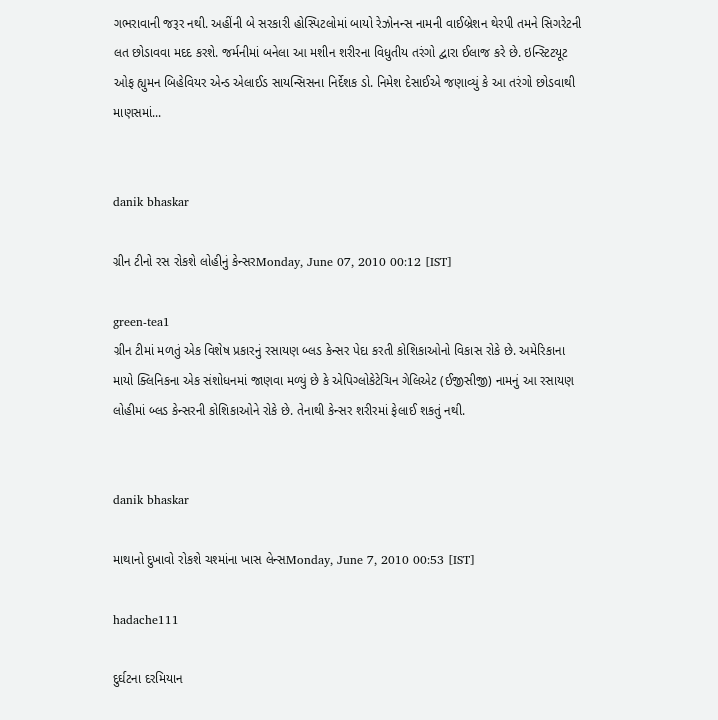ગભરાવાની જરૂર નથી. અહીંની બે સરકારી હોસ્પિટલોમાં બાયો રેઝોનન્સ નામની વાઈબ્રેશન થેરપી તમને સિગરેટની લત છોડાવવા મદદ કરશે. જર્મનીમાં બનેલા આ મશીન શરીરના વિધુતીય તરંગો દ્વારા ઈલાજ કરે છે. ઇન્સ્ટિટયૂટ ઓફ હ્યુમન બિહેવિયર એન્ડ એલાઈડ સાયન્સિસના નિર્દેશક ડો. નિમેશ દેસાઈએ જણાવ્યું કે આ તરંગો છોડવાથી માણસમાં...


danik bhaskar

ગ્રીન ટીનો રસ રોકશે લોહીનું કેન્સરMonday, June 07, 2010 00:12 [IST]

green-tea1
ગ્રીન ટીમાં મળતું એક વિશેષ પ્રકારનું રસાયણ બ્લડ કેન્સર પેદા કરતી કોશિકાઓનો વિકાસ રોકે છે. અમેરિકાના માયો ક્લિનિકના એક સંશોધનમાં જાણવા મળ્યું છે કે એપિગ્લોકેટેચિન ગેલિએટ (ઈજીસીજી) નામનું આ રસાયણ લોહીમાં બ્લડ કેન્સરની કોશિકાઓને રોકે છે. તેનાથી કેન્સર શરીરમાં ફેલાઈ શકતું નથી.


danik bhaskar

માથાનો દુખાવો રોકશે ચશ્માંના ખાસ લેન્સMonday, June 7, 2010 00:53 [IST]

hadache111

દુર્ઘટના દરમિયાન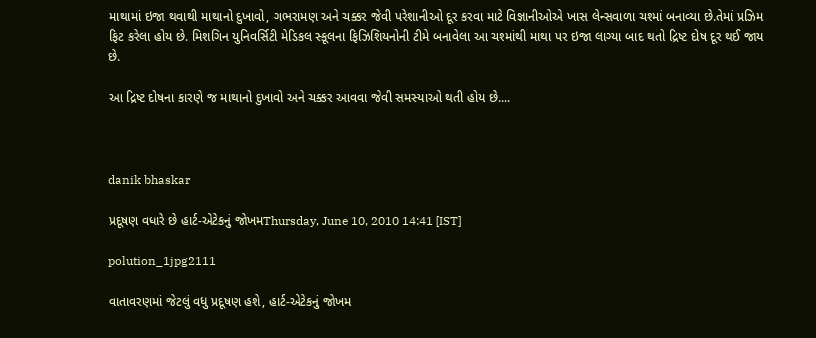માથામાં ઇજા થવાથી માથાનો દુખાવો, ગભરામણ અને ચક્કર જેવી પરેશાનીઓ દૂર કરવા માટે વિજ્ઞાનીઓએ ખાસ લેન્સવાળા ચશ્માં બનાવ્યા છે.તેમાં પ્રઝિમ ફિટ કરેલા હોય છે. મિશગિન યુનિવર્સિટી મેડિકલ સ્કૂલના ફિઝિશિયનોની ટીમે બનાવેલા આ ચશ્માંથી માથા પર ઇજા લાગ્યા બાદ થતો દ્રિષ્ટ દોષ દૂર થઈ જાય છે.

આ દ્રિષ્ટ દોષના કારણે જ માથાનો દુખાવો અને ચક્કર આવવા જેવી સમસ્યાઓ થતી હોય છે....



danik bhaskar

પ્રદૂષણ વધારે છે હાર્ટ-એટેકનું જોખમThursday, June 10, 2010 14:41 [IST]

polution_1jpg2111

વાતાવરણમાં જેટલું વધુ પ્રદૂષણ હશે, હાર્ટ-એટેકનું જોખમ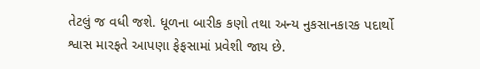તેટલું જ વધી જશે. ધૂળના બારીક કણો તથા અન્ય નુકસાનકારક પદાર્થો શ્વાસ મારફતે આપણા ફેફસામાં પ્રવેશી જાય છે.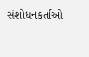સંશોધનકર્તાઓ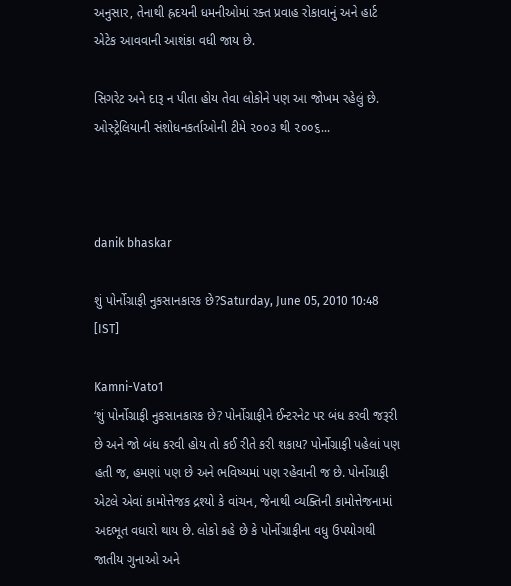અનુસાર, તેનાથી હ્રદયની ધમનીઓમાં રક્ત પ્રવાહ રોકાવાનું અને હાર્ટ એટેક આવવાની આશંકા વધી જાય છે.

સિગરેટ અને દારૂ ન પીતા હોય તેવા લોકોને પણ આ જોખમ રહેલું છે. ઓસ્ટ્રેલિયાની સંશોધનકર્તાઓની ટીમે ૨૦૦૩ થી ૨૦૦૬...



danik bhaskar

શું પોર્નોગ્રાફી નુકસાનકારક છે?Saturday, June 05, 2010 10:48 [IST]

Kamni-Vato1
‘શું પોર્નોગ્રાફી નુકસાનકારક છે? પોર્નોગ્રાફીને ઈન્ટરનેટ પર બંધ કરવી જરૂરી છે અને જો બંધ કરવી હોય તો કઈ રીતે કરી શકાય? પોર્નોગ્રાફી પહેલાં પણ હતી જ, હમણાં પણ છે અને ભવિષ્યમાં પણ રહેવાની જ છે. પોર્નોગ્રાફી એટલે એવાં કામોત્તેજક દ્રશ્યો કે વાંચન, જેનાથી વ્યક્તિની કામોત્તેજનામાં અદભૂત વધારો થાય છે. લોકો કહે છે કે પોર્નોગ્રાફીના વધુ ઉપયોગથી જાતીય ગુનાઓ અને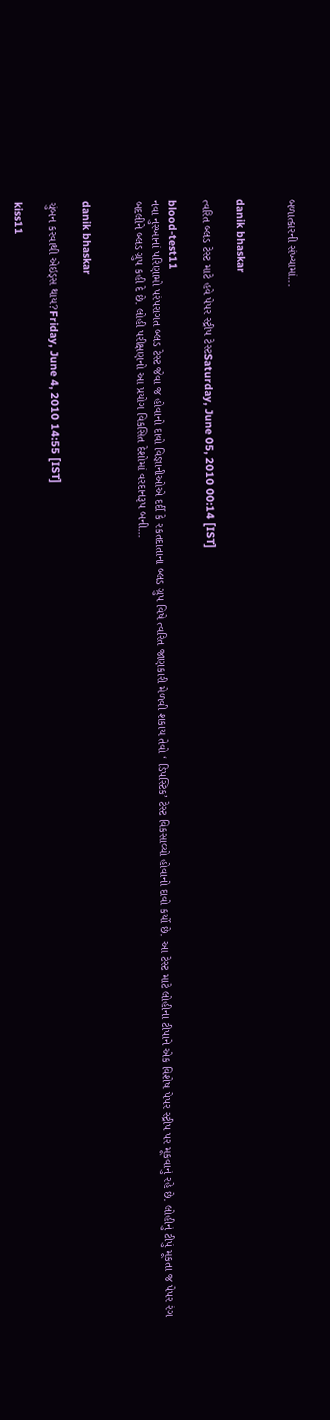બળાત્કારની સંખ્યામાં...


danik bhaskar

ત્વરિત બ્લડ ટેસ્ટ માટે હવે પેપર સ્ટ્રીપ ટેસ્ટSaturday, June 05, 2010 00:14 [IST]

blood-test11
નવા નુસ્ખાનાં પરિણામો પરંપરાગત બ્લડ ટેસ્ટ જેવા જ હોવાનો દાવો વિજ્ઞાનીઓએ દર્દી કે રકતદાતાના બ્લડ ગ્રુપ વિષે ત્વરિત જાણકારી મેળવી શકાય તેવો ‘ ડિપસ્ટિક’ ટેસ્ટ વિકસાવ્યો હોવાનો દાવો કર્યો છે. આ ટેસ્ટ માટે લોહીના ટીપાને એક વિશેષ પેપર સ્ટ્રીપ પર મૂકવાનું રહે છે. લોહીનું ટીપું મૂકતા જ પેપર રંગ બદલીને બ્લડ ગ્રુપ કહી દે છે. લોહી પરીક્ષણનો આ પ્રયોગ વિકસિત દેશોમાં વરદાનરૂપ બની...


danik bhaskar

ચુંબન કરવાથી એઇડ્સ થાય?Friday, June 4, 2010 14:55 [IST]

kiss11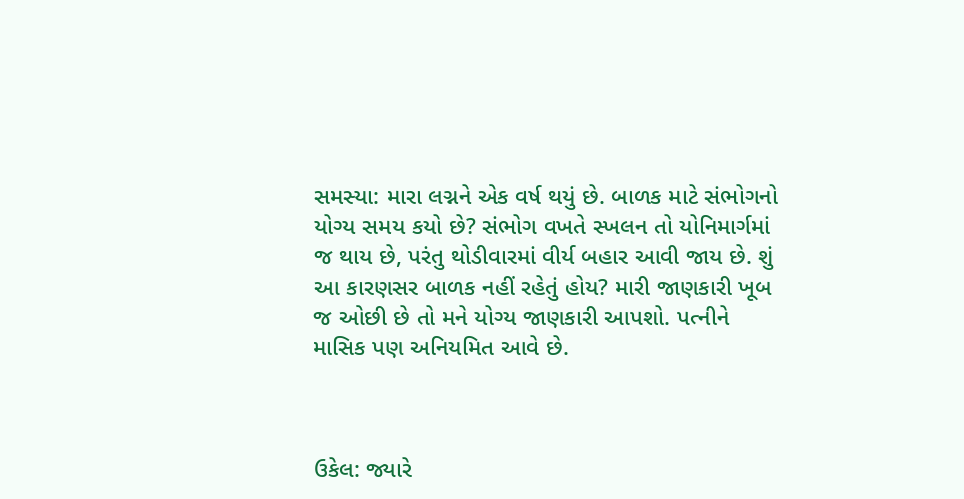સમસ્યા: મારા લગ્નને એક વર્ષ થયું છે. બાળક માટે સંભોગનો યોગ્ય સમય કયો છે? સંભોગ વખતે સ્ખલન તો યોનિમાર્ગમાં જ થાય છે, પરંતુ થોડીવારમાં વીર્ય બહાર આવી જાય છે. શું આ કારણસર બાળક નહીં રહેતું હોય? મારી જાણકારી ખૂબ જ ઓછી છે તો મને યોગ્ય જાણકારી આપશો. પત્નીને માસિક પણ અનિયમિત આવે છે.



ઉકેલ: જ્યારે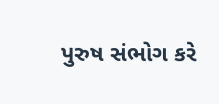પુરુષ સંભોગ કરે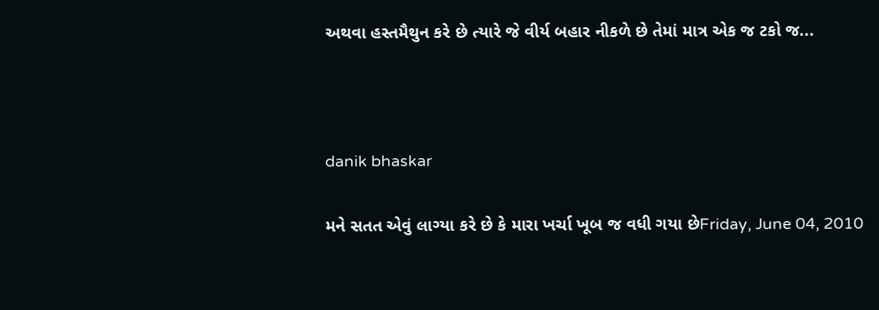અથવા હસ્તમૈથુન કરે છે ત્યારે જે વીર્ય બહાર નીકળે છે તેમાં માત્ર એક જ ટકો જ...



danik bhaskar

મને સતત એવું લાગ્યા કરે છે કે મારા ખર્ચા ખૂબ જ વધી ગયા છેFriday, June 04, 2010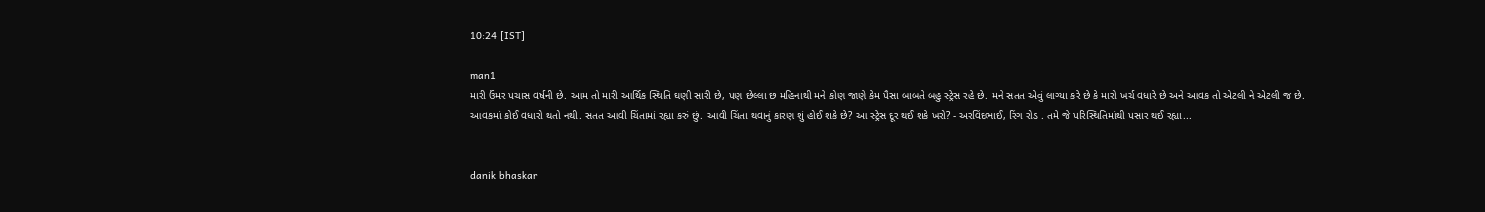10:24 [IST]

man1
મારી ઉંમર પચાસ વર્ષની છે. આમ તો મારી આર્થિક સ્થિતિ ઘણી સારી છે, પણ છેલ્લા છ મહિનાથી મને કોણ જાણે કેમ પૈસા બાબતે બહુ સ્ટ્રેસ રહે છે. મને સતત એવું લાગ્યા કરે છે કે મારો ખર્ચ વધારે છે અને આવક તો એટલી ને એટલી જ છે. આવકમાં કોઈ વધારો થતો નથી. સતત આવી ચિંતામાં રહ્યા કરું છું. આવી ચિંતા થવાનું કારણ શું હોઈ શકે છે? આ સ્ટ્રેસ દૂર થઈ શકે ખરો? - અરવિંદભાઈ, રિંગ રોડ . તમે જે પરિસ્થિતિમાંથી પસાર થઈ રહ્યા...


danik bhaskar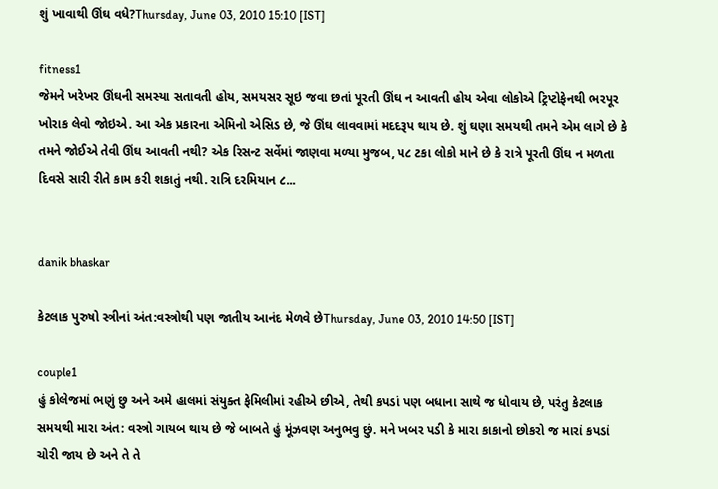શું ખાવાથી ઊંઘ વધે?Thursday, June 03, 2010 15:10 [IST]

fitness1
જેમને ખરેખર ઊંઘની સમસ્યા સતાવતી હોય, સમયસર સૂઇ જવા છતાં પૂરતી ઊંઘ ન આવતી હોય એવા લોકોએ ટ્રિપ્ટોફેનથી ભરપૂર ખોરાક લેવો જોઇએ. આ એક પ્રકારના એમિનો એસિડ છે, જે ઊંઘ લાવવામાં મદદરૂપ થાય છે. શું ઘણા સમયથી તમને એમ લાગે છે કે તમને જોઈએ તેવી ઊંઘ આવતી નથી? એક રિસન્ટ સર્વેમાં જાણવા મળ્યા મુજબ, ૫૮ ટકા લોકો માને છે કે રાત્રે પૂરતી ઊંઘ ન મળતા દિવસે સારી રીતે કામ કરી શકાતું નથી. રાત્રિ દરમિયાન ૮...


danik bhaskar

કેટલાક પુરુષો સ્ત્રીનાં અંત:વસ્ત્રોથી પણ જાતીય આનંદ મેળવે છેThursday, June 03, 2010 14:50 [IST]

couple1
હું કોલેજમાં ભણું છુ અને અમે હાલમાં સંયુક્ત ફેમિલીમાં રહીએ છીએ, તેથી કપડાં પણ બધાના સાથે જ ધોવાય છે, પરંતુ કેટલાક સમયથી મારા અંત: વસ્ત્રો ગાયબ થાય છે જે બાબતે હું મૂંઝવણ અનુભવુ છું. મને ખબર પડી કે મારા કાકાનો છોકરો જ મારાં કપડાં ચોરી જાય છે અને તે તે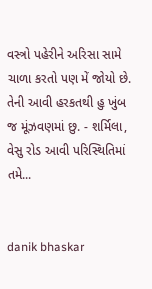વસ્ત્રો પહેરીને અરિસા સામે ચાળા કરતો પણ મેં જોયો છે. તેની આવી હરકતથી હુ ખુંબ જ મૂંઝવણમાં છુ. - શર્મિલા, વેસુ રોડ આવી પરિસ્થિતિમાં તમે...


danik bhaskar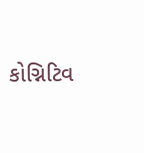કોગ્નિટિવ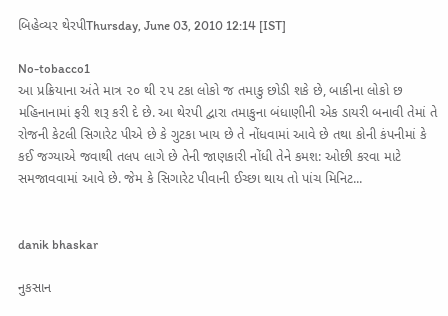બિહેવ્યર થેરપીThursday, June 03, 2010 12:14 [IST]

No-tobacco1
આ પ્રક્રિયાના અંતે માત્ર ૨૦ થી ૨૫ ટકા લોકો જ તમાકુ છોડી શકે છે, બાકીના લોકો છ મહિનાનામાં ફરી શરૂ કરી દે છે. આ થેરપી દ્વારા તમાકુના બંધાણીની એક ડાયરી બનાવી તેમાં તે રોજની કેટલી સિગારેટ પીએ છે કે ગુટકા ખાય છે તે નોંધવામાં આવે છે તથા કોની કંપનીમાં કે કઈ જગ્યાએ જવાથી તલપ લાગે છે તેની જાણકારી નોંધી તેને કમશ: ઓછી કરવા માટે સમજાવવામાં આવે છે. જેમ કે સિગારેટ પીવાની ઈચ્છા થાય તો પાંચ મિનિટ...


danik bhaskar

નુકસાન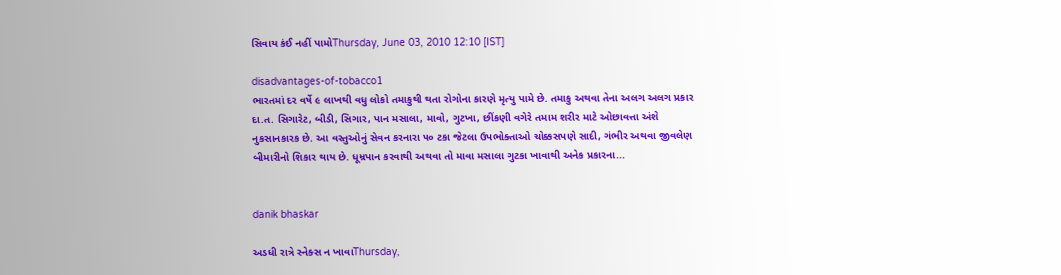સિવાય કંઈ નહીં પામોThursday, June 03, 2010 12:10 [IST]

disadvantages-of-tobacco1
ભારતમાં દર વર્ષે ૯ લાખથી વધુ લોકો તમાકુથી થતા રોગોના કારણે મૃત્યુ પામે છે. તમાકુ અથવા તેના અલગ અલગ પ્રકાર દા.ત. સિગારેટ, બીડી, સિગાર, પાન મસાલા, માવો, ગુટખા, છીંકણી વગેરે તમામ શરીર માટે ઓછાવત્તા અંશે નુકસાનકારક છે. આ વસ્તુઓનું સેવન કરનારા ૫૦ ટકા જેટલા ઉપભોક્તાઓ ચોક્કસપણે સાદી, ગંભીર અથવા જીવલેણ બીમારીનો શિકાર થાય છે. ધૂમ્રપાન કરવાથી અથવા તો માવા મસાલા ગુટકા ખાવાથી અનેક પ્રકારના...


danik bhaskar

અડધી રાત્રે સ્નેક્સ ન ખાવાThursday,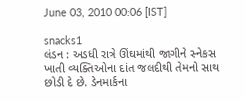June 03, 2010 00:06 [IST]

snacks1
લંડન : અડધી રાત્રે ઊંઘમાંથી જાગીને સ્નેકસ ખાતી વ્યક્તિઓના દાંત જલદીથી તેમનો સાથ છોડી દે છે. ડેનમાર્કના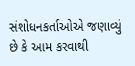સંશોધનકર્તાઓએ જણાવ્યું છે કે આમ કરવાથી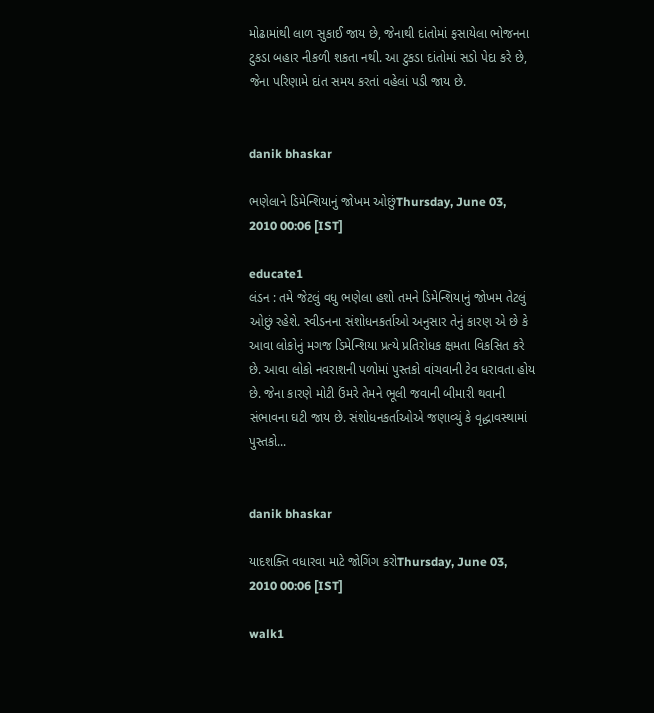મોઢામાંથી લાળ સુકાઈ જાય છે, જેનાથી દાંતોમાં ફસાયેલા ભોજનના ટુકડા બહાર નીકળી શકતા નથી. આ ટુકડા દાંતોમાં સડો પેદા કરે છે, જેના પરિણામે દાંત સમય કરતાં વહેલાં પડી જાય છે.


danik bhaskar

ભણેલાને ડિમેન્શિયાનું જોખમ ઓછુંThursday, June 03, 2010 00:06 [IST]

educate1
લંડન : તમે જેટલું વધુ ભણેલા હશો તમને ડિમેન્શિયાનું જોખમ તેટલું ઓછું રહેશે. સ્વીડનના સંશોધનકર્તાઓ અનુસાર તેનું કારણ એ છે કે આવા લોકોનું મગજ ડિમેન્શિયા પ્રત્યે પ્રતિરોધક ક્ષમતા વિકસિત કરે છે. આવા લોકો નવરાશની પળોમાં પુસ્તકો વાંચવાની ટેવ ધરાવતા હોય છે. જેના કારણે મોટી ઉંમરે તેમને ભૂલી જવાની બીમારી થવાની સંભાવના ઘટી જાય છે. સંશોધનકર્તાઓએ જણાવ્યું કે વૃદ્ધાવસ્થામાં પુસ્તકો...


danik bhaskar

યાદશક્તિ વધારવા માટે જોગિંગ કરોThursday, June 03, 2010 00:06 [IST]

walk1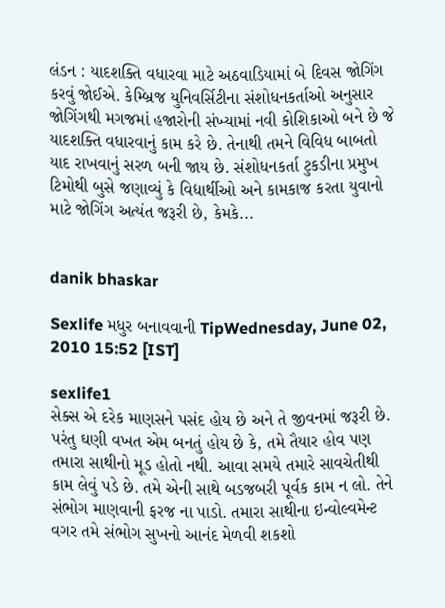લંડન : યાદશક્તિ વધારવા માટે અઠવાડિયામાં બે દિવસ જોગિંગ કરવું જોઈએ. કેમ્બ્રિજ યુનિવર્સિટીના સંશોધનકર્તાઓ અનુસાર જોગિંગથી મગજમાં હજારોની સંખ્યામાં નવી કોશિકાઓ બને છે જે યાદશક્તિ વધારવાનું કામ કરે છે. તેનાથી તમને વિવિધ બાબતો યાદ રાખવાનું સરળ બની જાય છે. સંશોધનકર્તા ટુકડીના પ્રમુખ ટિમોથી બુસે જણાવ્યું કે વિદ્યાર્થીઓ અને કામકાજ કરતા યુવાનો માટે જોગિંગ અત્યંત જરૂરી છે, કેમકે...


danik bhaskar

Sexlife મધુર બનાવવાની TipWednesday, June 02, 2010 15:52 [IST]

sexlife1
સેક્સ એ દરેક માણસને પસંદ હોય છે અને તે જીવનમાં જરૂરી છે. પરંતુ ઘણી વખત એમ બનતું હોય છે કે, તમે તૈયાર હોવ પણ તમારા સાથીનો મૂડ હોતો નથી. આવા સમયે તમારે સાવચેતીથી કામ લેવું પડે છે. તમે એની સાથે બડજબરી પૂર્વક કામ ન લો. તેને સંભોગ માણવાની ફરજ ના પાડો. તમારા સાથીના ઇન્વોલ્વમેન્ટ વગર તમે સંભોગ સુખનો આનંદ મેળવી શકશો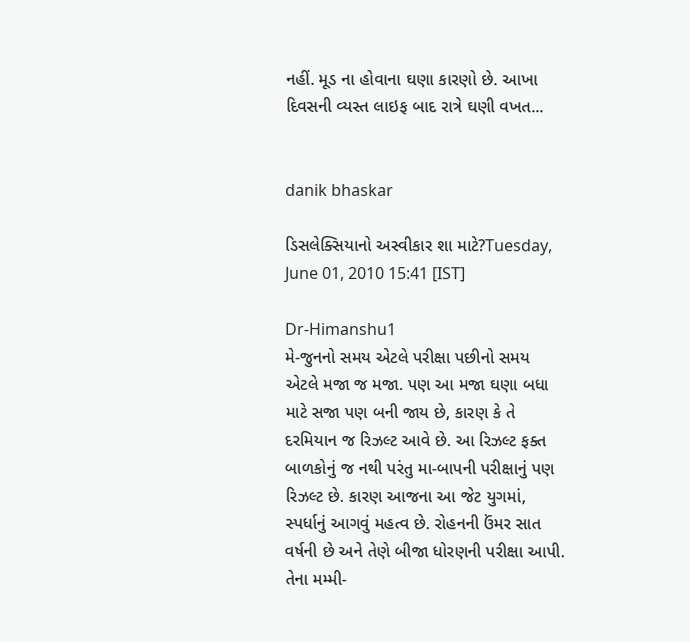નહીં. મૂડ ના હોવાના ઘણા કારણો છે. આખા દિવસની વ્યસ્ત લાઇફ બાદ રાત્રે ઘણી વખત...


danik bhaskar

ડિસલેક્સિયાનો અસ્વીકાર શા માટે?Tuesday, June 01, 2010 15:41 [IST]

Dr-Himanshu1
મે-જુનનો સમય એટલે પરીક્ષા પછીનો સમય એટલે મજા જ મજા. પણ આ મજા ઘણા બધા માટે સજા પણ બની જાય છે, કારણ કે તે દરમિયાન જ રિઝલ્ટ આવે છે. આ રિઝલ્ટ ફક્ત બાળકોનું જ નથી પરંતુ મા-બાપની પરીક્ષાનું પણ રિઝલ્ટ છે. કારણ આજના આ જેટ યુગમાં, સ્પર્ધાનું આગવું મહત્વ છે. રોહનની ઉંમર સાત વર્ષની છે અને તેણે બીજા ધોરણની પરીક્ષા આપી. તેના મમ્મી-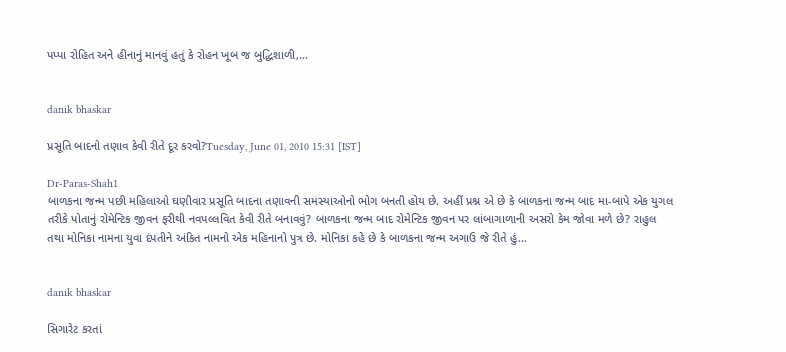પપ્પા રોહિત અને હીનાનું માનવું હતું કે રોહન ખૂબ જ બુદ્ધિશાળી,...


danik bhaskar

પ્રસૂતિ બાદનો તણાવ કેવી રીતે દૂર કરવો?Tuesday, June 01, 2010 15:31 [IST]

Dr-Paras-Shah1
બાળકના જન્મ પછી મહિલાઓ ઘણીવાર પ્રસૂતિ બાદના તણાવની સમસ્યાઓનો ભોગ બનતી હોય છે. અહીં પ્રશ્ન એ છે કે બાળકના જન્મ બાદ મા-બાપે એક યુગલ તરીકે પોતાનું રોમેન્ટિક જીવન ફરીથી નવપલ્લવિત કેવી રીતે બનાવવું? બાળકના જન્મ બાદ રોમેન્ટિક જીવન પર લાંબાગાળાની અસરો કેમ જોવા મળે છે? રાહુલ તથા મોનિકા નામના યુવા દંપતીને અંકિત નામનો એક મહિનાનો પુત્ર છે. મોનિકા કહે છે કે બાળકના જન્મ અગાઉ જે રીતે હું...


danik bhaskar

સિગારેટ કરતાં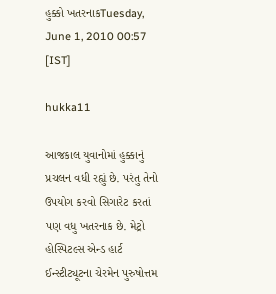હુક્કો ખતરનાકTuesday, June 1, 2010 00:57 [IST]

hukka11

આજકાલ યુવાનોમાં હુક્કાનું પ્રચલન વધી રહ્યું છે. પરંતુ તેનો ઉપયોગ કરવો સિગારેટ કરતાં પણ વધુ ખતરનાક છે. મેટ્રો હોસ્પિટલ્સ એન્ડ હાર્ટ ઈન્સ્ટીટ્યૂટના ચેરમેન પુરુષોત્તમ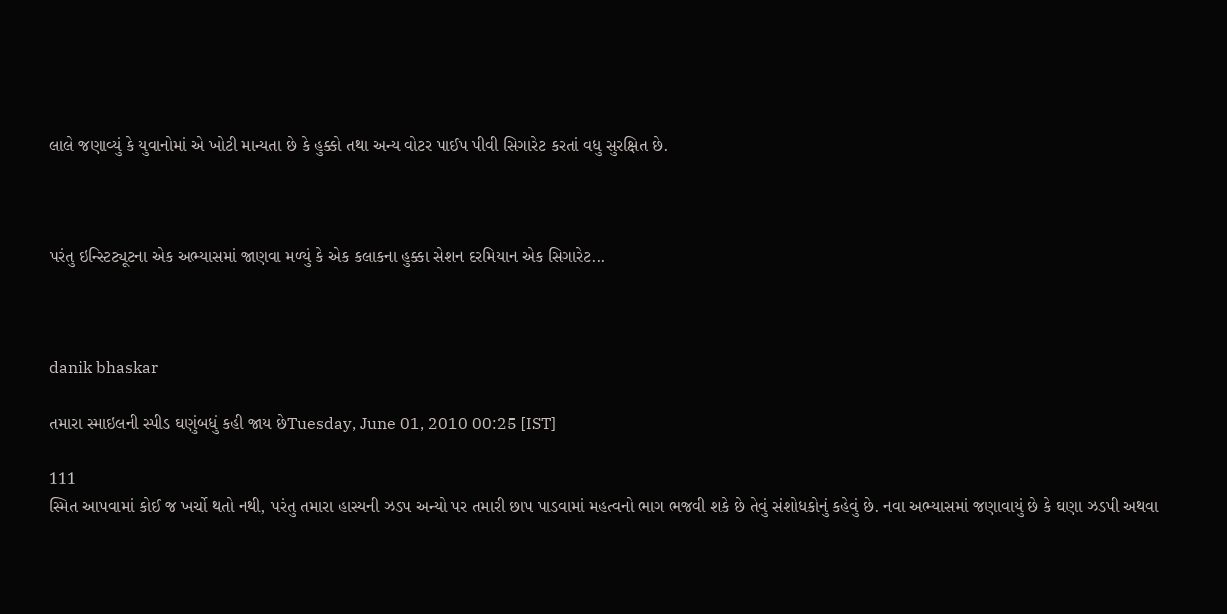લાલે જણાવ્યું કે યુવાનોમાં એ ખોટી માન્યતા છે કે હુક્કો તથા અન્ય વોટર પાઈપ પીવી સિગારેટ કરતાં વધુ સુરક્ષિત છે.



પરંતુ ઇન્સ્ટિટ્યૂટના એક અભ્યાસમાં જાણવા મળ્યું કે એક કલાકના હુક્કા સેશન દરમિયાન એક સિગારેટ...



danik bhaskar

તમારા સ્માઇલની સ્પીડ ઘણુંબધું કહી જાય છેTuesday, June 01, 2010 00:25 [IST]

111
સ્મિત આપવામાં કોઈ જ ખર્ચો થતો નથી, પરંતુ તમારા હાસ્યની ઝડપ અન્યો પર તમારી છાપ પાડવામાં મહત્વનો ભાગ ભજવી શકે છે તેવું સંશોધકોનું કહેવું છે. નવા અભ્યાસમાં જણાવાયું છે કે ઘણા ઝડપી અથવા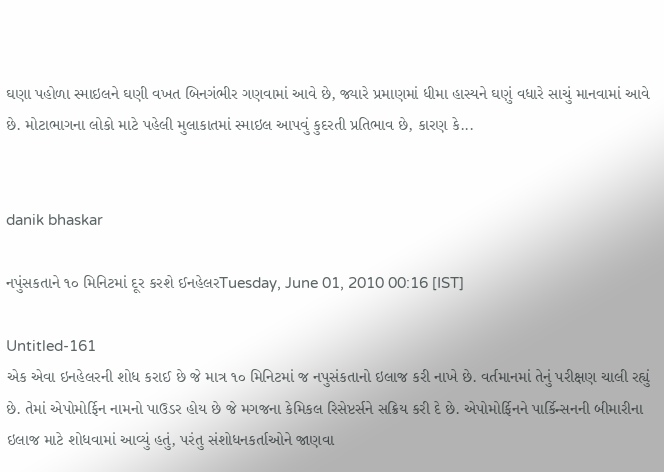ઘણા પહોળા સ્માઇલને ઘણી વખત બિનગંભીર ગણવામાં આવે છે, જ્યારે પ્રમાણમાં ધીમા હાસ્યને ઘણું વધારે સાચું માનવામાં આવે છે. મોટાભાગના લોકો માટે પહેલી મુલાકાતમાં સ્માઇલ આપવું કુદરતી પ્રતિભાવ છે, કારણ કે...


danik bhaskar

નપુંસકતાને ૧૦ મિનિટમાં દૂર કરશે ઈનહેલરTuesday, June 01, 2010 00:16 [IST]

Untitled-161
એક એવા ઇનહેલરની શોધ કરાઈ છે જે માત્ર ૧૦ મિનિટમાં જ નપુસંકતાનો ઇલાજ કરી નાખે છે. વર્તમાનમાં તેનું પરીક્ષણ ચાલી રહ્યું છે. તેમાં એપોમોર્ફિન નામનો પાઉડર હોય છે જે મગજના કેમિકલ રિસેપ્ટર્સને સક્રિય કરી દે છે. એપોમોર્ફિનને પાર્કિન્સનની બીમારીના ઇલાજ માટે શોધવામાં આવ્યું હતું, પરંતુ સંશોધનકર્તાઓને જાણવા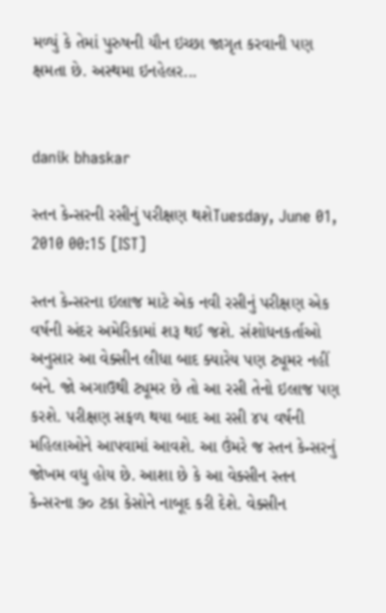મળ્યું કે તેમાં પુરુષની યૌન ઇચ્છા જાગૃત કરવાની પણ ક્ષમતા છે. અસ્થમા ઇનહેલર...


danik bhaskar

સ્તન કેન્સરની રસીનું પરીક્ષણ થશેTuesday, June 01, 2010 00:15 [IST]

સ્તન કેન્સરના ઇલાજ માટે એક નવી રસીનું પરીક્ષણ એક વર્ષની અંદર અમેરિકામાં શરૂ થઈ જશે. સંશોધનકર્તાઓ અનુસાર આ વેક્સીન લીધા બાદ ક્યારેય પણ ટ્યૂમર નહીં બને. જો અગાઉથી ટ્યૂમર છે તો આ રસી તેનો ઇલાજ પણ કરશે. પરીક્ષણ સફળ થયા બાદ આ રસી ૪૫ વર્ષની મહિલાઓને આપવામાં આવશે. આ ઉંમરે જ સ્તન કેન્સરનું જોખમ વધુ હોય છે. આશા છે કે આ વેક્સીન સ્તન કેન્સરના ૭૦ ટકા કેસોને નાબૂદ કરી દેશે. વેક્સીન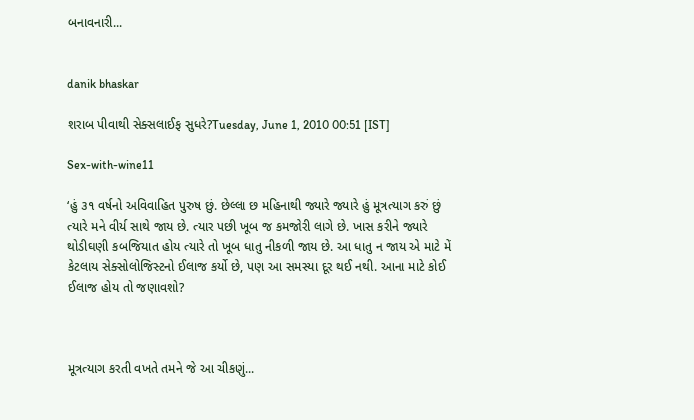બનાવનારી...


danik bhaskar

શરાબ પીવાથી સેક્સલાઈફ સુધરે?Tuesday, June 1, 2010 00:51 [IST]

Sex-with-wine11

‘હું ૩૧ વર્ષનો અવિવાહિત પુરુષ છું. છેલ્લા છ મહિનાથી જ્યારે જ્યારે હું મૂત્રત્યાગ કરું છું ત્યારે મને વીર્ય સાથે જાય છે. ત્યાર પછી ખૂબ જ કમજોરી લાગે છે. ખાસ કરીને જ્યારે થોડીઘણી કબજિયાત હોય ત્યારે તો ખૂબ ધાતુ નીકળી જાય છે. આ ધાતુ ન જાય એ માટે મેં કેટલાય સેક્સોલોજિસ્ટનો ઈલાજ કર્યો છે, પણ આ સમસ્યા દૂર થઈ નથી. આના માટે કોઈ ઈલાજ હોય તો જણાવશો?



મૂત્રત્યાગ કરતી વખતે તમને જે આ ચીકણું...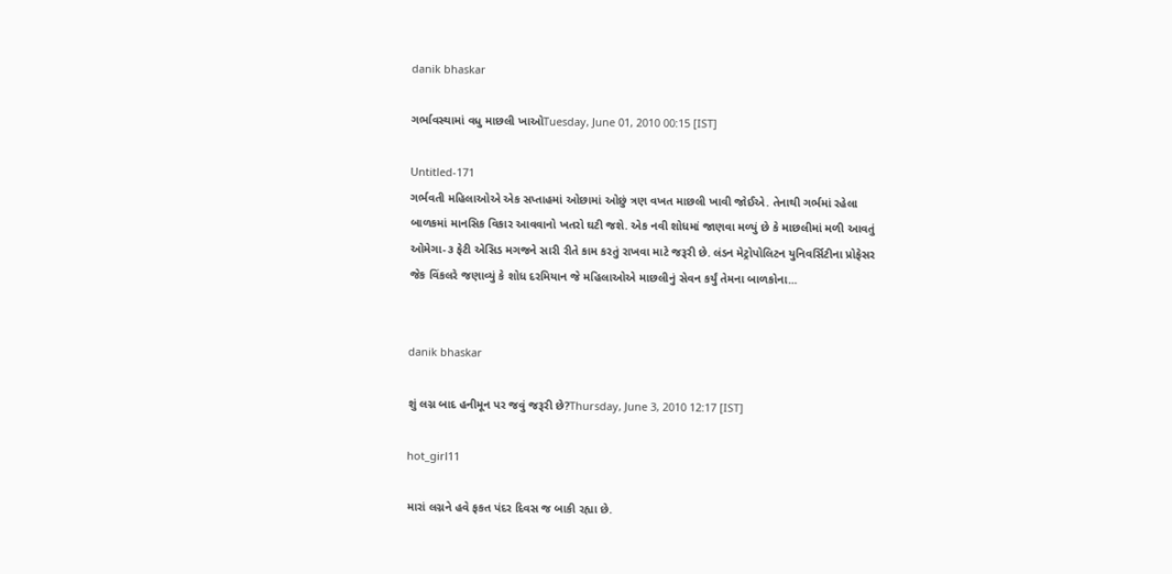danik bhaskar

ગર્ભાવસ્થામાં વધુ માછલી ખાઓTuesday, June 01, 2010 00:15 [IST]

Untitled-171
ગર્ભવતી મહિલાઓએ એક સપ્તાહમાં ઓછામાં ઓછું ત્રણ વખત માછલી ખાવી જોઈએ. તેનાથી ગર્ભમાં રહેલા બાળકમાં માનસિક વિકાર આવવાનો ખતરો ઘટી જશે. એક નવી શોધમાં જાણવા મળ્યું છે કે માછલીમાં મળી આવતું ઓમેગા-૩ ફેટી એસિડ મગજને સારી રીતે કામ કરતું રાખવા માટે જરૂરી છે. લંડન મેટ્રોપોલિટન યુનિવર્સિટીના પ્રોફેસર જેક વિંકલરે જણાવ્યું કે શોધ દરમિયાન જે મહિલાઓએ માછલીનું સેવન કર્યું તેમના બાળકોના...


danik bhaskar

શું લગ્ન બાદ હનીમૂન પર જવું જરૂરી છે?Thursday, June 3, 2010 12:17 [IST]

hot_girl11

મારાં લગ્નને હવે ફકત પંદર દિવસ જ બાકી રહ્યા છે.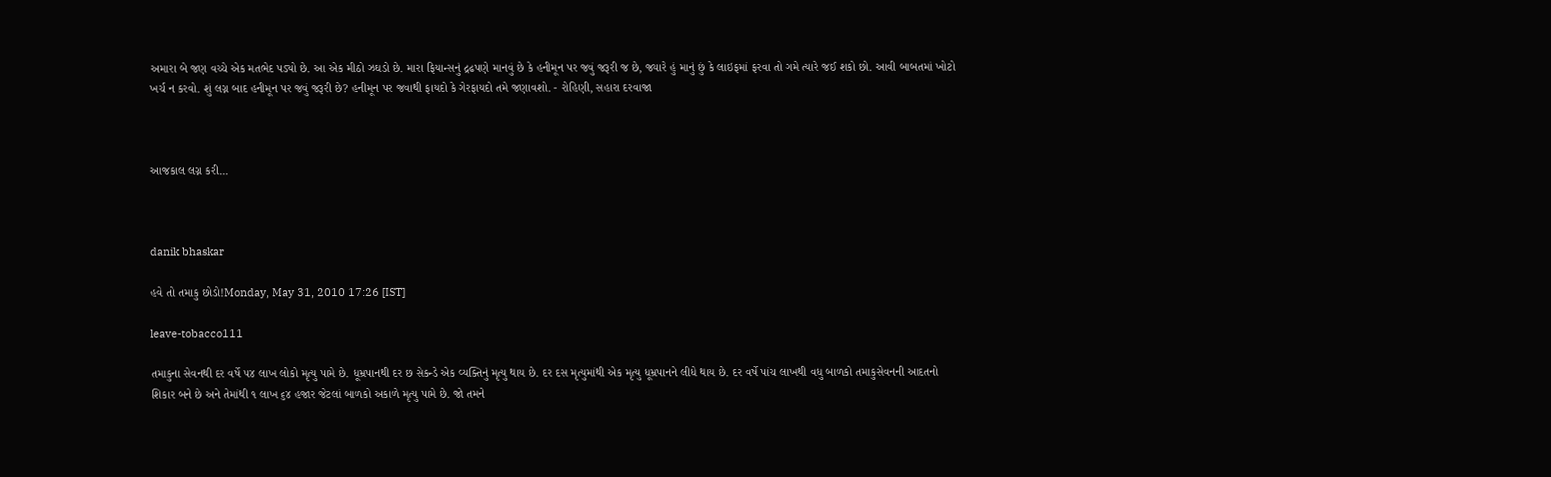અમારા બે જણ વચ્ચે એક મતભેદ પડ્યો છે. આ એક મીઠો ઝઘડો છે. મારા ફિયાન્સનું દ્રઢપણે માનવું છે કે હનીમૂન પર જવું જરૂરી જ છે, જ્યારે હું માનું છું કે લાઇફમાં ફરવા તો ગમે ત્યારે જઈ શકો છો. આવી બાબતમાં ખોટો ખર્ચ ન કરવો. શું લગ્ન બાદ હનીમૂન પર જવું જરૂરી છે? હનીમૂન પર જવાથી ફાયદો કે ગેરફાયદો તમે જણાવશો. - રોહિણી, સહારા દરવાજા



આજકાલ લગ્ન કરી...



danik bhaskar

હવે તો તમાકુ છોડો!Monday, May 31, 2010 17:26 [IST]

leave-tobacco111

તમાકુના સેવનથી દર વર્ષે ૫૪ લાખ લોકો મૃત્યુ પામે છે. ધૂમ્રપાનથી દર છ સેકન્ડે એક વ્યક્તિનું મૃત્યુ થાય છે. દર દસ મૃત્યુમાંથી એક મૃત્યુ ધૂમ્રપાનને લીધે થાય છે. દર વર્ષે પાંચ લાખથી વધુ બાળકો તમાકુસેવનની આદતનો શિકાર બને છે અને તેમાંથી ૧ લાખ ૬૪ હજાર જેટલાં બાળકો અકાળે મૃત્યુ પામે છે. જો તમને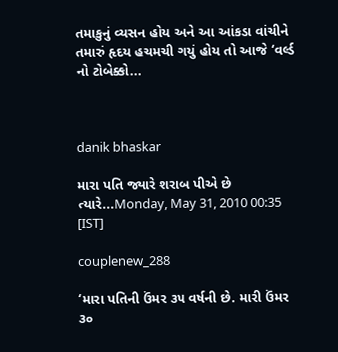તમાકુનું વ્યસન હોય અને આ આંકડા વાંચીને તમારું હૃદય હચમચી ગયું હોય તો આજે ‘વર્લ્ડ નો ટોબેક્કો...



danik bhaskar

મારા પતિ જ્યારે શરાબ પીએ છે ત્યારે...Monday, May 31, 2010 00:35 [IST]

couplenew_288

‘મારા પતિની ઉંમર ૩૫ વર્ષની છે. મારી ઉંમર ૩૦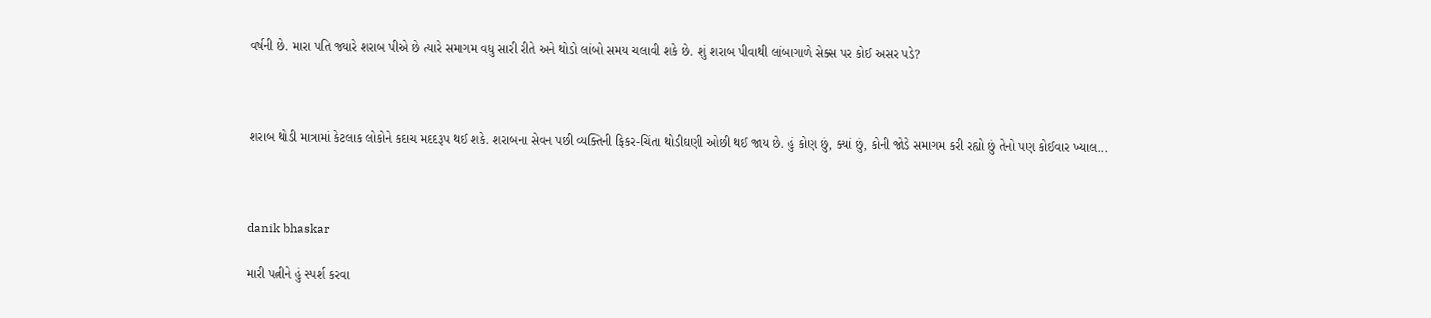વર્ષની છે. મારા પતિ જ્યારે શરાબ પીએ છે ત્યારે સમાગમ વધુ સારી રીતે અને થોડો લાંબો સમય ચલાવી શકે છે. શું શરાબ પીવાથી લાંબાગાળે સેક્સ પર કોઈ અસર પડે?



શરાબ થોડી માત્રામાં કેટલાક લોકોને કદાચ મદદરૂપ થઈ શકે. શરાબના સેવન પછી વ્યક્તિની ફિકર-ચિંતા થોડીઘણી ઓછી થઈ જાય છે. હું કોણ છું, ક્યાં છું, કોની જોડે સમાગમ કરી રહ્યો છું તેનો પણ કોઈવાર ખ્યાલ...



danik bhaskar

મારી પત્નીને હું સ્પર્શ કરવા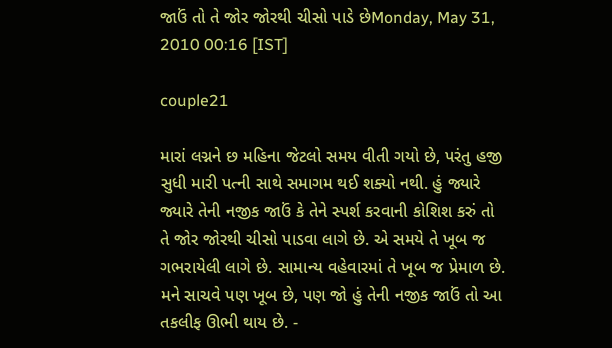જાઉં તો તે જોર જોરથી ચીસો પાડે છેMonday, May 31, 2010 00:16 [IST]

couple21

મારાં લગ્નને છ મહિના જેટલો સમય વીતી ગયો છે, પરંતુ હજી સુધી મારી પત્ની સાથે સમાગમ થઈ શક્યો નથી. હું જ્યારે જ્યારે તેની નજીક જાઉં કે તેને સ્પર્શ કરવાની કોશિશ કરું તો તે જોર જોરથી ચીસો પાડવા લાગે છે. એ સમયે તે ખૂબ જ ગભરાયેલી લાગે છે. સામાન્ય વહેવારમાં તે ખૂબ જ પ્રેમાળ છે. મને સાચવે પણ ખૂબ છે, પણ જો હું તેની નજીક જાઉં તો આ તકલીફ ઊભી થાય છે. -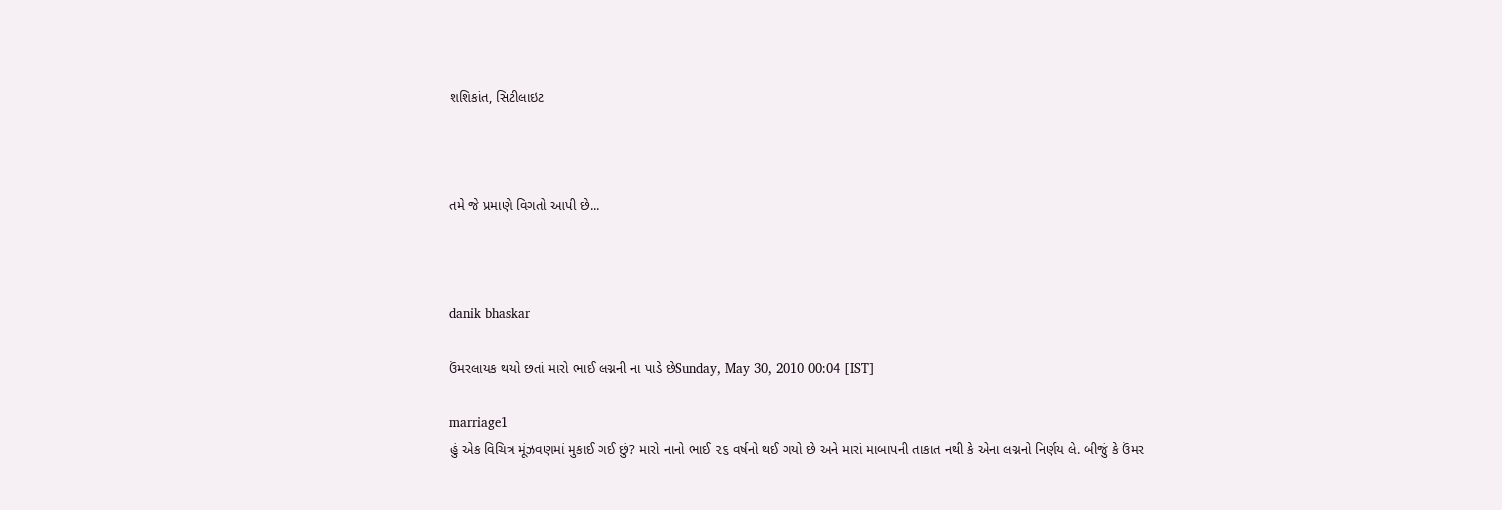શશિકાંત, સિટીલાઇટ



તમે જે પ્રમાણે વિગતો આપી છે...



danik bhaskar

ઉંમરલાયક થયો છતાં મારો ભાઈ લગ્નની ના પાડે છેSunday, May 30, 2010 00:04 [IST]

marriage1
હું એક વિચિત્ર મૂંઝવણમાં મુકાઈ ગઈ છું? મારો નાનો ભાઈ ૨૬ વર્ષનો થઈ ગયો છે અને મારાં માબાપની તાકાત નથી કે એના લગ્નનો નિર્ણય લે. બીજું કે ઉંમર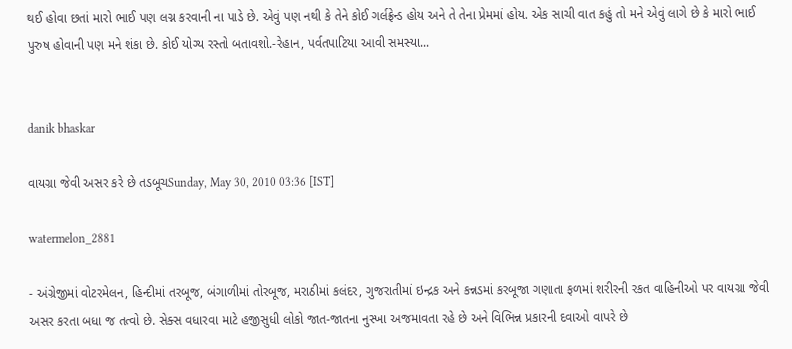થઈ હોવા છતાં મારો ભાઈ પણ લગ્ન કરવાની ના પાડે છે. એવું પણ નથી કે તેને કોઈ ગર્લફ્રેન્ડ હોય અને તે તેના પ્રેમમાં હોય. એક સાચી વાત કહું તો મને એવું લાગે છે કે મારો ભાઈ પુરુષ હોવાની પણ મને શંકા છે. કોઈ યોગ્ય રસ્તો બતાવશો.-રેહાન, પર્વતપાટિયા આવી સમસ્યા...


danik bhaskar

વાયગ્રા જેવી અસર કરે છે તડબૂચSunday, May 30, 2010 03:36 [IST]

watermelon_2881

- અંગ્રેજીમાં વોટરમેલન, હિન્દીમાં તરબૂજ, બંગાળીમાં તોરબૂજ, મરાઠીમાં કલંદર, ગુજરાતીમાં ઇન્દ્રક અને કન્નડમાં કરબૂજા ગણાતા ફળમાં શરીરની રકત વાહિનીઓ પર વાયગ્રા જેવી અસર કરતા બધા જ તત્વો છે. સેક્સ વધારવા માટે હજીસુધી લોકો જાત-જાતના નુસ્ખા અજમાવતા રહે છે અને વિભિન્ન પ્રકારની દવાઓ વાપરે છે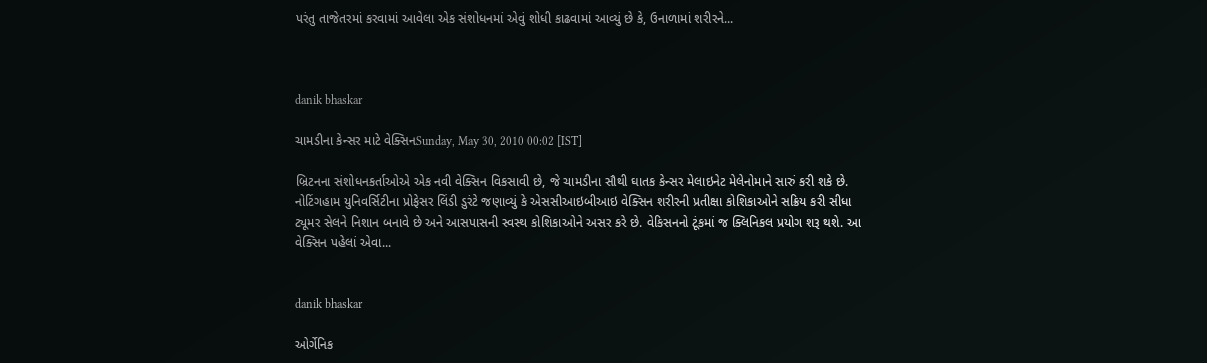પરંતુ તાજેતરમાં કરવામાં આવેલા એક સંશોધનમાં એવું શોધી કાઢવામાં આવ્યું છે કે, ઉનાળામાં શરીરને...



danik bhaskar

ચામડીના કેન્સર માટે વેક્સિનSunday, May 30, 2010 00:02 [IST]

બ્રિટનના સંશોધનકર્તાઓએ એક નવી વેક્સિન વિકસાવી છે, જે ચામડીના સૌથી ઘાતક કેન્સર મેલાઇનેટ મેલેનોમાને સારું કરી શકે છે. નોટિંગહામ યુનિવર્સિટીના પ્રોફેસર લિંડી ડુરંટે જણાવ્યું કે એસસીઆઇબીઆઇ વેક્સિન શરીરની પ્રતીક્ષા કોશિકાઓને સક્રિય કરી સીધા ટ્યૂમર સેલને નિશાન બનાવે છે અને આસપાસની સ્વસ્થ કોશિકાઓને અસર કરે છે. વેકિસનનો ટૂંકમાં જ ક્લિનિકલ પ્રયોગ શરૂ થશે. આ વેક્સિન પહેલાં એવા...


danik bhaskar

ઓર્ગેનિક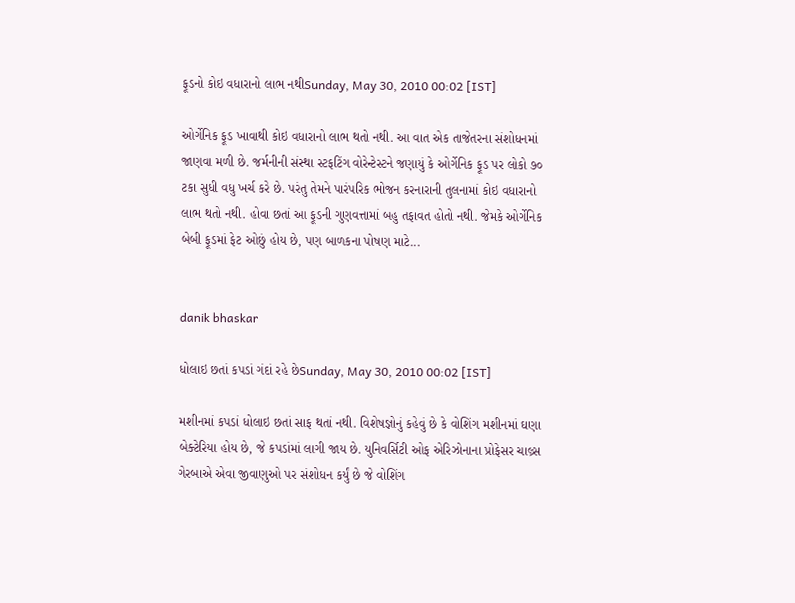ફૂડનો કોઇ વધારાનો લાભ નથીSunday, May 30, 2010 00:02 [IST]

ઓર્ગેનિક ફૂડ ખાવાથી કોઇ વધારાનો લાભ થતો નથી. આ વાત એક તાજેતરના સંશોધનમાં જાણવા મળી છે. જર્મનીની સંસ્થા સ્ટફટિંગ વોરેન્ટેસ્ટને જણાયું કે ઓર્ગેનિક ફૂડ પર લોકો ૭૦ ટકા સુધી વધુ ખર્ચ કરે છે. પરંતુ તેમને પારંપરિક ભોજન કરનારાની તુલનામાં કોઇ વધારાનો લાભ થતો નથી. હોવા છતાં આ ફૂડની ગુણવત્તામાં બહુ તફાવત હોતો નથી. જેમકે ઓર્ગેનિક બેબી ફૂડમાં ફેટ ઓછું હોય છે, પણ બાળકના પોષણ માટે...


danik bhaskar

ધોલાઇ છતાં કપડાં ગંદાં રહે છેSunday, May 30, 2010 00:02 [IST]

મશીનમાં કપડાં ધોલાઇ છતાં સાફ થતાં નથી. વિશેષજ્ઞોનું કહેવું છે કે વોશિંગ મશીનમાં ઘણા બેક્ટેરિયા હોય છે, જે કપડાંમાં લાગી જાય છે. યુનિવર્સિટી ઓફ એરિઝોનાના પ્રોફેસર ચાલ્ર્સ ગેરબાએ એવા જીવાણુઓ પર સંશોધન કર્યું છે જે વોશિંગ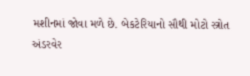મશીનમાં જોવા મળે છે. બેકટેરિયાનો સૌથી મોટો સ્ત્રોત અંડરવેર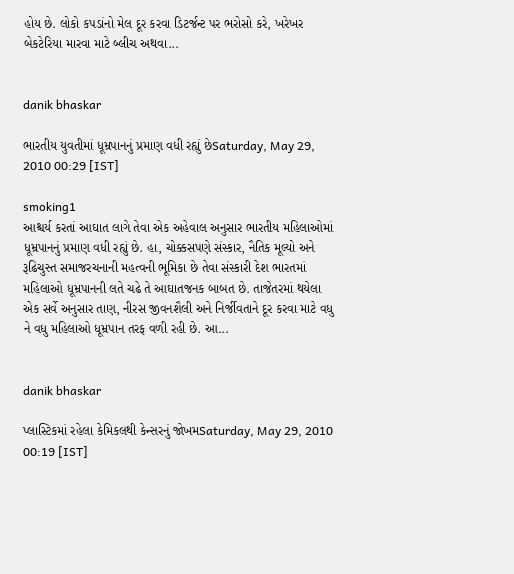હોય છે. લોકો કપડાંનો મેલ દૂર કરવા ડિટર્જન્ટ પર ભરોસો કરે, ખરેખર બેકટેરિયા મારવા માટે બ્લીચ અથવા...


danik bhaskar

ભારતીય યુવતીમાં ધૂમ્રપાનનું પ્રમાણ વધી રહ્યું છેSaturday, May 29, 2010 00:29 [IST]

smoking1
આશ્ચર્ય કરતાં આઘાત લાગે તેવા એક અહેવાલ અનુસાર ભારતીય મહિલાઓમાં ધૂમ્રપાનનું પ્રમાણ વધી રહ્યું છે. હા, ચોક્કસપણે સંસ્કાર, નૈતિક મૂલ્યો અને રૂઢિચુસ્ત સમાજરચનાની મહત્વની ભૂમિકા છે તેવા સંસ્કારી દેશ ભારતમાં મહિલાઓ ધૂમ્રપાનની લતે ચઢે તે આઘાતજનક બાબત છે. તાજેતરમાં થયેલા એક સર્વે અનુસાર તાણ, નીરસ જીવનશૈલી અને નિર્જીવતાને દૂર કરવા માટે વધુ ને વધુ મહિલાઓ ધૂમ્રપાન તરફ વળી રહી છે. આ...


danik bhaskar

પ્લાસ્ટિકમાં રહેલા કેમિકલથી કેન્સરનું જોખમSaturday, May 29, 2010 00:19 [IST]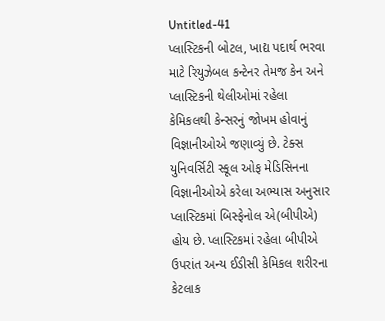Untitled-41
પ્લાસ્ટિકની બોટલ, ખાદ્ય પદાર્થ ભરવા માટે રિયુઝેબલ કન્ટેનર તેમજ કેન અને પ્લાસ્ટિકની થેલીઓમાં રહેલા કેમિકલથી કેન્સરનું જોખમ હોવાનું વિજ્ઞાનીઓએ જણાવ્યું છે. ટેક્સ યુનિવર્સિટી સ્કૂલ ઓફ મેડિસિનના વિજ્ઞાનીઓએ કરેલા અભ્યાસ અનુસાર પ્લાસ્ટિકમાં બિસ્ફેનોલ એ(બીપીએ) હોય છે. પ્લાસ્ટિકમાં રહેલા બીપીએ ઉપરાંત અન્ય ઈડીસી કેમિકલ શરીરના કેટલાક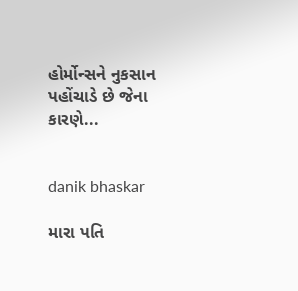હોર્મોન્સને નુકસાન પહોંચાડે છે જેના કારણે...


danik bhaskar

મારા પતિ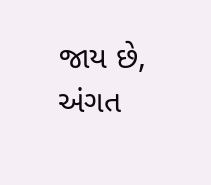જાય છે, અંગત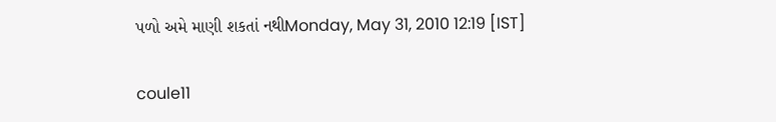પળો અમે માણી શકતાં નથીMonday, May 31, 2010 12:19 [IST]

coule11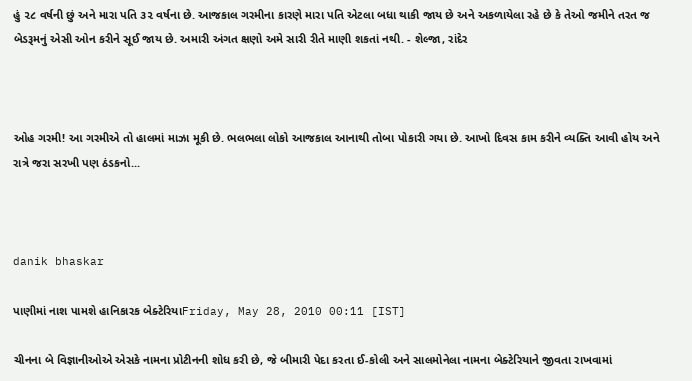હું ૨૮ વર્ષની છું અને મારા પતિ ૩૨ વર્ષના છે. આજકાલ ગરમીના કારણે મારા પતિ એટલા બધા થાકી જાય છે અને અકળાયેલા રહે છે કે તેઓ જમીને તરત જ બેડરૂમનું એસી ઓન કરીને સૂઈ જાય છે. અમારી અંગત ક્ષણો અમે સારી રીતે માણી શકતાં નથી. - શેલ્જા, રાંદેર



ઓહ ગરમી! આ ગરમીએ તો હાલમાં માઝા મૂકી છે. ભલભલા લોકો આજકાલ આનાથી તોબા પોકારી ગયા છે. આખો દિવસ કામ કરીને વ્યક્તિ આવી હોય અને રાત્રે જરા સરખી પણ ઠંડકનો...



danik bhaskar

પાણીમાં નાશ પામશે હાનિકારક બેક્ટેરિયાFriday, May 28, 2010 00:11 [IST]

ચીનના બે વિજ્ઞાનીઓએ એસકે નામના પ્રોટીનની શોધ કરી છે, જે બીમારી પેદા કરતા ઈ-કોલી અને સાલમોનેલા નામના બેક્ટેરિયાને જીવતા રાખવામાં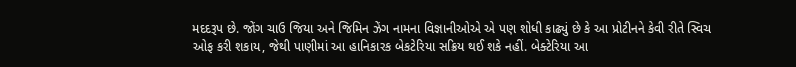મદદરૂપ છે. જોંગ ચાઉ જિયા અને જિમિન ઝેંગ નામના વિજ્ઞાનીઓએ એ પણ શોધી કાઢ્યું છે કે આ પ્રોટીનને કેવી રીતે સ્વિચ ઓફ કરી શકાય, જેથી પાણીમાં આ હાનિકારક બેકટેરિયા સક્રિય થઈ શકે નહીં. બેક્ટેરિયા આ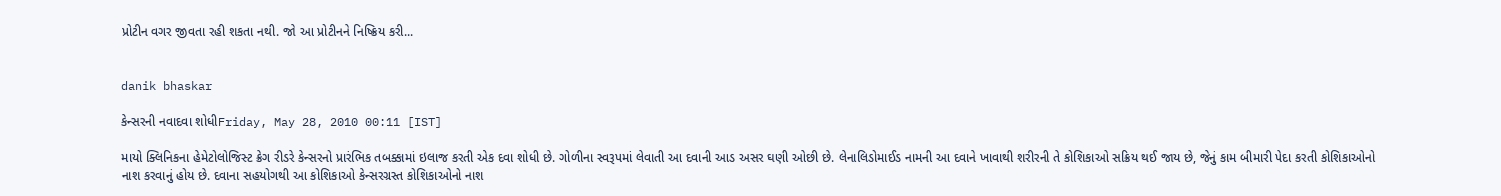પ્રોટીન વગર જીવતા રહી શકતા નથી. જો આ પ્રોટીનને નિષ્ક્રિય કરી...


danik bhaskar

કેન્સરની નવાદવા શોધીFriday, May 28, 2010 00:11 [IST]

માયો ક્લિનિકના હેમેટોલોજિસ્ટ ક્રેગ રીડરે કેન્સરનો પ્રારંભિક તબક્કામાં ઇલાજ કરતી એક દવા શોધી છે. ગોળીના સ્વરૂપમાં લેવાતી આ દવાની આડ અસર ઘણી ઓછી છે. લેનાલિડોમાઈડ નામની આ દવાને ખાવાથી શરીરની તે કોશિકાઓ સક્રિય થઈ જાય છે, જેનું કામ બીમારી પેદા કરતી કોશિકાઓનો નાશ કરવાનું હોય છે. દવાના સહયોગથી આ કોશિકાઓ કેન્સરગ્રસ્ત કોશિકાઓનો નાશ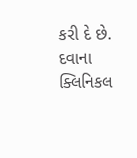કરી દે છે. દવાના ક્લિનિકલ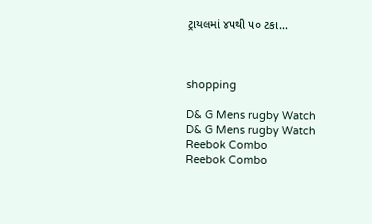ટ્રાયલમાં ૪૫થી ૫૦ ટકા...



shopping

D& G Mens rugby Watch
D& G Mens rugby Watch
Reebok Combo
Reebok Combo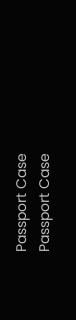Passport Case
Passport Case